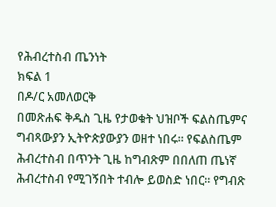የሕብረተስብ ጤንነት
ክፍል 1
በዶ/ር አመለወርቅ
በመጽሐፍ ቅዱስ ጊዜ የታወቁት ህዝቦች ፍልስጤምና ግብጻውያን ኢትዮጵያውያን ወዘተ ነበሩ። የፍልስጤም ሕብረተስብ በጥንት ጊዜ ከግብጽም በበለጠ ጤነኛ ሕብረተስብ የሚገኝበት ተብሎ ይወስድ ነበር። የግብጽ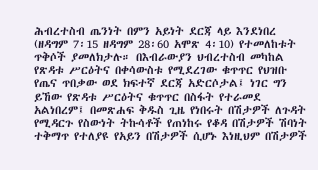ሕብረተስብ ጤንነት በምን አይነት ደርጃ ላይ እንደነበረ (ዘዳግም 7፡15 ዘዳግም 28፡60 አሞጽ 4፡10) የተመለከቱት ጥቅሶች ያመለክታሉ። በእብራውያን ህብረተስብ መካከል የጽዳቱ ሥርዕትና በቀሳውስቱ የሚደረገው ቁጥጥር የህዝቡ የጤና ጥበቃው ወደ ክፍተኛ ደርጃ አድርሶታል፤ ነገር ግን ይኸው የጽዳቱ ሥርዕትና ቁጥጥር በስፋት የተራመደ አልነበረም፤ በመጽሐፍ ቅዱስ ጊዜ የነበሩት በሽታዎች ለጉዳት የሚዳርጉ የስውነት ትኩሳቶች የጠነከሩ የቆዳ በሽታዎች ሽባነት ተቅማጥ የተለያዩ የአይን በሽታዎች ሲሆኑ እነዚህም በሽታዎች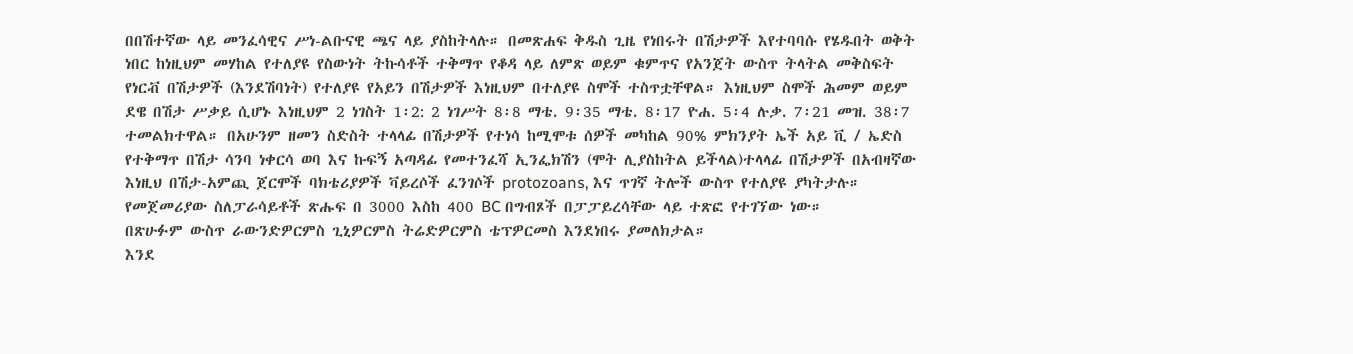በበሽተኛው ላይ መንፈሳዊና ሥነ-ልቡናዊ ጫና ላይ ያስከትላሉ። በመጽሐፍ ቅዱስ ጊዜ የነበሩት በሽታዎች እየተባባሱ የሄዱበት ወቅት ነበር ከነዚህም መሃከል የተለያዩ የስውነት ትኩሳቶች ተቅማጥ የቆዳ ላይ ለምጽ ወይም ቁምጥና የአንጀት ውስጥ ትላትል መቅስፍት የነርቭ በሽታዎች (እንደሽባነት) የተለያዩ የአይን በሽታዎች እነዚህም በተለያዩ ስሞች ተስጥቷቸዋል። እነዚህም ስሞች ሕመም ወይም ደዌ በሽታ ሥቃይ ሲሆኑ እነዚህም 2 ነገስት 1፡2: 2 ነገሥት 8፡8 ማቴ. 9፡35 ማቴ. 8፡17 ዮሐ. 5፡4 ሉቃ. 7፡21 መዝ. 38፡7 ተመልክተዋል። በአሁንም ዘመን ስድስት ተላላፊ በሽታዎች የተነሳ ከሚሞቱ ሰዎች መካከል 90% ምክንያት ኤች አይ ቪ / ኤድስ የተቅማጥ በሽታ ሳንባ ነቀርሳ ወባ እና ኩፍኝ አጣዳፊ የመተንፈሻ ኢንፌክሽን (ሞት ሊያስከትል ይችላል)ተላላፊ በሽታዎች በአብዛኛው እነዚህ በሽታ-አምጪ ጀርሞች ባክቴሪያዎች ቫይረሶች ፈንገሶች protozoans, እና ጥገኛ ትሎች ውስጥ የተለያዩ ያካትታሉ።
የመጀመሪያው ስለፓራሳይቶች ጽሑፍ በ 3000 እስከ 400 BC በግብጾች በፓፓይረሳቸው ላይ ተጽፎ የተገኘው ነው።
በጽሁፉም ውስጥ ራውንድዎርምስ ጊኒዎርምስ ትሬድዎርምስ ቴፕዎርመስ እንደነበሩ ያመለክታል።
እንደ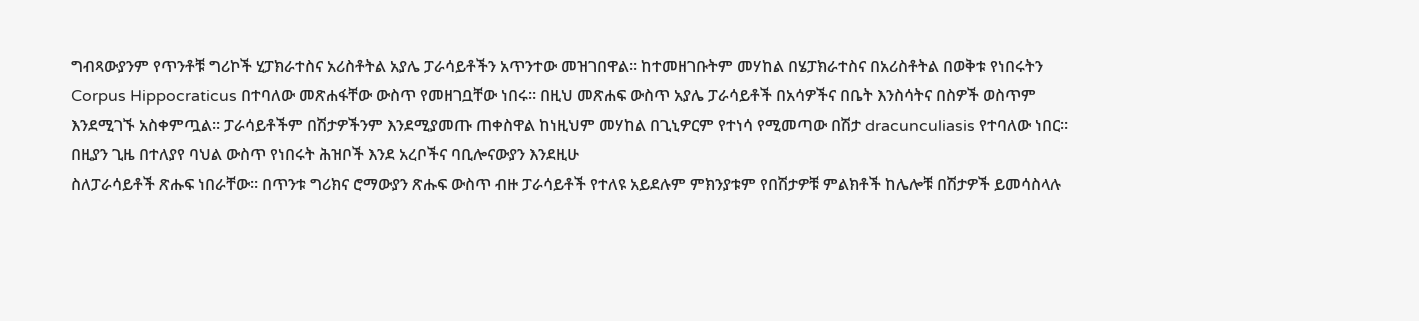ግብጻውያንም የጥንቶቹ ግሪኮች ሂፓክራተስና አሪስቶትል አያሌ ፓራሳይቶችን አጥንተው መዝገበዋል። ከተመዘገቡትም መሃከል በሄፓክራተስና በአሪስቶትል በወቅቱ የነበሩትን Corpus Hippocraticus በተባለው መጽሐፋቸው ውስጥ የመዘገቧቸው ነበሩ። በዚህ መጽሐፍ ውስጥ አያሌ ፓራሳይቶች በአሳዎችና በቤት እንስሳትና በስዎች ወስጥም እንደሚገኙ አስቀምጧል። ፓራሳይቶችም በሽታዎችንም እንደሚያመጡ ጠቀስዋል ከነዚህም መሃከል በጊኒዎርም የተነሳ የሚመጣው በሽታ dracunculiasis የተባለው ነበር።
በዚያን ጊዜ በተለያየ ባህል ውስጥ የነበሩት ሕዝቦች እንደ አረቦችና ባቢሎናውያን እንደዚሁ
ስለፓራሳይቶች ጽሑፍ ነበራቸው። በጥንቱ ግሪክና ሮማውያን ጽሑፍ ውስጥ ብዙ ፓራሳይቶች የተለዩ አይደሉም ምክንያቱም የበሽታዎቹ ምልክቶች ከሌሎቹ በሽታዎች ይመሳስላሉ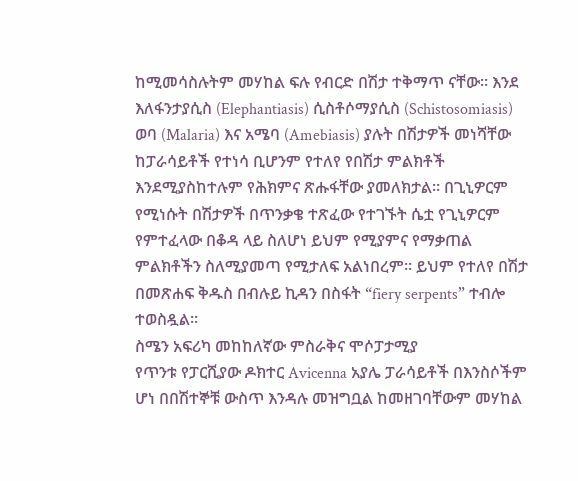ከሚመሳስሉትም መሃከል ፍሉ የብርድ በሽታ ተቅማጥ ናቸው። እንደ እለፋንታያሲስ (Elephantiasis) ሲስቶሶማያሲስ (Schistosomiasis) ወባ (Malaria) እና አሜባ (Amebiasis) ያሉት በሽታዎች መነሻቸው ከፓራሳይቶች የተነሳ ቢሆንም የተለየ የበሽታ ምልክቶች እንደሚያስከተሉም የሕክምና ጽሑፋቸው ያመለክታል። በጊኒዎርም የሚነሱት በሽታዎች በጥንቃቄ ተጽፈው የተገኙት ሴቷ የጊኒዎርም የምተፈላው በቆዳ ላይ ስለሆነ ይህም የሚያምና የማቃጠል ምልክቶችን ስለሚያመጣ የሚታለፍ አልነበረም። ይህም የተለየ በሽታ በመጽሐፍ ቅዱስ በብሉይ ኪዳን በስፋት “fiery serpents” ተብሎ ተወስዷል።
ስሜን አፍሪካ መከከለኛው ምስራቅና ሞሶፓታሚያ
የጥንቱ የፓርሺያው ዶክተር Avicenna አያሌ ፓራሳይቶች በእንስሶችም ሆነ በበሽተኞቹ ውስጥ እንዳሉ መዝግቧል ከመዘገባቸውም መሃከል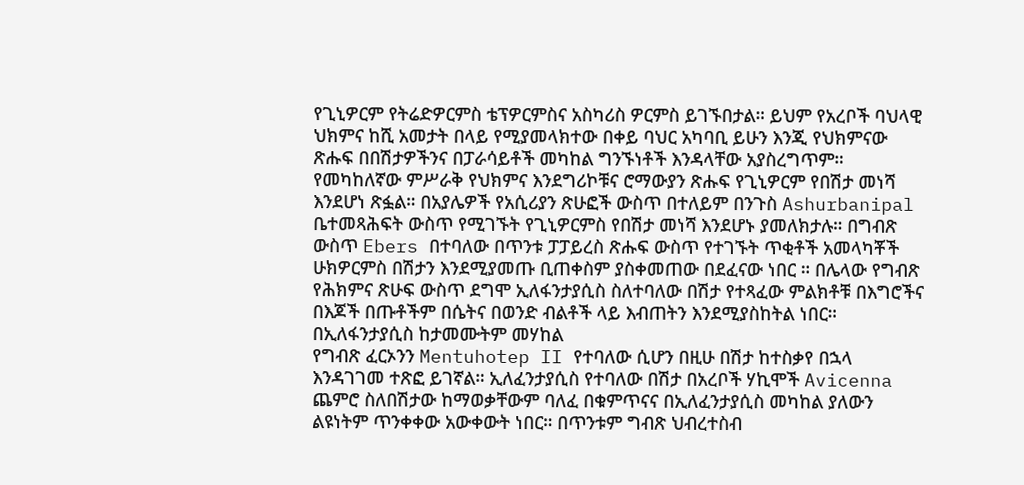የጊኒዎርም የትሬድዎርምስ ቴፕዎርምስና አስካሪስ ዎርምስ ይገኙበታል። ይህም የአረቦች ባህላዊ ህክምና ከሺ አመታት በላይ የሚያመላክተው በቀይ ባህር አካባቢ ይሁን እንጂ የህክምናው ጽሑፍ በበሽታዎችንና በፓራሳይቶች መካከል ግንኙነቶች እንዳላቸው አያስረግጥም። የመካከለኛው ምሥራቅ የህክምና እንደግሪኮቹና ሮማውያን ጽሑፍ የጊኒዎርም የበሽታ መነሻ እንደሆነ ጽፏል። በአያሌዎች የአሲሪያን ጽሁፎች ውስጥ በተለይም በንጉስ Ashurbanipal ቤተመጻሕፍት ውስጥ የሚገኙት የጊኒዎርምስ የበሽታ መነሻ እንደሆኑ ያመለክታሉ። በግብጽ ውስጥ Ebers በተባለው በጥንቱ ፓፓይረስ ጽሑፍ ውስጥ የተገኙት ጥቂቶች አመላካቾች ሁክዎርምስ በሽታን እንደሚያመጡ ቢጠቀስም ያስቀመጠው በደፈናው ነበር ። በሌላው የግብጽ የሕክምና ጽሁፍ ውስጥ ደግሞ ኢለፋንታያሲስ ስለተባለው በሽታ የተጻፈው ምልክቶቹ በእግሮችና በእጆች በጡቶችም በሴትና በወንድ ብልቶች ላይ እብጠትን እንደሚያስከትል ነበር። በኢለፋንታያሲስ ከታመሙትም መሃከል
የግብጽ ፈርኦንን Mentuhotep II የተባለው ሲሆን በዚሁ በሽታ ከተስቃየ በኋላ እንዳገገመ ተጽፎ ይገኛል። ኢለፈንታያሲስ የተባለው በሽታ በአረቦች ሃኪሞች Avicenna ጨምሮ ስለበሽታው ከማወቃቸውም ባለፈ በቁምጥናና በኢለፈንታያሲስ መካከል ያለውን ልዩነትም ጥንቀቀው አውቀውት ነበር። በጥንቱም ግብጽ ህብረተስብ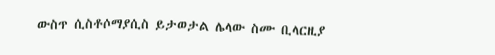ውስጥ ሲስቶሶማያሲስ ይታወታል ሌላው ስሙ ቢላርዚያ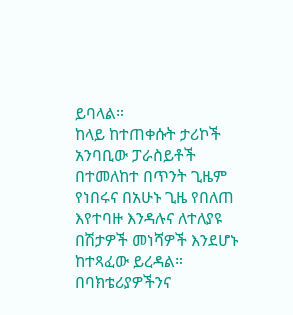ይባላል።
ከላይ ከተጠቀሱት ታሪኮች አንባቢው ፓራስይቶች በተመለከተ በጥንት ጊዜም የነበሩና በአሁኑ ጊዜ የበለጠ እየተባዙ እንዳሉና ለተለያዩ በሽታዎች መነሻዎች እንደሆኑ ከተጻፈው ይረዳል።
በባክቴሪያዎችንና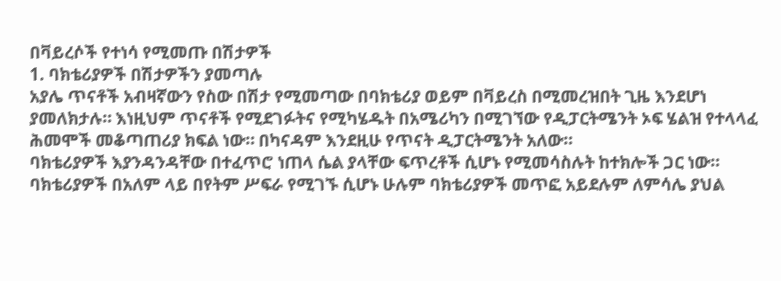በቫይረሶች የተነሳ የሚመጡ በሽታዎች
1. ባክቴሪያዎች በሽታዎችን ያመጣሉ
አያሌ ጥናቶች አብዛኛውን የስው በሽታ የሚመጣው በባክቴሪያ ወይም በቫይረስ በሚመረዝበት ጊዜ እንደሆነ ያመለክታሉ። እነዚህም ጥናቶች የሚደገፉትና የሚካሄዱት በአሜሪካን በሚገኘው የዲፓርትሜንት ኦፍ ሄልዝ የተላላፈ ሕመሞች መቆጣጠሪያ ክፍል ነው። በካናዳም እንደዚሁ የጥናት ዲፓርትሜንት አለው።
ባክቴሪያዎች እያንዳንዳቸው በተፈጥሮ ነጠላ ሴል ያላቸው ፍጥረቶች ሲሆኑ የሚመሳስሉት ከተክሎች ጋር ነው። ባክቴሪያዎች በአለም ላይ በየትም ሥፍራ የሚገኙ ሲሆኑ ሁሉም ባክቴሪያዎች መጥፎ አይደሉም ለምሳሌ ያህል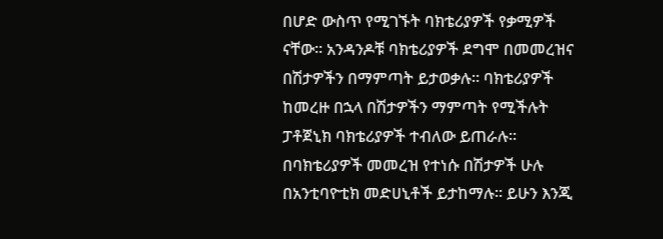በሆድ ውስጥ የሚገኙት ባክቴሪያዎች የቃሚዎች ናቸው። አንዳንዶቹ ባክቴሪያዎች ደግሞ በመመረዝና በሽታዎችን በማምጣት ይታወቃሉ። ባክቴሪያዎች ከመረዙ በኋላ በሽታዎችን ማምጣት የሚችሉት ፓቶጀኒክ ባክቴሪያዎች ተብለው ይጠራሉ። በባክቴሪያዎች መመረዝ የተነሱ በሽታዎች ሁሉ በአንቲባዮቲክ መድሀኒቶች ይታከማሉ። ይሁን እንጂ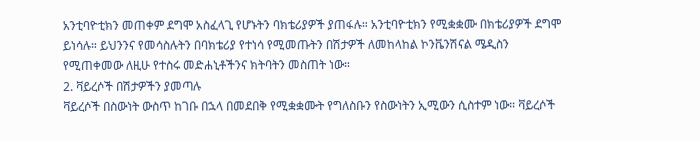አንቲባዮቲክን መጠቀም ደግሞ አስፈላጊ የሆኑትን ባክቴሪያዎች ያጠፋሉ። አንቲባዮቲክን የሚቋቋሙ በክቴሪያዎች ደግሞ ይነሳሉ። ይህንንና የመሳስሉትን በባክቴሪያ የተነሳ የሚመጡትን በሽታዎች ለመከላከል ኮንቬንሽናል ሜዲስን የሚጠቀመው ለዚሁ የተስሩ መድሐኒቶችንና ክትባትን መስጠት ነው።
2. ቫይረሶች በሽታዎችን ያመጣሉ
ቫይረሶች በስውነት ውስጥ ከገቡ በኋላ በመደበቅ የሚቋቋሙት የግለስቡን የስውነትን ኢሚውን ሲስተም ነው። ቫይረሶች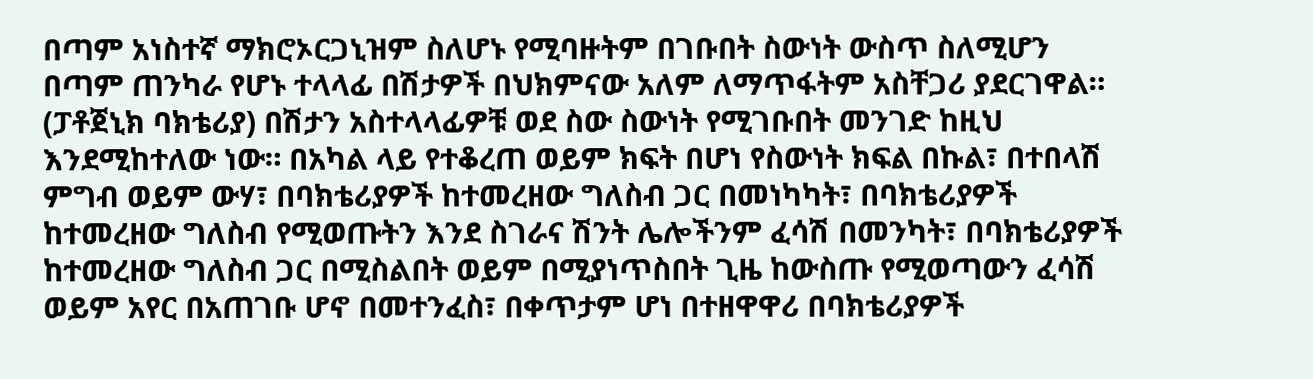በጣም አነስተኛ ማክሮኦርጋኒዝም ስለሆኑ የሚባዙትም በገቡበት ስውነት ውስጥ ስለሚሆን በጣም ጠንካራ የሆኑ ተላላፊ በሽታዎች በህክምናው አለም ለማጥፋትም አስቸጋሪ ያደርገዋል።
(ፓቶጀኒክ ባክቴሪያ) በሽታን አስተላላፊዎቹ ወደ ስው ስውነት የሚገቡበት መንገድ ከዚህ እንደሚከተለው ነው። በአካል ላይ የተቆረጠ ወይም ክፍት በሆነ የስውነት ክፍል በኩል፣ በተበላሽ ምግብ ወይም ውሃ፣ በባክቴሪያዎች ከተመረዘው ግለስብ ጋር በመነካካት፣ በባክቴሪያዎች ከተመረዘው ግለስብ የሚወጡትን እንደ ስገራና ሽንት ሌሎችንም ፈሳሽ በመንካት፣ በባክቴሪያዎች ከተመረዘው ግለስብ ጋር በሚስልበት ወይም በሚያነጥስበት ጊዜ ከውስጡ የሚወጣውን ፈሳሽ ወይም አየር በአጠገቡ ሆኖ በመተንፈስ፣ በቀጥታም ሆነ በተዘዋዋሪ በባክቴሪያዎች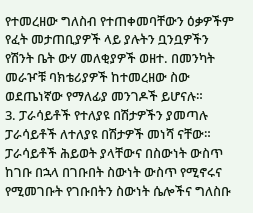የተመረዘው ግለስብ የተጠቀመባቸውን ዕቃዎችም የፈት መታጠቢያዎች ላይ ያሉትን ቧንቧዎችን የሽንት ቤት ውሃ መለቂያዎች ወዘተ. በመንካት መራዦቹ ባክቴሪያዎች ከተመረዘው ስው ወደጤነኛው የማለፊያ መንገዶች ይሆናሉ።
3. ፓራሳይቶች የተለያዩ በሽታዎችን ያመጣሉ
ፓራሳይቶች ለተለያዩ በሽታዎች መነሻ ናቸው። ፓራሳይቶች ሕይወት ያላቸውና በስውነት ውስጥ ከገቡ በኋላ በገቡበት ስውነት ውስጥ የሚኖሩና የሚመገቡት የገቡበትን ስውነት ሴሎችና ግለስቡ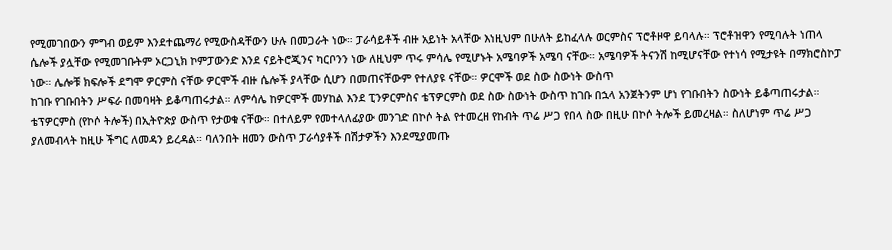የሚመገበውን ምግብ ወይም እንደተጨማሪ የሚውስዳቸውን ሁሉ በመጋራት ነው። ፓራሳይቶች ብዙ አይነት አላቸው እነዚህም በሁለት ይከፈላሉ ወርምስና ፕሮቶዞዋ ይባላሉ። ፕሮቶዝዋን የሚባሉት ነጠላ ሴሎች ያሏቸው የሚመገቡትም ኦርጋኒክ ኮምፓውንድ እንደ ናይትሮጂንና ካርቦንን ነው ለዚህም ጥሩ ምሳሌ የሚሆኑት አሜባዎች አሜባ ናቸው። አሜባዎች ትናንሽ ከሚሆናቸው የተነሳ የሚታዩት በማክሮስኮፓ ነው። ሌሎቹ ክፍሎች ደግሞ ዎርምስ ናቸው ዎርሞች ብዙ ሴሎች ያላቸው ሲሆን በመጠናቸውም የተለያዩ ናቸው። ዎርሞች ወደ ስው ስውነት ውስጥ
ከገቡ የገቡበትን ሥፍራ በመባዛት ይቆጣጠሩታል። ለምሳሌ ከዎርሞች መሃከል እንደ ፒንዎርምስና ቴፕዎርምስ ወደ ስው ስውነት ውስጥ ከገቡ በኋላ አንጀትንም ሆነ የገቡበትን ስውነት ይቆጣጠሩታል። ቴፕዎርምስ (የኮሶ ትሎች) በኢትዮጵያ ውስጥ የታወቁ ናቸው። በተለይም የመተላለፊያው መንገድ በኮሶ ትል የተመረዘ የከብት ጥሬ ሥጋ የበላ ስው በዚሁ በኮሶ ትሎች ይመረዛል። ስለሆነም ጥሬ ሥጋ ያለመብላት ከዚሁ ችግር ለመዳን ይረዳል። ባለንበት ዘመን ውስጥ ፓራሳያቶች በሽታዎችን እንደሚያመጡ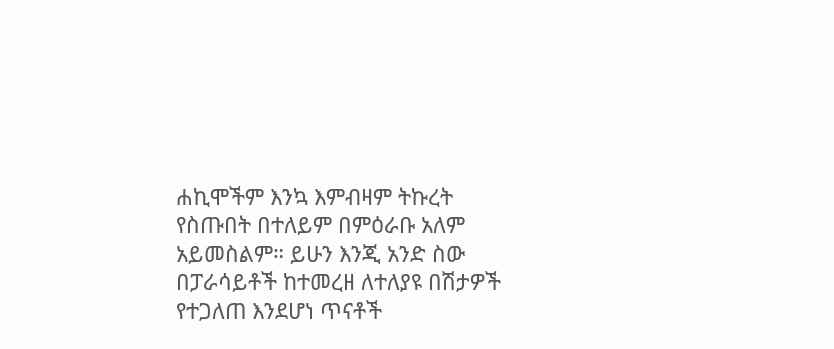ሐኪሞችም እንኳ እምብዛም ትኩረት የስጡበት በተለይም በምዕራቡ አለም አይመስልም። ይሁን እንጂ አንድ ስው በፓራሳይቶች ከተመረዘ ለተለያዩ በሽታዎች የተጋለጠ እንደሆነ ጥናቶች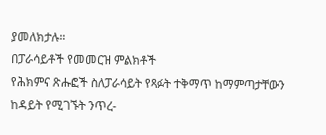ያመለክታሉ።
በፓራሳይቶች የመመርዝ ምልክቶች
የሕክምና ጽሑፎች ስለፓራሳይት የጻፉት ተቅማጥ ከማምጣታቸውን ከዳይት የሚገኙት ንጥረ-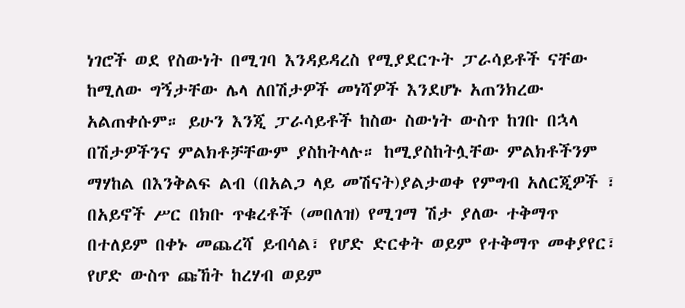ነገሮች ወደ የስውነት በሚገባ እንዳይዳረስ የሚያደርጉት ፓራሳይቶች ናቸው ከሚለው ግኝታቸው ሌላ ለበሽታዎች መነሻዎች እንደሆኑ አጠንክረው አልጠቀሱም። ይሁን እንጂ ፓራሳይቶች ከስው ስውነት ውስጥ ከገቡ በኋላ በሽታዎችንና ምልክቶቻቸውም ያስከትላሉ። ከሚያስከትሏቸው ምልክቶችንም ማሃከል በእንቅልፍ ልብ (በአልጋ ላይ መሽናት)ያልታወቀ የምግብ አለርጂዎች ፣ በአይኖች ሥር በክቡ ጥቁረቶች (መበለዝ) የሚገማ ሽታ ያለው ተቅማጥ በተለይም በቀኑ መጨረሻ ይብሳል፣ የሆድ ድርቀት ወይም የተቅማጥ መቀያየር፣ የሆድ ውስጥ ጩኸት ከረሃብ ወይም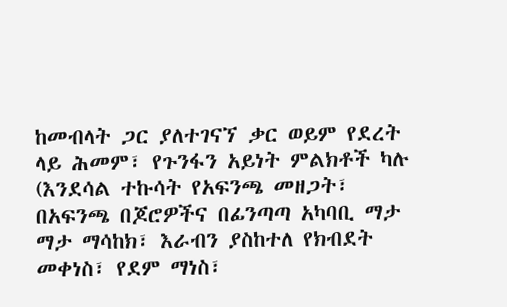ከመብላት ጋር ያለተገናኘ ቃር ወይም የደረት ላይ ሕመም፣ የጉንፋን አይነት ምልክቶች ካሉ (እንደሳል ተኩሳት የአፍንጫ መዘጋት፣ በአፍንጫ በጆሮዎችና በፊንጣጣ አካባቢ ማታ ማታ ማሳከክ፣ እራብን ያስከተለ የክብደት መቀነስ፣ የደም ማነስ፣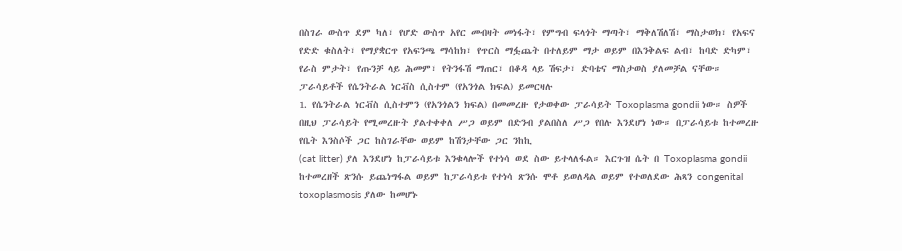በስገራ ውስጥ ደም ካለ፣ የሆድ ውስጥ አየር መብዛት መነፋት፣ የምግብ ፍላጎት ማጣት፣ ማቅለሽለሽ፣ ማስታወክ፣ የአፍና የድድ ቁስለት፣ የማያቋርጥ የአፍንጫ ማሳከክ፣ የጥርስ ማፏጨት በተለይም ማታ ወይም በእንቅልፍ ልብ፣ ከባድ ድካም፣ የራስ ምታት፣ የጡንቻ ላይ ሕመም፣ የትንፋሽ ማጠር፣ በቆዳ ላይ ሽፍታ፣ ድባቴና ማስታወስ ያለመቻል ናቸው።
ፓራሳይቶች የሴንትራል ነርቭስ ሲስተም (የአንጎል ክፍል) ይመርዛሉ
1. የሴንትራል ነርቭስ ሲስተምን (የአንጎልን ክፍል) በመመረዙ የታወቀው ፓራሳይት Toxoplasma gondii ነው። ስዎች በዚህ ፓራሳይት የሚመረዙት ያልተቀቀለ ሥጋ ወይም በድንብ ያልበስለ ሥጋ የበሉ እንደሆነ ነው። በፓራሳይቱ ከተመረዙ የቤት እንስሶች ጋር ከስገራቸው ወይም ከሽንታቸው ጋር ንከኪ
(cat litter) ያለ እንደሆነ ከፓራሳይቱ እንቁላሎች የተነሳ ወደ ስው ይተላለፋል። እርጉዝ ሴት በ Toxoplasma gondii ከተመረዘች ጽንሱ ይጨነግፋል ወይም ከፓራሳይቱ የተነሳ ጽንሱ ሞቶ ይወለዳል ወይም የተወለደው ሕጻን congenital toxoplasmosis ያለው ከመሆኑ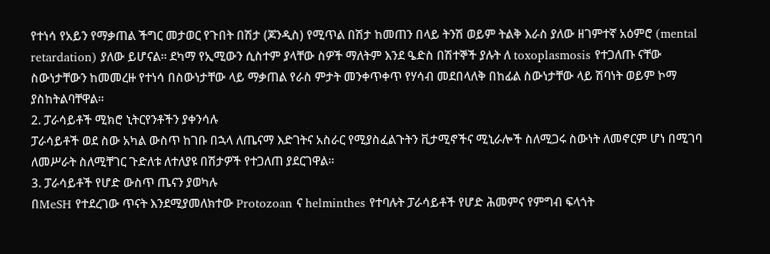የተነሳ የአይን የማቃጠል ችግር መታወር የጉበት በሽታ (ጆንዲስ) የሚጥል በሽታ ከመጠን በላይ ትንሽ ወይም ትልቅ እራስ ያለው ዘገምተኛ አዕምሮ (mental retardation) ያለው ይሆናል። ደካማ የኢሚውን ሲስተም ያላቸው ስዎች ማለትም እንደ ዔድስ በሽተኞች ያሉት ለ toxoplasmosis የተጋለጡ ናቸው ስውነታቸውን ከመመረዙ የተነሳ በስውነታቸው ላይ ማቃጠል የራስ ምታት መንቀጥቀጥ የሃሳብ መደበላለቅ በከፊል ስውነታቸው ላይ ሽባነት ወይም ኮማ ያስከትልባቸዋል።
2. ፓራሳይቶች ሚክሮ ኒትርየንቶችን ያቀንሳሉ
ፓራሳይቶች ወደ ስው አካል ውስጥ ከገቡ በኋላ ለጤናማ እድገትና አስራር የሚያስፈልጉትን ቪታሚኖችና ሚኒራሎች ስለሚጋሩ ስውነት ለመኖርም ሆነ በሚገባ ለመሥራት ስለሚቸገር ጉድለቱ ለተለያዩ በሽታዎች የተጋለጠ ያደርገዋል።
3. ፓራሳይቶች የሆድ ውስጥ ጤናን ያወካሉ
በMeSH የተደረገው ጥናት እንደሚያመለክተው Protozoan ና helminthes የተባሉት ፓራሳይቶች የሆድ ሕመምና የምግብ ፍላጎት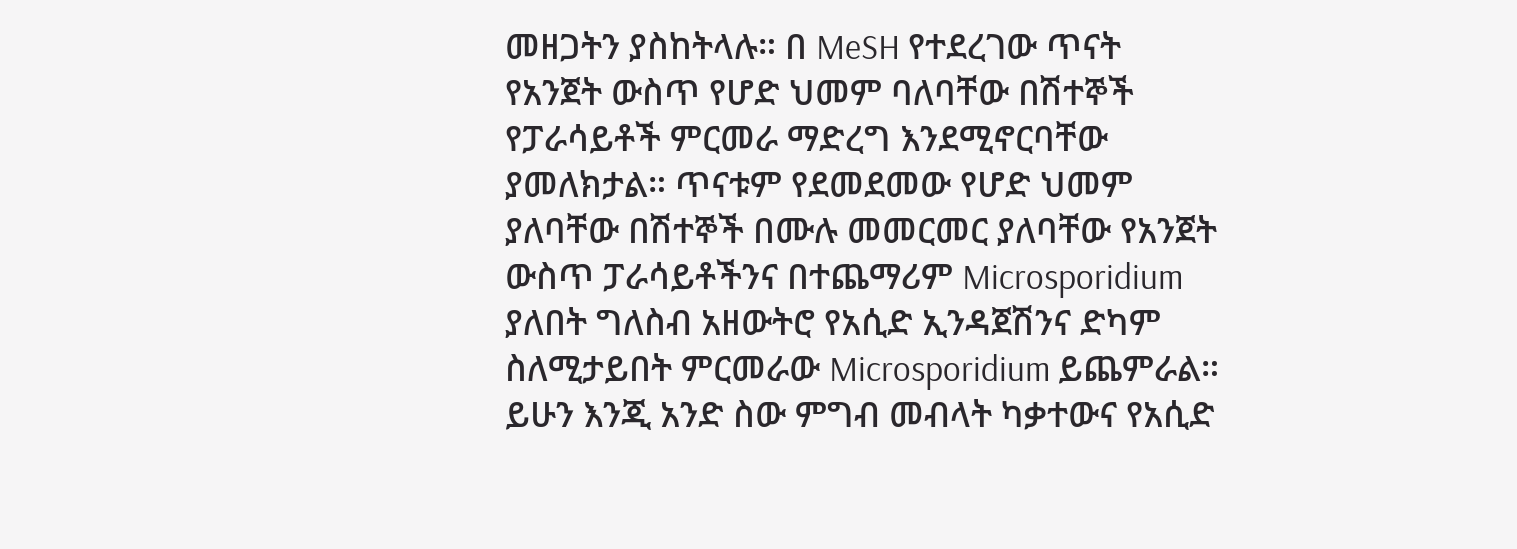መዘጋትን ያስከትላሉ። በ MeSH የተደረገው ጥናት የአንጀት ውስጥ የሆድ ህመም ባለባቸው በሽተኞች የፓራሳይቶች ምርመራ ማድረግ እንደሚኖርባቸው ያመለክታል። ጥናቱም የደመደመው የሆድ ህመም ያለባቸው በሽተኞች በሙሉ መመርመር ያለባቸው የአንጀት ውስጥ ፓራሳይቶችንና በተጨማሪም Microsporidium ያለበት ግለስብ አዘውትሮ የአሲድ ኢንዳጀሽንና ድካም ስለሚታይበት ምርመራው Microsporidium ይጨምራል። ይሁን እንጂ አንድ ስው ምግብ መብላት ካቃተውና የአሲድ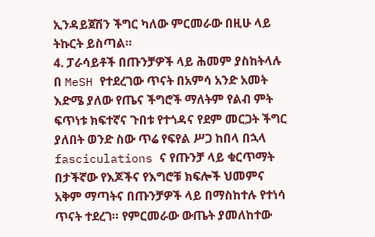ኢንዳይጀሽን ችግር ካለው ምርመራው በዚሁ ላይ ትኩርት ይስጣል።
4. ፓራሳይቶች በጡንቻዎች ላይ ሕመም ያስከትላሉ
በ MeSH የተደረገው ጥናት በአምሳ አንድ አመት እድሜ ያለው የጤና ችግሮች ማለትም የልብ ምት ፍጥነቱ ክፍተኛና ጉበቱ የተጎዳና የደም መርጋት ችግር ያለበት ወንድ ስው ጥሬ የፍየል ሥጋ ከበላ በኋላ fasciculations ና የጡንቻ ላይ ቁርጥማት በታችኛው የእጆችና የእግሮቹ ክፍሎች ህመምና አቅም ማጣትና በጡንቻዎች ላይ በማስከተሉ የተነሳ ጥናት ተደረገ። የምርመራው ውጤት ያመለከተው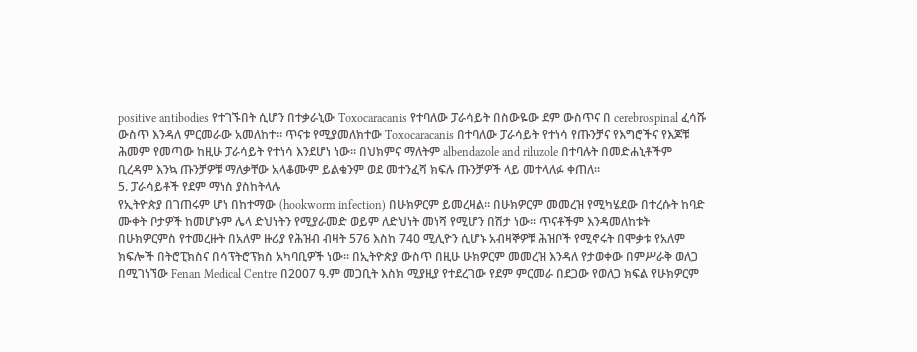positive antibodies የተገኙበት ሲሆን በተቃራኒው Toxocaracanis የተባለው ፓራሳይት በስውዬው ደም ውስጥና በ cerebrospinal ፈሳሹ ውስጥ እንዳለ ምርመራው አመለከተ። ጥናቱ የሚያመለክተው Toxocaracanis በተባለው ፓራሳይት የተነሳ የጡንቻና የእግሮችና የእጆቹ ሕመም የመጣው ከዚሁ ፓራሳይት የተነሳ እንደሆነ ነው። በህክምና ማለትም albendazole and riluzole በተባሉት በመድሐኒቶችም ቢረዳም እንኳ ጡንቻዎቹ ማለቃቸው አላቆሙም ይልቁንም ወደ መተንፈሻ ክፍሉ ጡንቻዎች ላይ መተላለፉ ቀጠለ።
5. ፓራሳይቶች የደም ማነስ ያስከትላሉ
የኢትዮጵያ በገጠሩም ሆነ በከተማው (hookworm infection) በሁክዎርም ይመረዛል። በሁክዎርም መመረዝ የሚካሄደው በተረሱት ከባድ ሙቀት ቦታዎች ከመሆኑም ሌላ ድህነትን የሚያራመድ ወይም ለድህነት መነሻ የሚሆን በሽታ ነው። ጥናቶችም እንዳመለከቱት በሁክዎርምስ የተመረዙት በአለም ዙሪያ የሕዝብ ብዛት 576 እስከ 740 ሚሊዮን ሲሆኑ አብዛኞዎቹ ሕዝቦች የሚኖሩት በሞቃቱ የአለም ክፍሎች በትሮፒክስና በሳፕትሮፕክስ አካባቢዎች ነው። በኢትዮጵያ ውስጥ በዚሁ ሁክዎርም መመረዝ እንዳለ የታወቀው በምሥራቅ ወለጋ በሚገነኘው Fenan Medical Centre በ2007 ዓ.ም መጋቢት እስክ ሚያዚያ የተደረገው የደም ምርመራ በደጋው የወለጋ ክፍል የሁክዎርም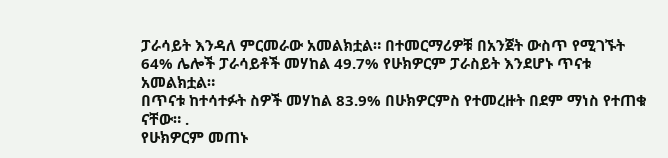ፓራሳይት እንዳለ ምርመራው አመልክቷል። በተመርማሪዎቹ በአንጀት ውስጥ የሚገኙት 64% ሌሎች ፓራሳይቶች መሃከል 49.7% የሁክዎርም ፓራስይት እንደሆኑ ጥናቱ አመልክቷል።
በጥናቱ ከተሳተፉት ስዎች መሃከል 83.9% በሁክዎርምስ የተመረዙት በደም ማነስ የተጠቁ ናቸው። .
የሁክዎርም መጠኑ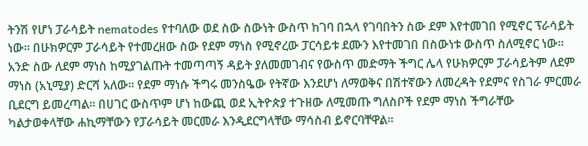ትንሽ የሆነ ፓራሳይት nematodes የተባለው ወደ ስው ስውነት ውስጥ ከገባ በኋላ የገባበትን ስው ደም እየተመገበ የሚኖር ፕራሳይት ነው። በሁክዎርም ፓራሳይት የተመረዘው ስው የደም ማነስ የሚኖረው ፓርሳይቱ ደሙን እየተመገበ በስውነቱ ውስጥ ስለሚኖር ነው።
አንድ ስው ለደም ማነስ ከሚያገልጡት ተመጣጣኝ ዳይት ያለመመገብና የውስጥ መድማት ችግር ሌላ የሁክዎርም ፓራሳይትም ለደም ማነስ (አኒሚያ) ድርሻ አለው። የደም ማነሱ ችግሩ መንስዔው የትኛው እንደሆነ ለማወቅና በሽተኛውን ለመረዳት የደምና የስገራ ምርመራ ቢደርግ ይመረጣል። በሀገር ውስጥም ሆነ ከውጪ ወደ ኢትዮጵያ ተጉዘው ለሚመጡ ግለስቦች የደም ማነስ ችግራቸው ካልታወቀላቸው ሐኪማቸውን የፓራሳይት መርመራ እንዲደርግላቸው ማሳስብ ይኖርባቸዋል።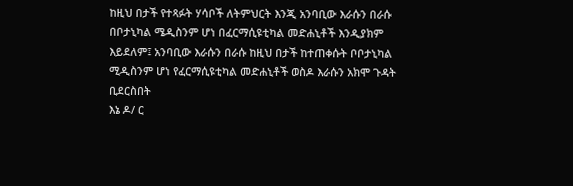ከዚህ በታች የተጻፉት ሃሳቦች ለትምህርት እንጂ አንባቢው እራሱን በራሱ በቦታኒካል ሜዲስንም ሆነ በፈርማሲዩቲካል መድሐኒቶች እንዲያክም እይደለም፤ አንባቢው እራሱን በራሱ ከዚህ በታች ከተጠቀሱት ቦቦታኒካል ሚዲስንም ሆነ የፈርማሲዩቲካል መድሐኒቶች ወስዶ እራሱን አክሞ ጉዳት ቢደርስበት
እኔ ዶ/ ር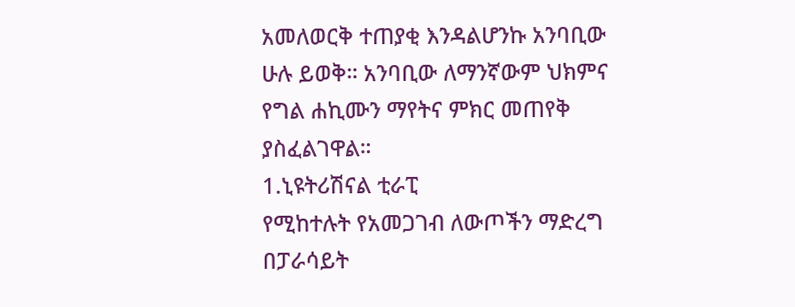አመለወርቅ ተጠያቂ እንዳልሆንኩ አንባቢው ሁሉ ይወቅ። አንባቢው ለማንኛውም ህክምና የግል ሐኪሙን ማየትና ምክር መጠየቅ ያስፈልገዋል።
1.ኒዩትሪሽናል ቲራፒ
የሚከተሉት የአመጋገብ ለውጦችን ማድረግ በፓራሳይት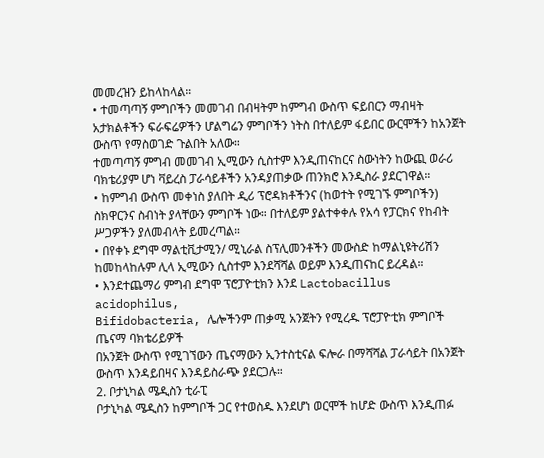መመረዝን ይከላከላል።
• ተመጣጣኝ ምግቦችን መመገብ በብዛትም ከምግብ ውስጥ ፍይበርን ማብዛት አታክልቶችን ፍራፍሬዎችን ሆልግሬን ምግቦችን ነትስ በተለይም ፋይበር ውርሞችን ከአንጀት ውስጥ የማስወገድ ጉልበት አለው።
ተመጣጣኝ ምግብ መመገብ ኢሚውን ሲስተም እንዲጠናከርና ስውነትን ከውጪ ወራሪ ባክቴሪያም ሆነ ቫይረስ ፓራሳይቶችን አንዳያጠቃው ጠንክሮ እንዲስራ ያደርገዋል።
• ከምግብ ውስጥ መቀነስ ያለበት ዲሪ ፕሮዳክቶችንና (ከወተት የሚገኙ ምግቦችን) ስክዋርንና ስብነት ያላቸውን ምግቦች ነው። በተለይም ያልተቀቀሉ የአሳ የፓርክና የከብት ሥጋዎችን ያለመብላት ይመረጣል።
• በየቀኑ ደግሞ ማልቲቪታሚን/ ሚኒራል ስፕሊመንቶችን መውስድ ከማልኒዩትሪሽን ከመከላከሉም ሊላ ኢሚውን ሲስተም እንደሻሻል ወይም እንዲጠናከር ይረዳል።
• እንደተጨማሪ ምግብ ደግሞ ፕሮፓዮቲክን እንደ Lactobacillus acidophilus,
Bifidobacteria, ሌሎችንም ጠቃሚ አንጀትን የሚረዱ ፕሮፓዮቲክ ምግቦች ጤናማ ባክቴሪይዎች
በአንጀት ውስጥ የሚገኘውን ጤናማውን ኢንተስቲናል ፍሎራ በማሻሻል ፓራሳይት በአንጀት ውስጥ እንዳይበዛና እንዳይስራጭ ያደርጋሉ።
2. ቦታኒካል ሜዲስን ቲራፒ
ቦታኒካል ሜዲስን ከምግቦች ጋር የተወስዱ እንደሆነ ወርሞች ከሆድ ውስጥ እንዲጠፉ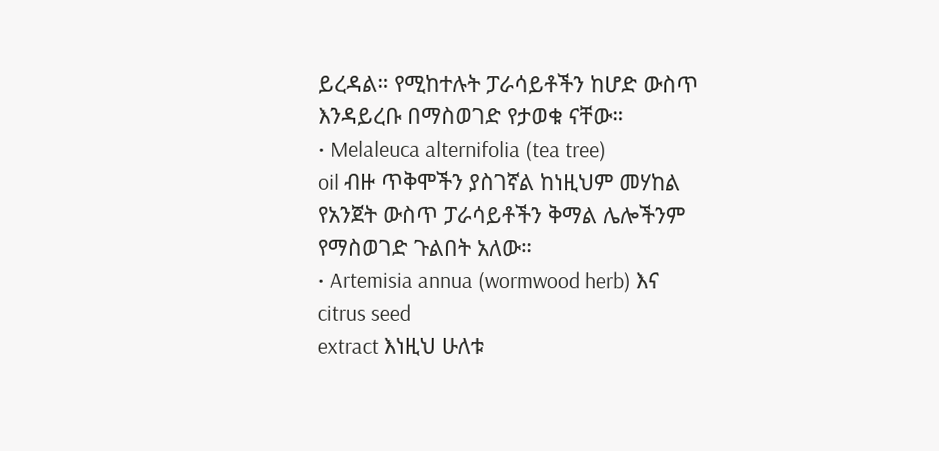ይረዳል። የሚከተሉት ፓራሳይቶችን ከሆድ ውስጥ እንዳይረቡ በማስወገድ የታወቁ ናቸው።
• Melaleuca alternifolia (tea tree)
oil ብዙ ጥቅሞችን ያስገኛል ከነዚህም መሃከል የአንጀት ውስጥ ፓራሳይቶችን ቅማል ሌሎችንም የማስወገድ ጉልበት አለው።
• Artemisia annua (wormwood herb) እና citrus seed
extract እነዚህ ሁለቱ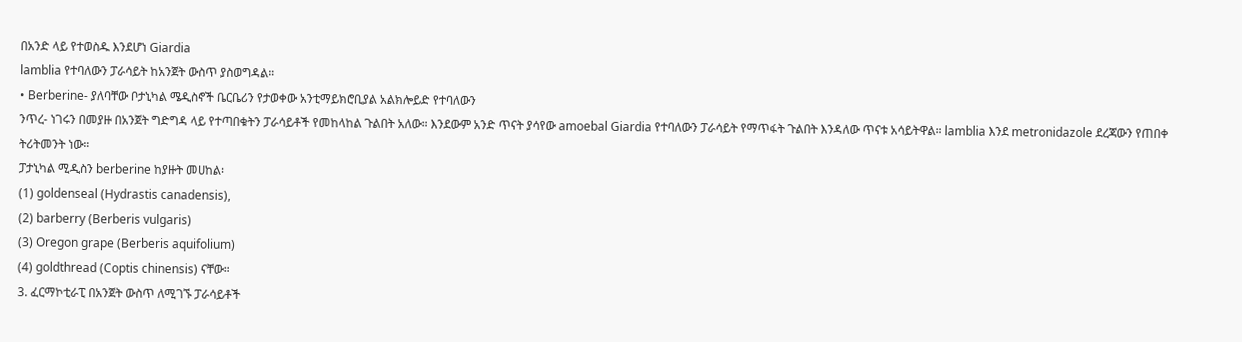በአንድ ላይ የተወስዱ እንደሆነ Giardia
lamblia የተባለውን ፓራሳይት ከአንጀት ውስጥ ያስወግዳል።
• Berberine- ያለባቸው ቦታኒካል ሜዲስኖች ቤርቤሪን የታወቀው አንቲማይክሮቢያል አልክሎይድ የተባለውን
ንጥረ- ነገሩን በመያዙ በአንጀት ግድግዳ ላይ የተጣበቁትን ፓራሳይቶች የመከላከል ጉልበት አለው። እንደውም አንድ ጥናት ያሳየው amoebal Giardia የተባለውን ፓራሳይት የማጥፋት ጉልበት እንዳለው ጥናቱ አሳይትዋል። lamblia እንደ metronidazole ደረጃውን የጠበቀ ትሪትመንት ነው።
ፓታኒካል ሚዲስን berberine ከያዙት መሀከል፡
(1) goldenseal (Hydrastis canadensis),
(2) barberry (Berberis vulgaris)
(3) Oregon grape (Berberis aquifolium)
(4) goldthread (Coptis chinensis) ናቸው።
3. ፈርማኮቲራፒ በአንጀት ውስጥ ለሚገኙ ፓራሳይቶች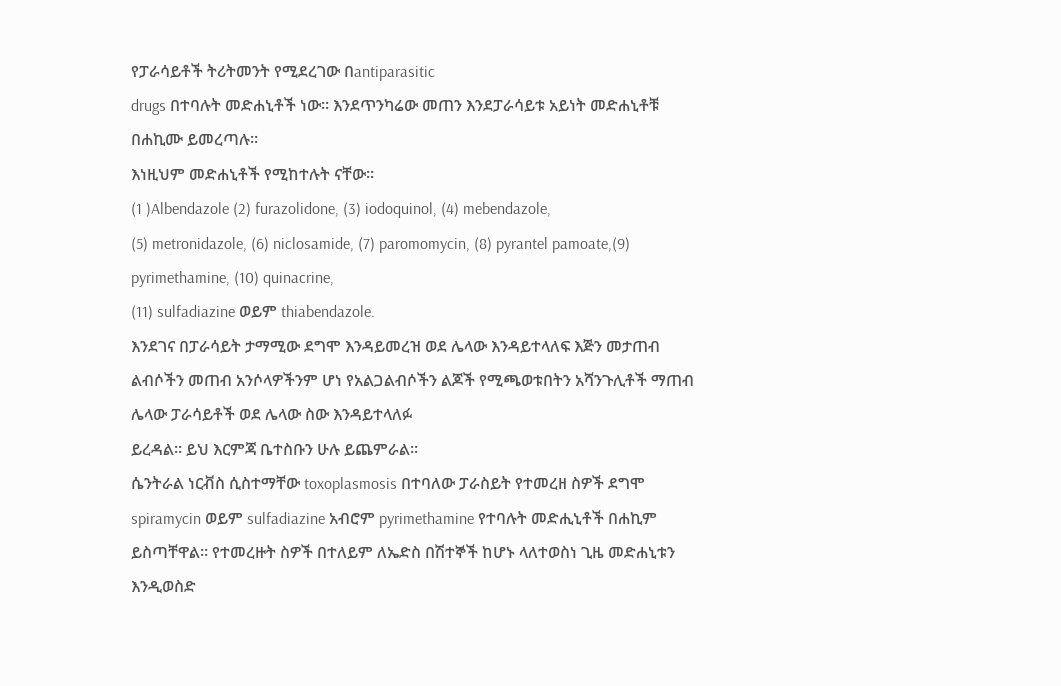የፓራሳይቶች ትሪትመንት የሚደረገው በantiparasitic
drugs በተባሉት መድሐኒቶች ነው። እንደጥንካሬው መጠን እንደፓራሳይቱ አይነት መድሐኒቶቹ በሐኪሙ ይመረጣሉ።
እነዚህም መድሐኒቶች የሚከተሉት ናቸው።
(1 )Albendazole (2) furazolidone, (3) iodoquinol, (4) mebendazole,
(5) metronidazole, (6) niclosamide, (7) paromomycin, (8) pyrantel pamoate,(9) pyrimethamine, (10) quinacrine,
(11) sulfadiazine ወይም thiabendazole.
እንደገና በፓራሳይት ታማሚው ደግሞ እንዳይመረዝ ወደ ሌላው እንዳይተላለፍ እጅን መታጠብ ልብሶችን መጠብ አንሶላዎችንም ሆነ የአልጋልብሶችን ልጆች የሚጫወቱበትን አሻንጉሊቶች ማጠብ ሌላው ፓራሳይቶች ወደ ሌላው ስው እንዳይተላለፉ
ይረዳል። ይህ እርምጃ ቤተስቡን ሁሉ ይጨምራል።
ሴንትራል ነርቭስ ሲስተማቸው toxoplasmosis በተባለው ፓራስይት የተመረዘ ስዎች ደግሞ
spiramycin ወይም sulfadiazine አብሮም pyrimethamine የተባሉት መድሒኒቶች በሐኪም
ይስጣቸዋል። የተመረዙት ስዎች በተለይም ለኤድስ በሽተኞች ከሆኑ ላለተወስነ ጊዜ መድሐኒቱን እንዲወስድ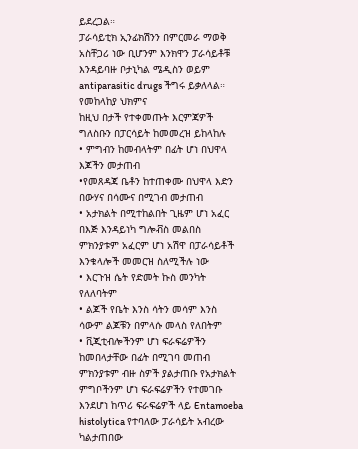ይደረጋል።
ፓራሳይቲክ ኢንፊክሽንን በምርመራ ማወቅ አስቸጋሪ ነው ቢሆንም እንክዋን ፓራሳይቶቹ እንዳይባዙ ቦታኒካል ሜዲስን ወይም antiparasitic drugs ችግሩ ይቃለላል።
የመከላከያ ህክምና
ከዚህ በታች የተቀመጡት እርምጃዎች ግለስቡን በፓርሳይት ከመመረዝ ይከላከሉ
• ምግብን ከመብላትም በፊት ሆነ በህዋላ እጆችን መታጠብ
•የመጸዳጃ ቤቶን ከተጠቀሙ በህዋላ እድን በውሃና በሳሙና በሚገብ መታጠብ
• አታክልት በሚተከልበት ጊዜም ሆነ አፈር በእጅ እንዳይነካ ግሎቭስ መልበስ ምክንያቱም አፈርም ሆነ አሽዋ በፓራሳይቶች እንቁላሎች መመርዝ ስለሚችሉ ነው
• እርጉዝ ሴት የድመት ኩስ መንካት የለለባትም
• ልጆች የቤት እንስ ሳትን መሳም እንስ ሳውም ልጆቹን በምላሱ መላስ የለበትም
• ቪጂቲብሎችንም ሆነ ፍራፍሬዎችን ከመበላታቸው በፊት በሚገባ መጠብ ምክንያቱም ብዙ ስዎች ያልታጠቡ የአታክልት
ምግቦችንም ሆነ ፍራፍሬዎችን የተመገቡ እንደሆነ ከጥሪ ፍራፍሬዎች ላይ Entamoeba histolytica የተባለው ፓራሳይት አብረው ካልታጠበው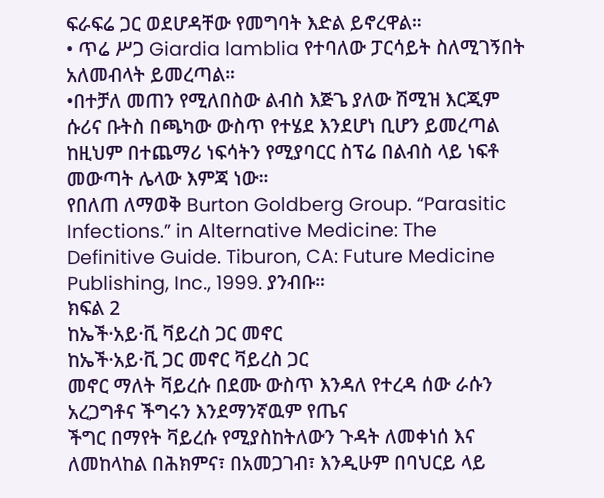ፍራፍሬ ጋር ወደሆዳቸው የመግባት እድል ይኖረዋል።
• ጥሬ ሥጋ Giardia lamblia የተባለው ፓርሳይት ስለሚገኝበት አለመብላት ይመረጣል።
•በተቻለ መጠን የሚለበስው ልብስ እጅጌ ያለው ሽሚዝ እርጂም ሱሪና ቡትስ በጫካው ውስጥ የተሄደ እንደሆነ ቢሆን ይመረጣል ከዚህም በተጨማሪ ነፍሳትን የሚያባርር ስፕሬ በልብስ ላይ ነፍቶ መውጣት ሌላው እምጃ ነው።
የበለጠ ለማወቅ Burton Goldberg Group. “Parasitic Infections.” in Alternative Medicine: The Definitive Guide. Tiburon, CA: Future Medicine Publishing, Inc., 1999. ያንብቡ።
ክፍል 2
ከኤች·አይ·ቪ ቫይረስ ጋር መኖር
ከኤች·አይ·ቪ ጋር መኖር ቫይረስ ጋር
መኖር ማለት ቫይረሱ በደሙ ውስጥ እንዳለ የተረዳ ሰው ራሱን አረጋግቶና ችግሩን እንደማንኛዉም የጤና
ችግር በማየት ቫይረሱ የሚያስከትለውን ጉዳት ለመቀነሰ እና ለመከላከል በሕክምና፣ በአመጋገብ፣ እንዲሁም በባህርይ ላይ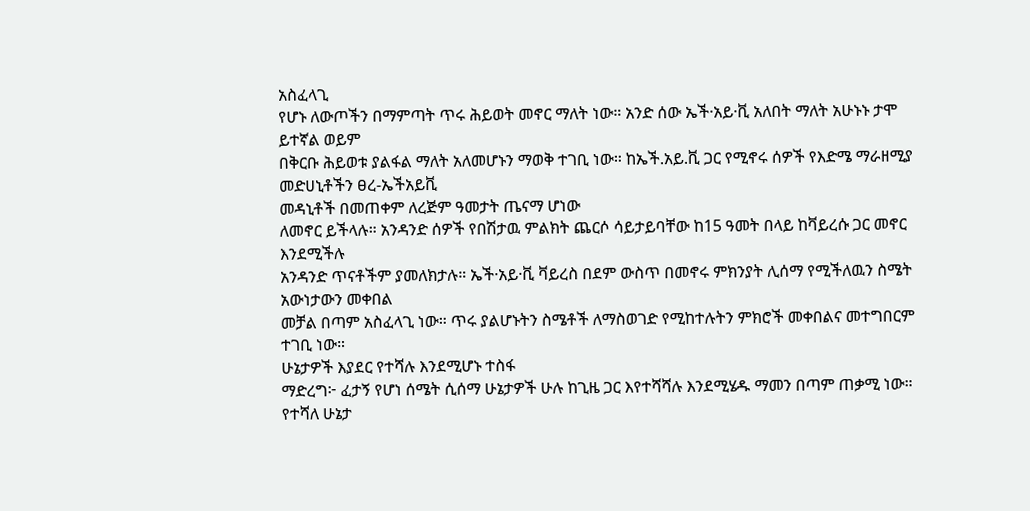አስፈላጊ
የሆኑ ለውጦችን በማምጣት ጥሩ ሕይወት መኖር ማለት ነው። አንድ ሰው ኤች·አይ·ቪ አለበት ማለት አሁኑኑ ታሞ ይተኛል ወይም
በቅርቡ ሕይወቱ ያልፋል ማለት አለመሆኑን ማወቅ ተገቢ ነው። ከኤች.አይ.ቪ ጋር የሚኖሩ ሰዎች የእድሜ ማራዘሚያ መድሀኒቶችን ፀረ-ኤችአይቪ
መዳኒቶች በመጠቀም ለረጅም ዓመታት ጤናማ ሆነው
ለመኖር ይችላሉ። አንዳንድ ሰዎች የበሽታዉ ምልክት ጨርሶ ሳይታይባቸው ከ15 ዓመት በላይ ከቫይረሱ ጋር መኖር እንደሚችሉ
አንዳንድ ጥናቶችም ያመለክታሉ። ኤች·አይ·ቪ ቫይረስ በደም ውስጥ በመኖሩ ምክንያት ሊሰማ የሚችለዉን ስሜት አውነታውን መቀበል
መቻል በጣም አስፈላጊ ነው። ጥሩ ያልሆኑትን ስሜቶች ለማስወገድ የሚከተሉትን ምክሮች መቀበልና መተግበርም ተገቢ ነው።
ሁኔታዎች እያደር የተሻሉ እንደሚሆኑ ተስፋ
ማድረግ፦ ፈታኝ የሆነ ሰሜት ሲሰማ ሁኔታዎች ሁሉ ከጊዜ ጋር እየተሻሻሉ እንደሚሄዱ ማመን በጣም ጠቃሚ ነው።
የተሻለ ሁኔታ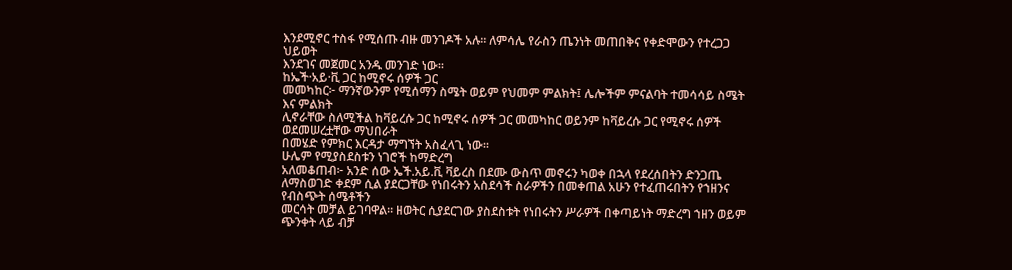እንደሚኖር ተስፋ የሚሰጡ ብዙ መንገዶች አሉ። ለምሳሌ የራስን ጤንነት መጠበቅና የቀድሞውን የተረጋጋ ህይወት
እንደገና መጀመር አንዱ መንገድ ነው።
ከኤች·አይ·ቪ ጋር ከሚኖሩ ሰዎች ጋር
መመካከር፦ ማንኛውንም የሚሰማን ስሜት ወይም የህመም ምልክት፤ ሌሎችም ምናልባት ተመሳሳይ ስሜት እና ምልክት
ሊኖራቸው ስለሚችል ከቫይረሱ ጋር ከሚኖሩ ሰዎች ጋር መመካከር ወይንም ከቫይረሱ ጋር የሚኖሩ ሰዎች ወደመሠረቷቸው ማህበራት
በመሄድ የምክር እርዳታ ማግኘት አስፈላጊ ነው።
ሁሌም የሚያስደስቱን ነገሮች ከማድረግ
አለመቆጠብ፦ አንድ ሰው ኤች.አይ.ቪ ቫይረስ በደሙ ውስጥ መኖሩን ካወቀ በኋላ የደረሰበትን ድንጋጤ
ለማስወገድ ቀደም ሲል ያደርጋቸው የነበሩትን አስደሳች ስራዎችን በመቀጠል አሁን የተፈጠሩበትን የኀዘንና የብስጭት ሰሜቶችን
መርሳት መቻል ይገባዋል። ዘወትር ሲያደርገው ያስደስቱት የነበሩትን ሥራዎች በቀጣይነት ማድረግ ኀዘን ወይም ጭንቀት ላይ ብቻ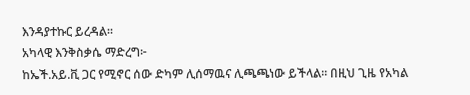እንዳያተኩር ይረዳል።
አካላዊ እንቅስቃሴ ማድረግ፦
ከኤች.አይ.ቪ ጋር የሚኖር ሰው ድካም ሊሰማዉና ሊጫጫነው ይችላል። በዚህ ጊዜ የአካል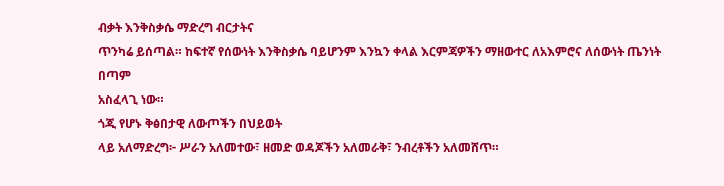ብቃት እንቅስቃሴ ማድረግ ብርታትና
ጥንካሬ ይሰጣል። ከፍተኛ የሰውነት እንቅስቃሴ ባይሆንም እንኳን ቀላል እርምጃዎችን ማዘውተር ለአእምሮና ለሰውነት ጤንነት በጣም
አስፈላጊ ነው።
ጎጂ የሆኑ ቅፅበታዊ ለውጦችን በህይወት
ላይ አለማድረግ፦ ሥራን አለመተው፣ ዘመድ ወዳጆችን አለመራቅ፣ ንብረቶችን አለመሸጥ።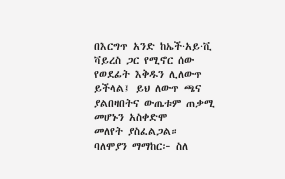በእርግጥ አንድ ከኤች·አይ·ቪ
ቫይረስ ጋር የሚኖር ሰው የወደፊት እቅዱን ሊለውጥ ይችላል፤ ይህ ለውጥ ጫና ያልበዛበትና ውጤቱም ጠቃሚ መሆኑን አስቀድሞ
መለየት ያስፈልጋል።
ባለሞያን ማማከር፦ ስለ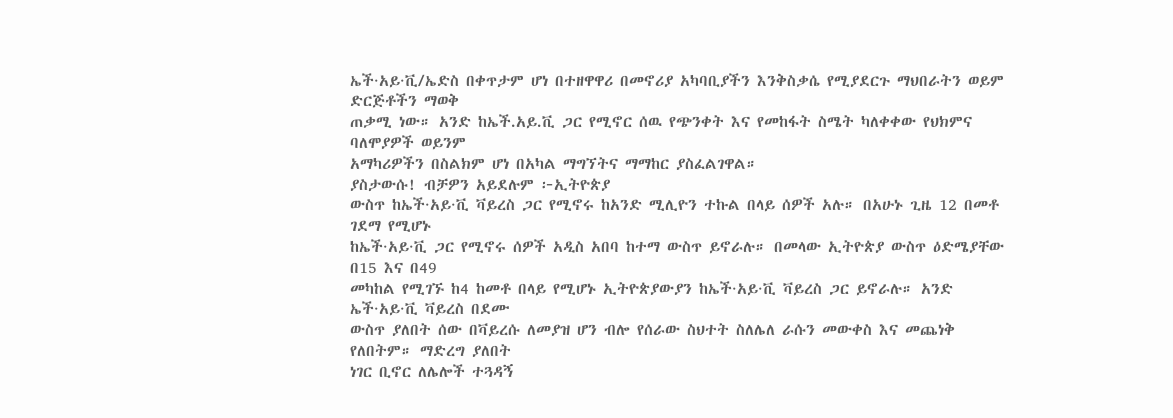ኤች·አይ·ቪ/ኤድስ በቀጥታም ሆነ በተዘዋዋሪ በመኖሪያ አካባቢያችን እንቅስቃሴ የሚያደርጉ ማህበራትን ወይም ድርጅቶችን ማወቅ
ጠቃሚ ነው። አንድ ከኤች.አይ.ቪ ጋር የሚኖር ሰዉ የጭንቀት እና የመከፋት ስሜት ካለቀቀው የህክምና ባለሞያዎች ወይንም
አማካሪዎችን በስልክም ሆነ በአካል ማግኘትና ማማከር ያስፈልገዋል።
ያስታውሱ! ብቻዎን አይደሉም ፦ኢትዮጵያ
ውስጥ ከኤች·አይ·ቪ ቫይረስ ጋር የሚኖሩ ከአንድ ሚሊዮን ተኩል በላይ ሰዎች አሉ። በአሁኑ ጊዜ 12 በመቶ ገደማ የሚሆኑ
ከኤች·አይ·ቪ ጋር የሚኖሩ ሰዎች አዲስ አበባ ከተማ ውስጥ ይኖራሉ። በመላው ኢትዮጵያ ውስጥ ዕድሜያቸው በ15 እና በ49
መካከል የሚገኙ ከ4 ከመቶ በላይ የሚሆኑ ኢትዮጵያውያን ከኤች·አይ·ቪ ቫይረስ ጋር ይኖራሉ። አንድ ኤች·አይ·ቪ ቫይረስ በደሙ
ውስጥ ያለበት ሰው በቫይረሱ ለመያዝ ሆን ብሎ የሰራው ስህተት ስለሌለ ራሱን መውቀስ እና መጨነቅ የለበትም። ማድረግ ያለበት
ነገር ቢኖር ለሌሎች ተጓዳኝ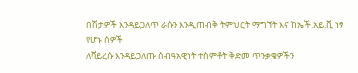በሽታዎች እንዳይጋለጥ ራሱን እንዲጠብቅ ትምህርት ማግኘት እና ከኤች.አይ.ቪ ነፃ የሆኑ ሰዎች
ለቫይረሱ እንዳይጋለጡ ስብዓአዊነት ተስምቶት ቅድመ ጥንቃቄዎችን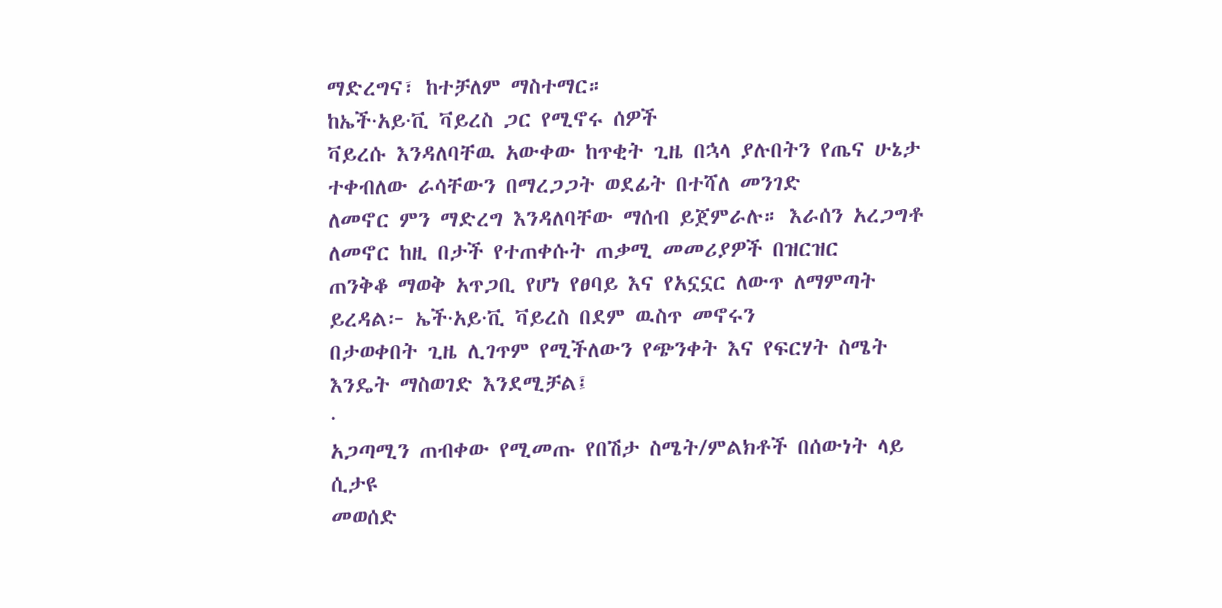ማድረግና፣ ከተቻለም ማስተማር።
ከኤች·አይ·ቪ ቫይረስ ጋር የሚኖሩ ሰዎች
ቫይረሱ እንዳለባቸዉ አውቀው ከጥቂት ጊዜ በኋላ ያሉበትን የጤና ሁኔታ ተቀብለው ራሳቸውን በማረጋጋት ወደፊት በተሻለ መንገድ
ለመኖር ምን ማድረግ እንዳለባቸው ማሰብ ይጀምራሉ። እራሰን አረጋግቶ ለመኖር ከዚ በታች የተጠቀሱት ጠቃሚ መመሪያዎች በዝርዝር
ጠንቅቆ ማወቅ አጥጋቢ የሆነ የፀባይ እና የአኗኗር ለውጥ ለማምጣት ይረዳል፦ ኤች·አይ·ቪ ቫይረስ በደም ዉስጥ መኖሩን
በታወቀበት ጊዜ ሊገጥም የሚችለውን የጭንቀት እና የፍርሃት ስሜት እንዴት ማስወገድ እንደሚቻል፤
·
አጋጣሚን ጠብቀው የሚመጡ የበሽታ ስሜት/ምልክቶች በሰውነት ላይ ሲታዩ
መወሰድ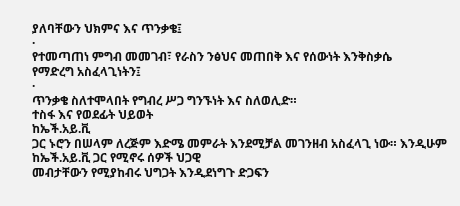ያለባቸውን ህክምና እና ጥንቃቄ፤
·
የተመጣጠነ ምግብ መመገብ፣ የራስን ንፅህና መጠበቅ እና የሰውነት እንቅስቃሴ
የማድረግ አስፈላጊነትን፤
·
ጥንቃቄ ስለተሞላበት የግብረ ሥጋ ግንኙነት እና ስለወሊድ።
ተስፋ እና የወደፊት ህይወት
ከኤች.አይ.ቪ
ጋር ኑሮን በሠላም ለረጅም እድሜ መምራት እንደሚቻል መገንዘብ አስፈላጊ ነው። እንዲሁም ከኤች.አይ.ቪ ጋር የሚኖሩ ሰዎች ህጋዊ
መብታቸውን የሚያከብሩ ህግጋት እንዲደነግጉ ድጋፍን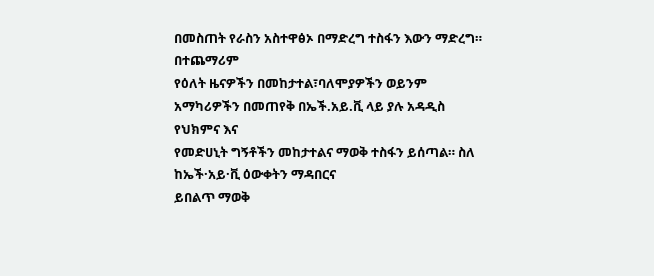በመስጠት የራስን አስተዋፅኦ በማድረግ ተስፋን እውን ማድረግ። በተጨማሪም
የዕለት ዜናዎችን በመከታተል፣ባለሞያዎችን ወይንም አማካሪዎችን በመጠየቅ በኤች.አይ.ቪ ላይ ያሉ አዳዲስ የህክምና እና
የመድሀኒት ግኝቶችን መከታተልና ማወቅ ተስፋን ይሰጣል። ስለ ከኤች·አይ·ቪ ዕውቀትን ማዳበርና
ይበልጥ ማወቅ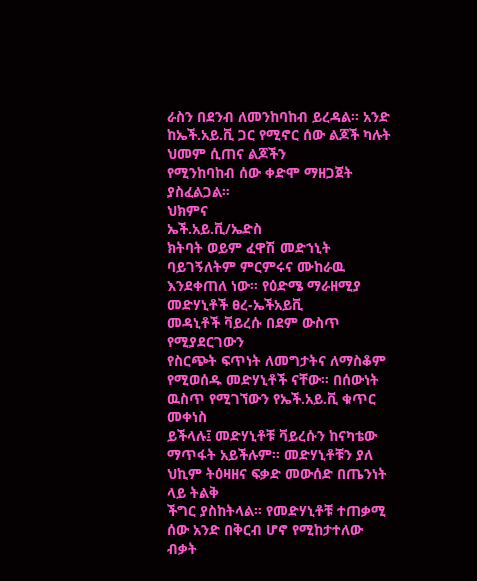ራስን በደንብ ለመንከባከብ ይረዳል። አንድ ከኤች.አይ.ቪ ጋር የሚኖር ሰው ልጆች ካሉት ህመም ሲጠና ልጆችን
የሚንከባከብ ሰው ቀድሞ ማዘጋጀት ያስፈልጋል።
ህክምና
ኤች.አይ.ቪ/ኤድስ
ክትባት ወይም ፈዋሽ መድኀኒት ባይገኝለትም ምርምሩና ሙከራዉ እንደቀጠለ ነው። የዕድሜ ማራዘሚያ መድሃኒቶች ፀረ-ኤችአይቪ
መዳኒቶች ቫይረሱ በደም ውስጥ የሚያደርገውን
የስርጭት ፍጥነት ለመግታትና ለማስቆም የሚወሰዱ መድሃኒቶች ናቸው። በሰውነት ዉስጥ የሚገኘውን የኤች.አይ.ቪ ቁጥር መቀነስ
ይችላሉ፤ መድሃኒቶቹ ቫይረሱን ከናካቴው ማጥፋት አይችሉም። መድሃኒቶቹን ያለ ህኪም ትዕዛዘና ፍቃድ መውሰድ በጤንነት ላይ ትልቅ
ችግር ያስከትላል። የመድሃኒቶቹ ተጠቃሚ ሰው አንድ በቅርብ ሆኖ የሚከታተለው ብቃት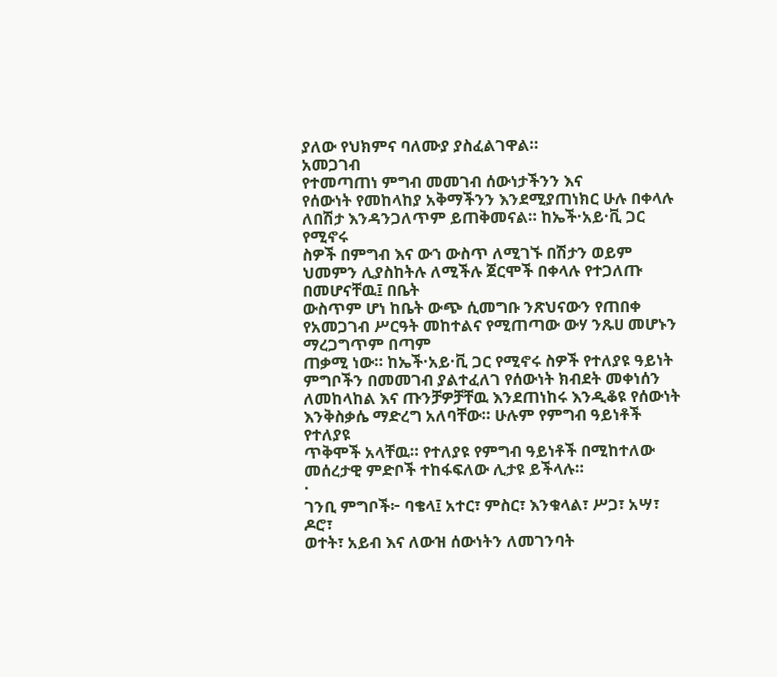ያለው የህክምና ባለሙያ ያስፈልገዋል።
አመጋገብ
የተመጣጠነ ምግብ መመገብ ሰውነታችንን እና
የሰውነት የመከላከያ አቅማችንን እንደሚያጠነክር ሁሉ በቀላሉ ለበሽታ እንዳንጋለጥም ይጠቅመናል። ከኤች·አይ·ቪ ጋር የሚኖሩ
ስዎች በምግብ እና ውኀ ውስጥ ለሚገኙ በሽታን ወይም ህመምን ሊያስከትሉ ለሚችሉ ጀርሞች በቀላሉ የተጋለጡ በመሆናቸዉ፤ በቤት
ውስጥም ሆነ ከቤት ውጭ ሲመግቡ ንጽህናውን የጠበቀ የአመጋገብ ሥርዓት መከተልና የሚጠጣው ውሃ ንጹሀ መሆኑን ማረጋግጥም በጣም
ጠቃሚ ነው። ከኤች·አይ·ቪ ጋር የሚኖሩ ስዎች የተለያዩ ዓይነት ምግቦችን በመመገብ ያልተፈለገ የሰውነት ክብደት መቀነሰን
ለመከላከል እና ጡንቻዎቻቸዉ እንደጠነከሩ እንዲቆዩ የሰውነት እንቅስቃሴ ማድረግ አለባቸው። ሁሉም የምግብ ዓይነቶች የተለያዩ
ጥቅሞች አላቸዉ። የተለያዩ የምግብ ዓይነቶች በሚከተለው መሰረታዊ ምድቦች ተከፋፍለው ሊታዩ ይችላሉ።
·
ገንቢ ምግቦች፦ ባቄላ፤ አተር፣ ምስር፣ እንቁላል፣ ሥጋ፣ አሣ፣ ዶሮ፣
ወተት፣ አይብ እና ለውዝ ሰውነትን ለመገንባት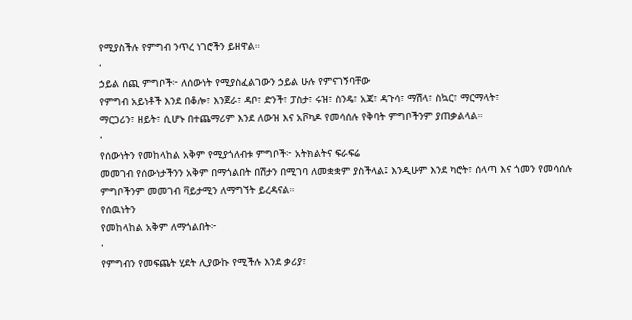የሚያስችሉ የምግብ ንጥረ ነገሮችን ይዘዋል።
·
ኃይል ሰጪ ምግቦች፦ ለሰውነት የሚያስፈልገውን ኃይል ሁሉ የምናገኝባቸው
የምግብ አይነቶች እንደ በቆሎ፣ እንጀራ፣ ዳቦ፣ ድንች፣ ፓስታ፣ ሩዝ፣ ስንዴ፣ አጃ፣ ዳጉሳ፣ ማሽላ፣ ስኳር፣ ማርማላት፣
ማርጋሪን፣ ዘይት፣ ሲሆኑ በተጨማሪም እንደ ለውዝ እና አቮካዶ የመሳሰሉ የቅባት ምግቦችንም ያጠቃልላል።
·
የሰውነትን የመከላከል አቅም የሚያጎለብቱ ምግቦች፦ አትክልትና ፍራፍሬ
መመገብ የሰውነታችንን አቅም በማጎልበት በሽታን በሚገባ ለመቋቋም ያስችላል፤ እንዲሁም እንደ ካሮት፣ ሰላጣ እና ጎመን የመሳሰሉ
ምግቦችንም መመገብ ቫይታሚን ለማግኘት ይረዳናል።
የሰዉነትን
የመከላከል አቅም ለማጎልበት፦
·
የምግብን የመፍጨት ሂደት ሊያውኩ የሚችሉ እንደ ቃሪያ፣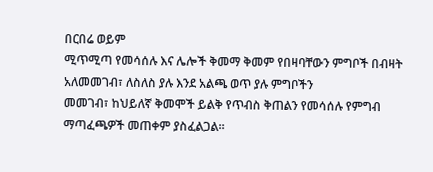በርበሬ ወይም
ሚጥሚጣ የመሳሰሉ እና ሌሎች ቅመማ ቅመም የበዛባቸውን ምግቦች በብዛት አለመመገብ፣ ለስለስ ያሉ እንደ አልጫ ወጥ ያሉ ምግቦችን
መመገብ፣ ከህይለኛ ቅመሞች ይልቅ የጥብስ ቅጠልን የመሳሰሉ የምግብ ማጣፈጫዎች መጠቀም ያስፈልጋል።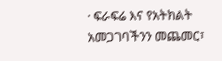· ፍራፍሬ እና የአትክልት አመጋገባችንን መጨመር፣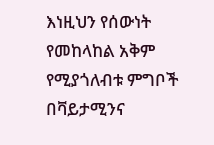እነዚህን የሰውነት
የመከላከል አቅም የሚያጎለብቱ ምግቦች በቫይታሚንና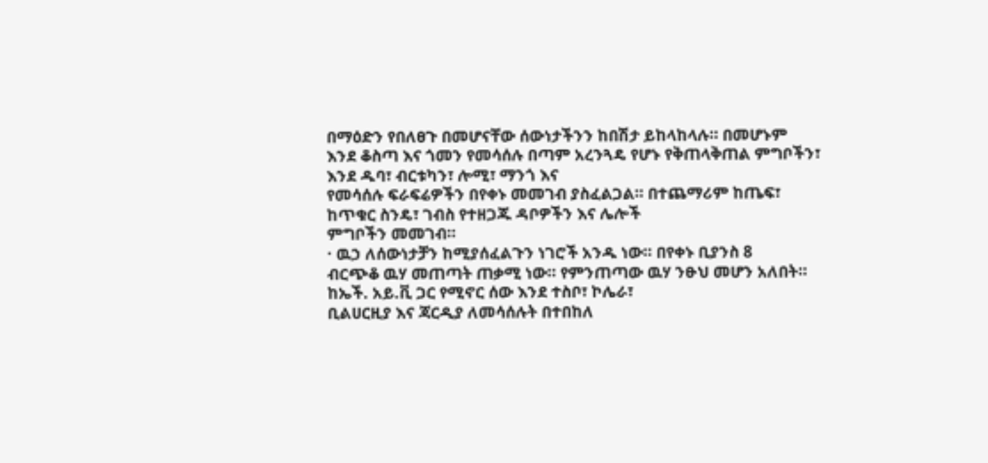በማዕድን የበለፀጉ በመሆናቸው ሰውነታችንን ከበሽታ ይከላከላሉ። በመሆኑም
እንደ ቆስጣ እና ጎመን የመሳሰሉ በጣም አረንጓዴ የሆኑ የቅጠላቅጠል ምግቦችን፣ እንደ ዱባ፣ ብርቱካን፣ ሎሚ፣ ማንጎ እና
የመሳሰሉ ፍራፍሬዎችን በየቀኑ መመገብ ያስፈልጋል። በተጨማሪም ከጤፍ፣ ከጥቁር ስንዴ፣ ገብስ የተዘጋጁ ዳቦዎችን እና ሌሎች
ምግቦችን መመገብ።
· ዉኃ ለሰውነታቻን ከሚያሰፈልጉን ነገሮች አንዱ ነው። በየቀኑ ቢያንስ 8
ብርጭቆ ዉሃ መጠጣት ጠቃሚ ነው። የምንጠጣው ዉሃ ንፁህ መሆን አለበት። ከኤች. አይ.ቪ ጋር የሚኖር ሰው እንደ ተስቦ፣ ኮሌራ፣
ቢልሀርዚያ እና ጃርዲያ ለመሳሰሉት በተበከለ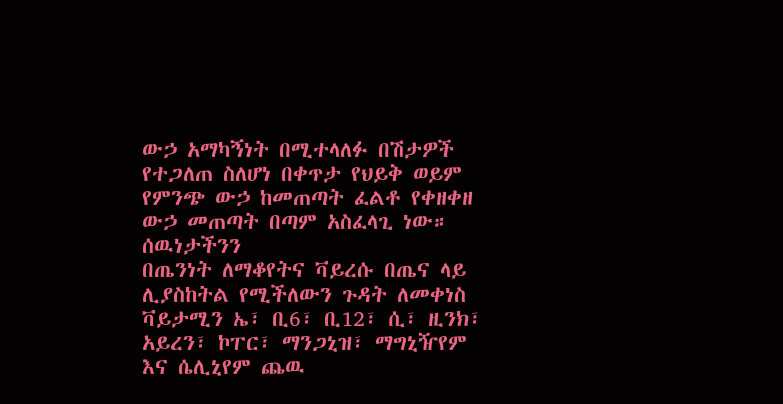ውኃ አማካኝነት በሚተላለፉ በሽታዎች የተጋለጠ ስለሆነ በቀጥታ የህይቅ ወይም
የምንጭ ውኃ ከመጠጣት ፈልቶ የቀዘቀዘ ውኃ መጠጣት በጣም አስፈላጊ ነው።
ሰዉነታችንን
በጤንነት ለማቆየትና ቫይረሱ በጤና ላይ ሊያስከትል የሚችለውን ጉዳት ለመቀነስ ቫይታሚን ኤ፣ ቢ6፣ ቢ12፣ ሲ፣ ዚንክ፣
አይረን፣ ኮፐር፣ ማንጋኒዝ፣ ማግኒዥየም እና ሴሊኒየም ጨዉ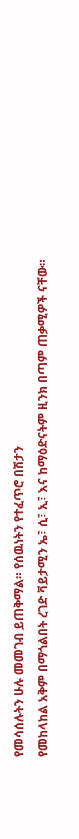የመሳሰሉትን ሁሉ መመገብ ይጠቅማል። የሰዉነትን የተፈጥሮ በሽታን
የመከላከል አቅም በማጎልበት ረገድ ቫይታሚን ኤ፣ ሲ፣ ኢ፣ እና ከማዕድናትም ዚንክ በጣም ጠቃሚዎች ናቸው።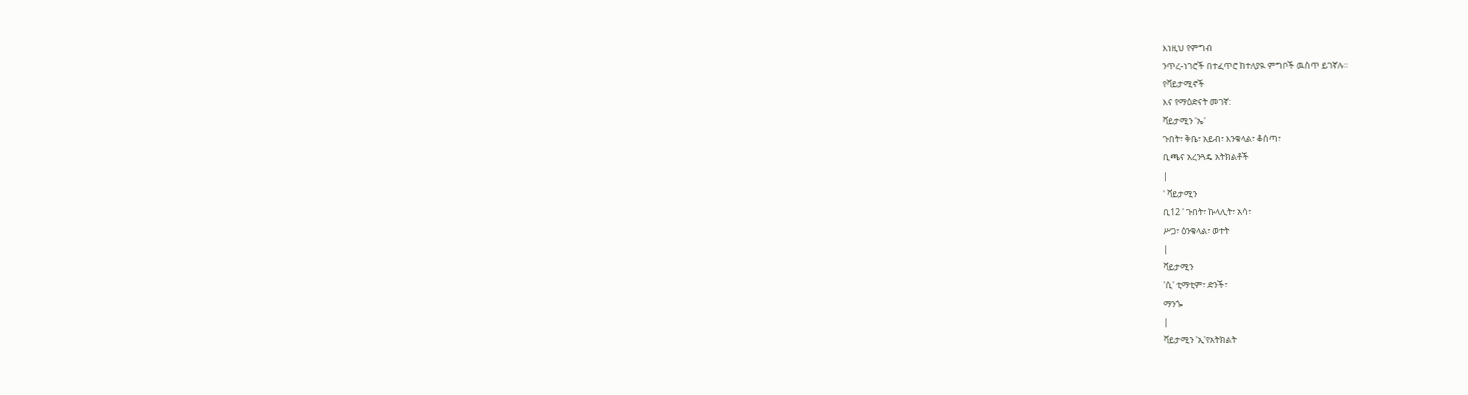እነዚህ የምግብ
ንጥረ-ነገሮች በተፈጥሮ ከተለያዪ ምግቦች ዉስጥ ይገኛሉ።
የቫይታሚኖች
እና የማዕድናት መገኛ:
ቫይታሚን 'ኤ'
ጉበት፣ ቅቤ፣ አይብ፣ እንቁላል፣ ቆሰጣ፣
ቢጫና አረንጓዴ አትክልቶች
|
' ቫይታሚን
ቢ12 ' ጉበት፣ ኩላሊት፣ አሳ፣
ሥጋ፣ ዕንቁላል፣ ወተት
|
ቫይታሚን
'ሲ' ቲማቲም፣ ድንች፣
ማንጐ
|
ቫይታሚን 'ኢ'የአትክልት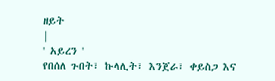ዘይት
|
' አይረን '
የበሰለ ጉበት፣ ኩላሊት፣ እንጀራ፣ ቀይስጋ እና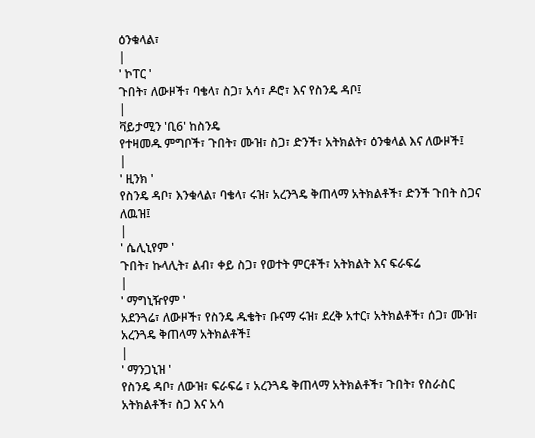ዕንቁላል፣
|
' ኮፐር '
ጉበት፣ ለውዞች፣ ባቄላ፣ ስጋ፣ አሳ፣ ዶሮ፣ እና የስንዴ ዳቦ፤
|
ቫይታሚን 'ቢ6' ከስንዴ
የተዛመዱ ምግቦች፣ ጉበት፣ ሙዝ፣ ስጋ፣ ድንች፣ አትክልት፣ ዕንቁላል እና ለውዞች፤
|
' ዚንክ '
የስንዴ ዳቦ፣ እንቁላል፣ ባቄላ፣ ሩዝ፣ አረንጓዴ ቅጠላማ አትክልቶች፣ ድንች ጉበት ስጋና ለዉዝ፤
|
' ሴሊኒየም '
ጉበት፣ ኩላሊት፣ ልብ፣ ቀይ ስጋ፣ የወተት ምርቶች፣ አትክልት እና ፍራፍሬ
|
' ማግኒዥየም '
አደንጓሬ፣ ለውዞች፣ የስንዴ ዱቄት፣ ቡናማ ሩዝ፣ ደረቅ አተር፣ አትክልቶች፣ ሰጋ፣ ሙዝ፣ አረንጓዴ ቅጠላማ አትክልቶች፤
|
' ማንጋኒዝ '
የስንዴ ዳቦ፣ ለውዝ፣ ፍራፍሬ ፣ አረንጓዴ ቅጠላማ አትክልቶች፣ ጉበት፣ የስራስር አትክልቶች፣ ስጋ እና አሳ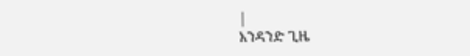|
አንዳንድ ጊዜ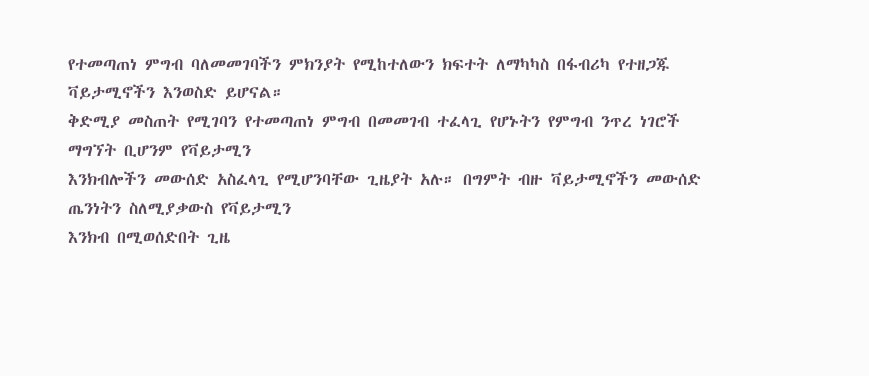የተመጣጠነ ምግብ ባለመመገባችን ምክንያት የሚከተለውን ክፍተት ለማካካስ በፋብሪካ የተዘጋጁ ቫይታሚኖችን እንወስድ ይሆናል።
ቅድሚያ መስጠት የሚገባን የተመጣጠነ ምግብ በመመገብ ተፈላጊ የሆኑትን የምግብ ንጥረ ነገሮች ማግኘት ቢሆንም የቫይታሚን
እንክብሎችን መውሰድ አስፈላጊ የሚሆንባቸው ጊዜያት አሉ። በግምት ብዙ ቫይታሚኖችን መውሰድ ጤንነትን ስለሚያቃውስ የቫይታሚን
እንክብ በሚወሰድበት ጊዜ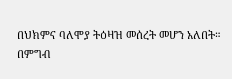በህክምና ባለሞያ ትዕዛዝ መሰረት መሆን አለበት።
በምግብ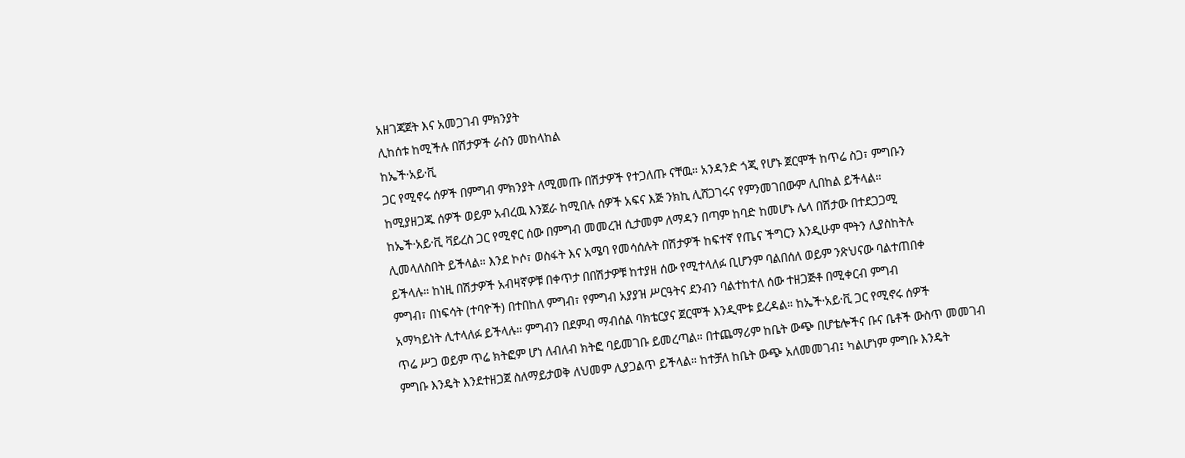አዘገጃጀት እና አመጋገብ ምክንያት
ሊከሰቱ ከሚችሉ በሽታዎች ራስን መከላከል
ከኤች·አይ·ቪ
ጋር የሚኖሩ ሰዎች በምግብ ምክንያት ለሚመጡ በሽታዎች የተጋለጡ ናቸዉ። አንዳንድ ጎጂ የሆኑ ጀርሞች ከጥሬ ስጋ፣ ምግቡን
ከሚያዘጋጁ ሰዎች ወይም አብረዉ እንጀራ ከሚበሉ ሰዎች አፍና እጅ ንክኪ ሊሸጋገሩና የምንመገበውም ሊበከል ይችላል።
ከኤች·አይ·ቪ ቫይረስ ጋር የሚኖር ሰው በምግብ መመረዝ ሲታመም ለማዳን በጣም ከባድ ከመሆኑ ሌላ በሽታው በተደጋጋሚ
ሊመላለስበት ይችላል። እንደ ኮሶ፣ ወስፋት እና አሜባ የመሳሰሉት በሽታዎች ከፍተኛ የጤና ችግርን እንዲሁም ሞትን ሊያስከትሉ
ይችላሉ። ከነዚ በሽታዎች አብዛኛዎቹ በቀጥታ በበሽታዎቹ ከተያዘ ሰው የሚተላለፉ ቢሆንም ባልበሰለ ወይም ንጽህናው ባልተጠበቀ
ምግብ፣ በነፍሳት (ተባዮች) በተበከለ ምግብ፣ የምግብ አያያዝ ሥርዓትና ደንብን ባልተከተለ ሰው ተዘጋጅቶ በሚቀርብ ምግብ
አማካይነት ሊተላለፉ ይችላሉ። ምግብን በደምብ ማብሰል ባክቴርያና ጀርሞች እንዲሞቱ ይረዳል። ከኤች·አይ·ቪ ጋር የሚኖሩ ሰዎች
ጥሬ ሥጋ ወይም ጥሬ ክትፎም ሆነ ለብለብ ክትፎ ባይመገቡ ይመረጣል። በተጨማሪም ከቤት ውጭ በሆቴሎችና ቡና ቤቶች ውስጥ መመገብ
ምግቡ እንዴት እንደተዘጋጀ ስለማይታወቅ ለህመም ሊያጋልጥ ይችላል። ከተቻለ ከቤት ውጭ አለመመገብ፤ ካልሆነም ምግቡ እንዴት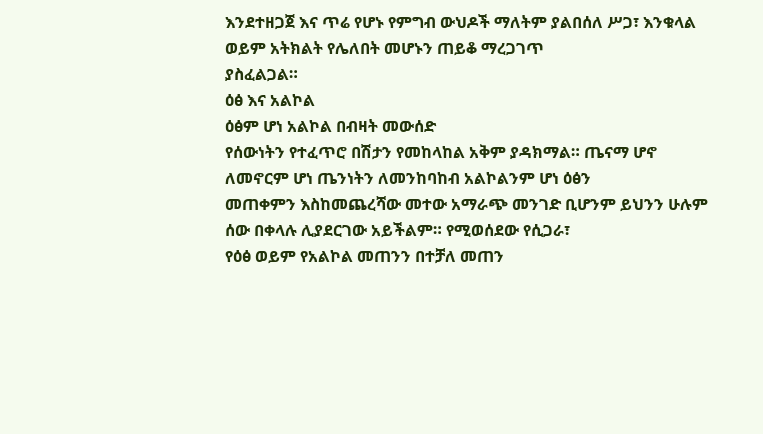እንደተዘጋጀ እና ጥሬ የሆኑ የምግብ ውህዶች ማለትም ያልበሰለ ሥጋ፣ እንቁላል ወይም አትክልት የሌለበት መሆኑን ጠይቆ ማረጋገጥ
ያስፈልጋል።
ዕፅ እና አልኮል
ዕፅም ሆነ አልኮል በብዛት መውሰድ
የሰውነትን የተፈጥሮ በሽታን የመከላከል አቅም ያዳክማል። ጤናማ ሆኖ ለመኖርም ሆነ ጤንነትን ለመንከባከብ አልኮልንም ሆነ ዕፅን
መጠቀምን እስከመጨረሻው መተው አማራጭ መንገድ ቢሆንም ይህንን ሁሉም ሰው በቀላሉ ሊያደርገው አይችልም። የሚወሰደው የሲጋራ፣
የዕፅ ወይም የአልኮል መጠንን በተቻለ መጠን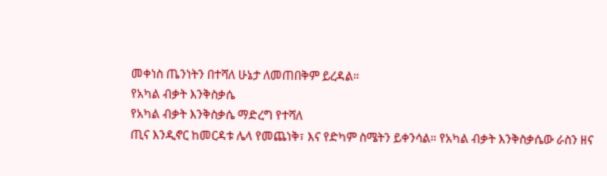መቀነስ ጤንነትን በተሻለ ሁኔታ ለመጠበቅም ይረዳል።
የአካል ብቃት እንቅስቃሴ
የአካል ብቃት እንቅስቃሴ ማድረግ የተሻለ
ጢና እንዲኖር ከመርዳቱ ሌላ የመጨነቅ፣ እና የድካም ስሜትን ይቀንሳል። የአካል ብቃት እንቅስቃሴው ራስን ዘና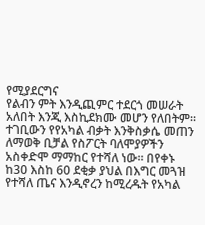የሚያደርግና
የልብን ምት እንዲጪምር ተደርጎ መሠራት አለበት እንጂ እስኪደክሙ መሆን የለበትም። ተገቢውን የየአካል ብቃት እንቅስቃሴ መጠን
ለማወቅ ቢቻል የስፖርት ባለሞያዎችን አስቀድሞ ማማከር የተሻለ ነው። በየቀኑ ከ30 እስከ 60 ደቂቃ ያህል በእግር መጓዝ
የተሻለ ጤና እንዲኖረን ከሚረዱት የአካል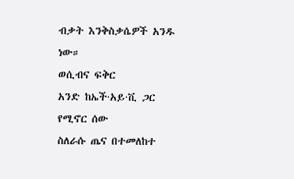ብቃት እንቅስቃሴዎች አንዱ ነው።
ወሲብና ፍቅር
አንድ ከኤች·አይ·ቪ ጋር የሚኖር ሰው
ስለራሱ ጤና በተመለከተ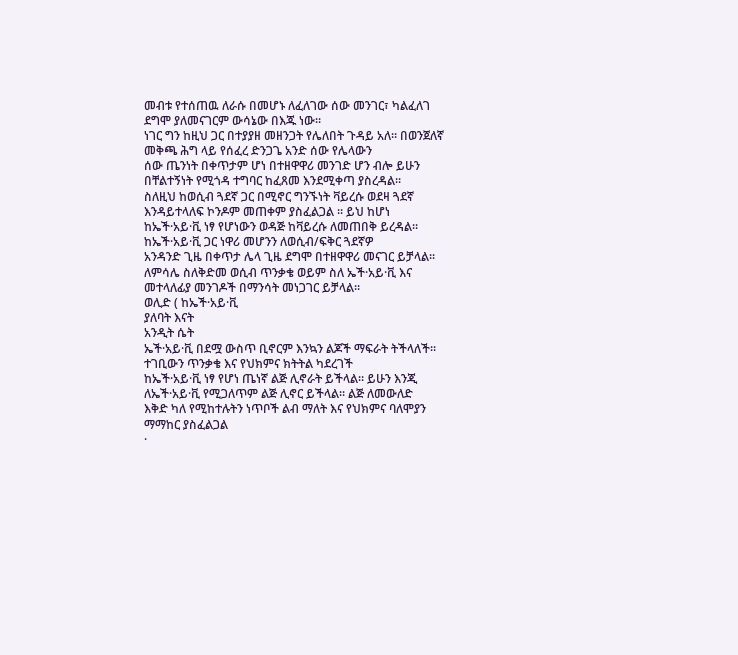መብቱ የተሰጠዉ ለራሱ በመሆኑ ለፈለገው ሰው መንገር፣ ካልፈለገ ደግሞ ያለመናገርም ውሳኔው በእጁ ነው።
ነገር ግን ከዚህ ጋር በተያያዘ መዘንጋት የሌለበት ጉዳይ አለ። በወንጀለኛ መቅጫ ሕግ ላይ የሰፈረ ድንጋጌ አንድ ሰው የሌላውን
ሰው ጤንነት በቀጥታም ሆነ በተዘዋዋሪ መንገድ ሆን ብሎ ይሁን በቸልተኝነት የሚጎዳ ተግባር ከፈጸመ እንደሚቀጣ ያስረዳል።
ስለዚህ ከወሲብ ጓደኛ ጋር በሚኖር ግንኙነት ቫይረሱ ወደዛ ጓደኛ እንዳይተላለፍ ኮንዶም መጠቀም ያስፈልጋል ። ይህ ከሆነ
ከኤች·አይ·ቪ ነፃ የሆነውን ወዳጅ ከቫይረሱ ለመጠበቅ ይረዳል። ከኤች·አይ·ቪ ጋር ነዋሪ መሆንን ለወሲብ/ፍቅር ጓደኛዎ
አንዳንድ ጊዜ በቀጥታ ሌላ ጊዜ ደግሞ በተዘዋዋሪ መናገር ይቻላል። ለምሳሌ ስለቅድመ ወሲብ ጥንቃቄ ወይም ስለ ኤች·አይ·ቪ እና
መተላለፊያ መንገዶች በማንሳት መነጋገር ይቻላል።
ወሊድ ( ከኤች·አይ·ቪ
ያለባት እናት
አንዲት ሴት
ኤች·አይ·ቪ በደሟ ውስጥ ቢኖርም እንኳን ልጆች ማፍራት ትችላለች። ተገቢውን ጥንቃቄ እና የህክምና ክትትል ካደረገች
ከኤች·አይ·ቪ ነፃ የሆነ ጤነኛ ልጅ ሊኖራት ይችላል። ይሁን እንጂ ለኤች·አይ·ቪ የሚጋለጥም ልጅ ሊኖር ይችላል። ልጅ ለመውለድ
እቅድ ካለ የሚከተሉትን ነጥቦች ልብ ማለት እና የህክምና ባለሞያን ማማከር ያስፈልጋል
·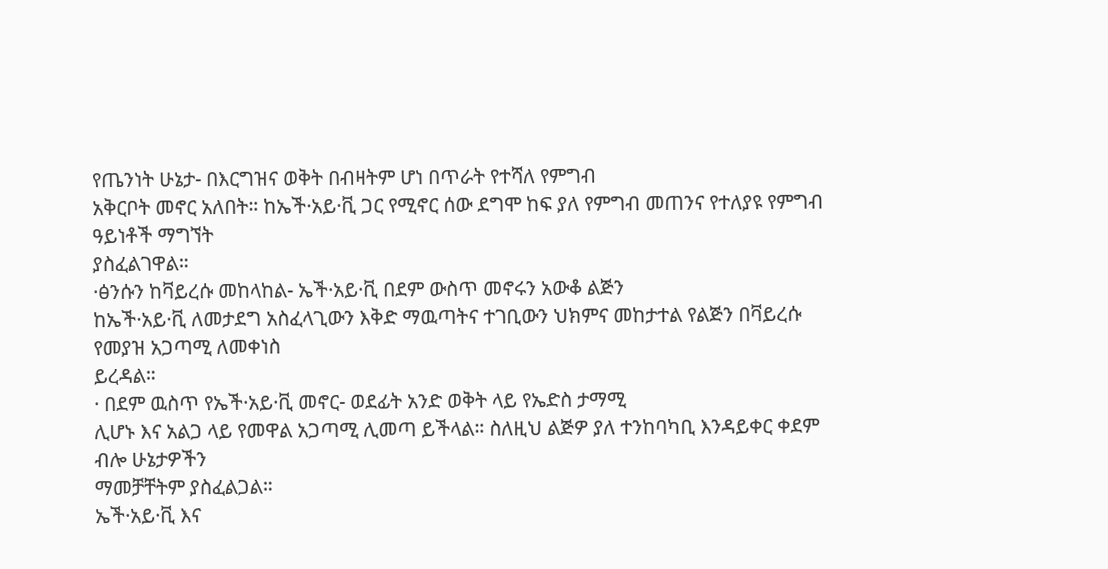የጤንነት ሁኔታ- በእርግዝና ወቅት በብዛትም ሆነ በጥራት የተሻለ የምግብ
አቅርቦት መኖር አለበት። ከኤች·አይ·ቪ ጋር የሚኖር ሰው ደግሞ ከፍ ያለ የምግብ መጠንና የተለያዩ የምግብ ዓይነቶች ማግኘት
ያስፈልገዋል።
·ፅንሱን ከቫይረሱ መከላከል- ኤች·አይ·ቪ በደም ውስጥ መኖሩን አውቆ ልጅን
ከኤች·አይ·ቪ ለመታደግ አስፈላጊውን እቅድ ማዉጣትና ተገቢውን ህክምና መከታተል የልጅን በቫይረሱ የመያዝ አጋጣሚ ለመቀነስ
ይረዳል።
· በደም ዉስጥ የኤች·አይ·ቪ መኖር- ወደፊት አንድ ወቅት ላይ የኤድስ ታማሚ
ሊሆኑ እና አልጋ ላይ የመዋል አጋጣሚ ሊመጣ ይችላል። ስለዚህ ልጅዎ ያለ ተንከባካቢ እንዳይቀር ቀደም ብሎ ሁኔታዎችን
ማመቻቸትም ያስፈልጋል።
ኤች·አይ·ቪ እና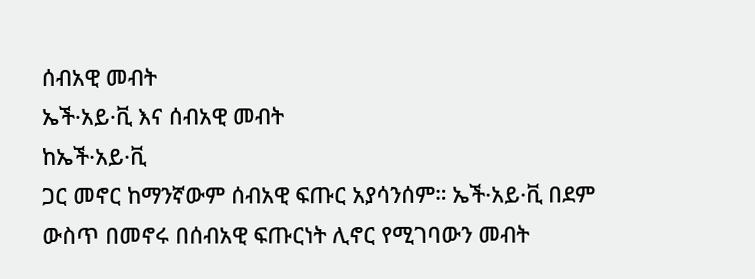ሰብአዊ መብት
ኤች·አይ·ቪ እና ሰብአዊ መብት
ከኤች·አይ·ቪ
ጋር መኖር ከማንኛውም ሰብአዊ ፍጡር አያሳንሰም። ኤች·አይ·ቪ በደም ውስጥ በመኖሩ በሰብአዊ ፍጡርነት ሊኖር የሚገባውን መብት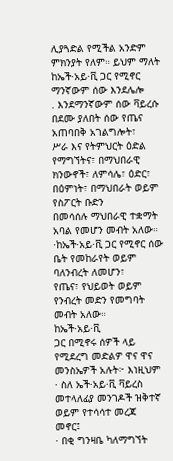ሊያጓድል የሚችል አንድም ምክንያት የለም። ይህም ማለት ከኤች·አይ·ቪ ጋር የሚኖር ማንኛውም ሰው እንደሌሎ
. እንደማንኛውም ሰው ቫይረሱ በደሙ ያለበት ሰው የጤና አጠባበቅ አገልግሎት፣
ሥራ እና የትምህርት ዕድል የማግኘትና፣ በማህበራዊ ክንውኖች፣ ለምሳሌ፣ ዕድር፣ በዕምነት፣ በማህበራት ወይም የስፖርት ቡድን
በመሳሰሉ ማህበራዊ ተቋማት አባል የመሆን መብት አለው።
·ከኤች·አይ·ቪ ጋር የሚኖር ሰው ቤት የመከራየት ወይም ባለንብረት ለመሆን፣
የጤና፣ የህይወት ወይም የንብረት መድን የመግባት መብት አለው።
ከኤች·አይ·ቪ
ጋር በሚኖሩ ሰዎች ላይ የሚደረግ መድልዎ ዋና ዋና መንስኤዎች አሉት፦ እነዚህም
· ስለ ኤች·አይ·ቪ ቫይረስ መተላለፊያ መንገዶች ዝቅተኛ ወይም የተሳሳተ መረጃ
መኖር፤
· በቂ ግንዛቤ ካለማግኘት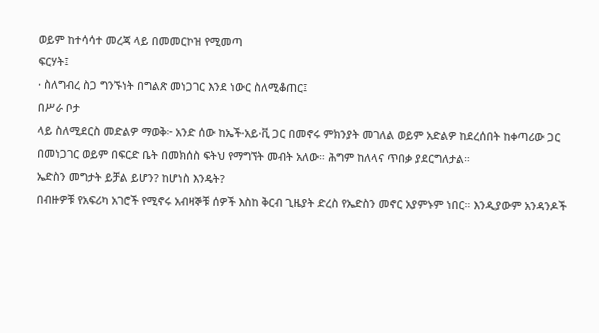ወይም ከተሳሳተ መረጃ ላይ በመመርኮዝ የሚመጣ
ፍርሃት፤
· ስለግብረ ስጋ ግንኙነት በግልጽ መነጋገር እንደ ነውር ስለሚቆጠር፤
በሥራ ቦታ
ላይ ስለሚደርስ መድልዎ ማወቅ፦ አንድ ሰው ከኤች·አይ·ቪ ጋር በመኖሩ ምክንያት መገለል ወይም አድልዎ ከደረሰበት ከቀጣሪው ጋር
በመነጋገር ወይም በፍርድ ቤት በመክሰስ ፍትህ የማግኘት መብት አለው። ሕግም ከለላና ጥበቃ ያደርግለታል።
ኤድስን መግታት ይቻል ይሆን? ከሆነስ እንዴት?
በብዙዎቹ የአፍሪካ አገሮች የሚኖሩ አብዛኞቹ ሰዎች እስከ ቅርብ ጊዜያት ድረስ የኤድስን መኖር አያምኑም ነበር። እንዲያውም አንዳንዶች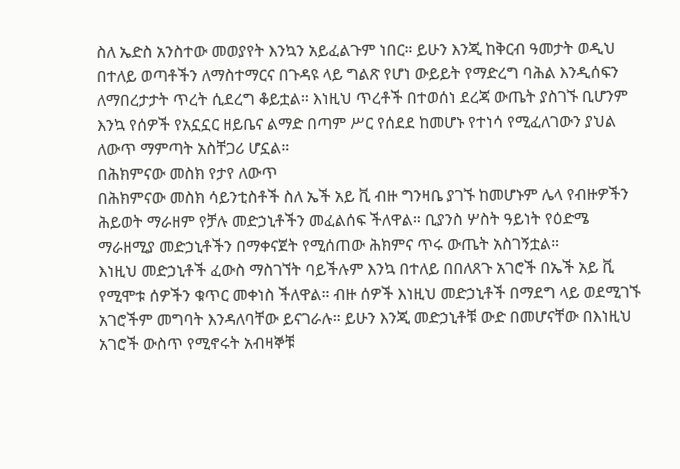ስለ ኤድስ አንስተው መወያየት እንኳን አይፈልጉም ነበር። ይሁን እንጂ ከቅርብ ዓመታት ወዲህ በተለይ ወጣቶችን ለማስተማርና በጉዳዩ ላይ ግልጽ የሆነ ውይይት የማድረግ ባሕል እንዲሰፍን ለማበረታታት ጥረት ሲደረግ ቆይቷል። እነዚህ ጥረቶች በተወሰነ ደረጃ ውጤት ያስገኙ ቢሆንም እንኳ የሰዎች የአኗኗር ዘይቤና ልማድ በጣም ሥር የሰደደ ከመሆኑ የተነሳ የሚፈለገውን ያህል ለውጥ ማምጣት አስቸጋሪ ሆኗል።
በሕክምናው መስክ የታየ ለውጥ
በሕክምናው መስክ ሳይንቲስቶች ስለ ኤች አይ ቪ ብዙ ግንዛቤ ያገኙ ከመሆኑም ሌላ የብዙዎችን ሕይወት ማራዘም የቻሉ መድኃኒቶችን መፈልሰፍ ችለዋል። ቢያንስ ሦስት ዓይነት የዕድሜ ማራዘሚያ መድኃኒቶችን በማቀናጀት የሚሰጠው ሕክምና ጥሩ ውጤት አስገኝቷል።
እነዚህ መድኃኒቶች ፈውስ ማስገኘት ባይችሉም እንኳ በተለይ በበለጸጉ አገሮች በኤች አይ ቪ የሚሞቱ ሰዎችን ቁጥር መቀነስ ችለዋል። ብዙ ሰዎች እነዚህ መድኃኒቶች በማደግ ላይ ወደሚገኙ አገሮችም መግባት እንዳለባቸው ይናገራሉ። ይሁን እንጂ መድኃኒቶቹ ውድ በመሆናቸው በእነዚህ አገሮች ውስጥ የሚኖሩት አብዛኞቹ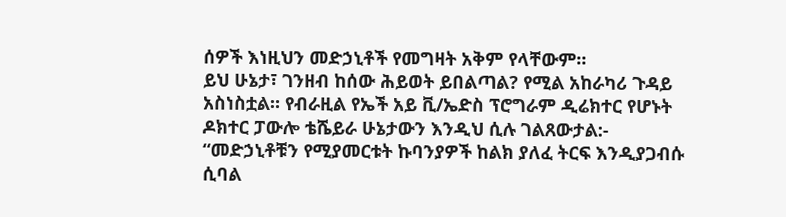ሰዎች እነዚህን መድኃኒቶች የመግዛት አቅም የላቸውም።
ይህ ሁኔታ፣ ገንዘብ ከሰው ሕይወት ይበልጣል? የሚል አከራካሪ ጉዳይ አስነስቷል። የብራዚል የኤች አይ ቪ/ኤድስ ፕሮግራም ዲሬክተር የሆኑት ዶክተር ፓውሎ ቴሼይራ ሁኔታውን እንዲህ ሲሉ ገልጸውታል:- “መድኃኒቶቹን የሚያመርቱት ኩባንያዎች ከልክ ያለፈ ትርፍ እንዲያጋብሱ ሲባል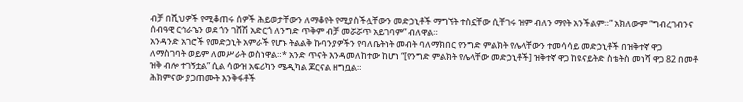ብቻ በሺህዎች የሚቆጠሩ ሰዎች ሕይወታቸውን ለማቆየት የሚያስችሏቸውን መድኃኒቶች ማግኘት ተስኗቸው ሲቸገሩ ዝም ብለን ማየት አንችልም።” አክለውም “ግብረገብንና ሰብዓዊ ርኅራኄን ወደ ጎን ገሸሽ አድርጎ ለንግድ ጥቅም ብቻ መሯሯጥ አይገባም” ብለዋል።
አንዳንድ አገሮች የመድኃኒት አምራች የሆኑ ትልልቅ ኩባንያዎችን የባለቤትነት መብት ባለማክበር የንግድ ምልክት የሌላቸውን ተመሳሳይ መድኃኒቶች በዝቅተኛ ዋጋ ለማስገባት ወይም ለመሥራት ወስነዋል።* አንድ ጥናት እንዳመለከተው ከሆነ “[የንግድ ምልክት የሌላቸው መድኃኒቶች] ዝቅተኛ ዋጋ ከዩናይትድ ስቴትስ መነሻ ዋጋ 82 በመቶ ዝቅ ብሎ ተገኝቷል” ሲል ሳውዝ አፍሪካን ሜዲካል ጆርናል ዘግቧል።
ሕክምናው ያጋጠሙት እንቅፋቶች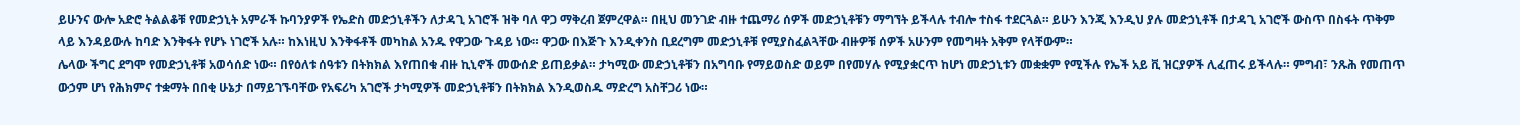ይሁንና ውሎ አድሮ ትልልቆቹ የመድኃኒት አምራች ኩባንያዎች የኤድስ መድኃኒቶችን ለታዳጊ አገሮች ዝቅ ባለ ዋጋ ማቅረብ ጀምረዋል። በዚህ መንገድ ብዙ ተጨማሪ ሰዎች መድኃኒቶቹን ማግኘት ይችላሉ ተብሎ ተስፋ ተደርጓል። ይሁን እንጂ እንዲህ ያሉ መድኃኒቶች በታዳጊ አገሮች ውስጥ በስፋት ጥቅም ላይ እንዳይውሉ ከባድ እንቅፋት የሆኑ ነገሮች አሉ። ከእነዚህ እንቅፋቶች መካከል አንዱ የዋጋው ጉዳይ ነው። ዋጋው በእጅጉ እንዲቀንስ ቢደረግም መድኃኒቶቹ የሚያስፈልጓቸው ብዙዎቹ ሰዎች አሁንም የመግዛት አቅም የላቸውም።
ሌላው ችግር ደግሞ የመድኃኒቶቹ አወሳሰድ ነው። በየዕለቱ ሰዓቱን በትክክል እየጠበቁ ብዙ ኪኒኖች መውሰድ ይጠይቃል። ታካሚው መድኃኒቶቹን በአግባቡ የማይወስድ ወይም በየመሃሉ የሚያቋርጥ ከሆነ መድኃኒቱን መቋቋም የሚችሉ የኤች አይ ቪ ዝርያዎች ሊፈጠሩ ይችላሉ። ምግብ፣ ንጹሕ የመጠጥ ውኃም ሆነ የሕክምና ተቋማት በበቂ ሁኔታ በማይገኙባቸው የአፍሪካ አገሮች ታካሚዎች መድኃኒቶቹን በትክክል እንዲወስዱ ማድረግ አስቸጋሪ ነው።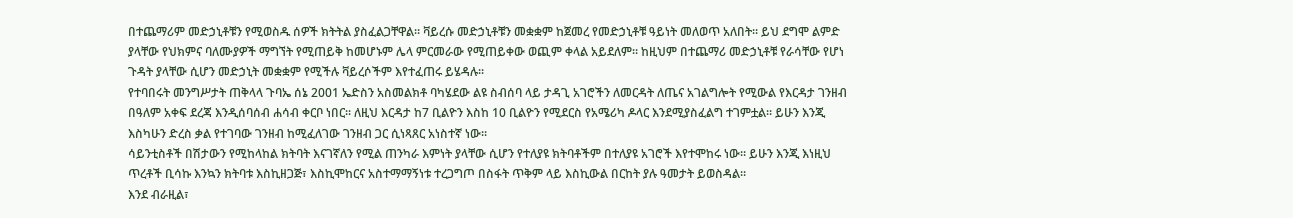በተጨማሪም መድኃኒቶቹን የሚወስዱ ሰዎች ክትትል ያስፈልጋቸዋል። ቫይረሱ መድኃኒቶቹን መቋቋም ከጀመረ የመድኃኒቶቹ ዓይነት መለወጥ አለበት። ይህ ደግሞ ልምድ ያላቸው የህክምና ባለሙያዎች ማግኘት የሚጠይቅ ከመሆኑም ሌላ ምርመራው የሚጠይቀው ወጪም ቀላል አይደለም። ከዚህም በተጨማሪ መድኃኒቶቹ የራሳቸው የሆነ ጉዳት ያላቸው ሲሆን መድኃኒት መቋቋም የሚችሉ ቫይረሶችም እየተፈጠሩ ይሄዳሉ።
የተባበሩት መንግሥታት ጠቅላላ ጉባኤ ሰኔ 2001 ኤድስን አስመልክቶ ባካሄደው ልዩ ስብሰባ ላይ ታዳጊ አገሮችን ለመርዳት ለጤና አገልግሎት የሚውል የእርዳታ ገንዘብ በዓለም አቀፍ ደረጃ እንዲሰባሰብ ሐሳብ ቀርቦ ነበር። ለዚህ እርዳታ ከ7 ቢልዮን እስከ 10 ቢልዮን የሚደርስ የአሜሪካ ዶላር እንደሚያስፈልግ ተገምቷል። ይሁን እንጂ እስካሁን ድረስ ቃል የተገባው ገንዘብ ከሚፈለገው ገንዘብ ጋር ሲነጻጸር አነስተኛ ነው።
ሳይንቲስቶች በሽታውን የሚከላከል ክትባት እናገኛለን የሚል ጠንካራ እምነት ያላቸው ሲሆን የተለያዩ ክትባቶችም በተለያዩ አገሮች እየተሞከሩ ነው። ይሁን እንጂ እነዚህ ጥረቶች ቢሳኩ እንኳን ክትባቱ እስኪዘጋጅ፣ እስኪሞከርና አስተማማኝነቱ ተረጋግጦ በስፋት ጥቅም ላይ እስኪውል በርከት ያሉ ዓመታት ይወስዳል።
እንደ ብራዚል፣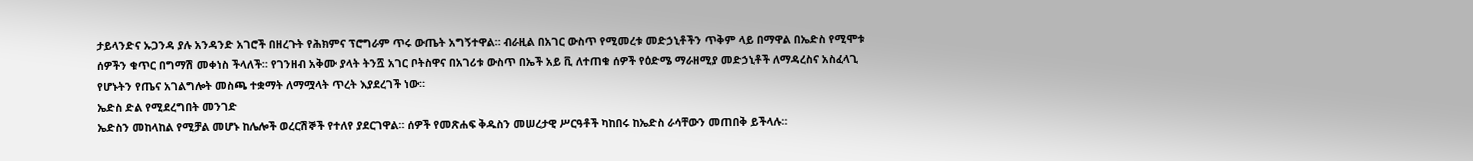ታይላንድና ኡጋንዳ ያሉ አንዳንድ አገሮች በዘረጉት የሕክምና ፕሮግራም ጥሩ ውጤት አግኝተዋል። ብራዚል በአገር ውስጥ የሚመረቱ መድኃኒቶችን ጥቅም ላይ በማዋል በኤድስ የሚሞቱ ሰዎችን ቁጥር በግማሽ መቀነስ ችላለች። የገንዘብ አቅሙ ያላት ትንሿ አገር ቦትስዋና በአገሪቱ ውስጥ በኤች አይ ቪ ለተጠቁ ሰዎች የዕድሜ ማራዘሚያ መድኃኒቶች ለማዳረስና አስፈላጊ የሆኑትን የጤና አገልግሎት መስጫ ተቋማት ለማሟላት ጥረት እያደረገች ነው።
ኤድስ ድል የሚደረግበት መንገድ
ኤድስን መከላከል የሚቻል መሆኑ ከሌሎች ወረርሽኞች የተለየ ያደርገዋል። ሰዎች የመጽሐፍ ቅዱስን መሠረታዊ ሥርዓቶች ካከበሩ ከኤድስ ራሳቸውን መጠበቅ ይችላሉ።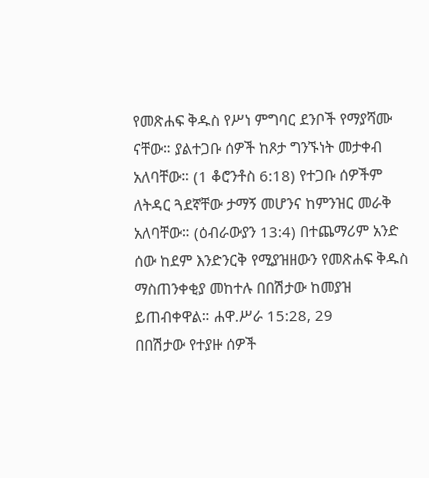የመጽሐፍ ቅዱስ የሥነ ምግባር ደንቦች የማያሻሙ ናቸው። ያልተጋቡ ሰዎች ከጾታ ግንኙነት መታቀብ አለባቸው። (1 ቆሮንቶስ 6:18) የተጋቡ ሰዎችም ለትዳር ጓደኛቸው ታማኝ መሆንና ከምንዝር መራቅ አለባቸው። (ዕብራውያን 13:4) በተጨማሪም አንድ ሰው ከደም እንድንርቅ የሚያዝዘውን የመጽሐፍ ቅዱስ ማስጠንቀቂያ መከተሉ በበሽታው ከመያዝ ይጠብቀዋል። ሐዋ.ሥራ 15:28, 29
በበሽታው የተያዙ ሰዎች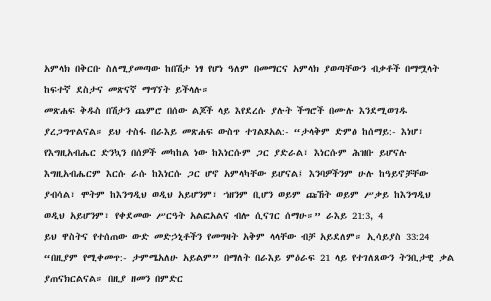አምላክ በቅርቡ ስለሚያመጣው ከበሽታ ነፃ የሆነ ዓለም በመማርና አምላክ ያወጣቸውን ብቃቶች በማሟላት ከፍተኛ ደስታና መጽናኛ ማግኘት ይችላሉ።
መጽሐፍ ቅዱስ በሽታን ጨምሮ በሰው ልጆች ላይ እየደረሱ ያሉት ችግሮች በሙሉ እንደሚወገዱ ያረጋግጥልናል። ይህ ተስፋ በራእይ መጽሐፍ ውስጥ ተገልጾአል:- “ታላቅም ድምፅ ከሰማይ:- እነሆ፣ የእግዚአብሔር ድንኳን በሰዎች መካከል ነው ከእነርሱም ጋር ያድራል፣ እነርሱም ሕዝቡ ይሆናሉ እግዚአብሔርም እርሱ ራሱ ከእነርሱ ጋር ሆኖ አምላካቸው ይሆናል፤ እንባዎችንም ሁሉ ከዓይኖቻቸው ያብሳል፣ ሞትም ከእንግዲህ ወዲህ አይሆንም፣ ኀዘንም ቢሆን ወይም ጩኸት ወይም ሥቃይ ከእንግዲህ ወዲህ አይሆንም፣ የቀደመው ሥርዓት አልፎአልና ብሎ ሲናገር ሰማሁ።” ራእይ 21:3, 4
ይህ ዋስትና የተሰጠው ውድ መድኃኒቶችን የመግዛት አቅም ላላቸው ብቻ አይደለም። ኢሳይያስ 33:24 “በዚያም የሚቀመጥ:- ታምሜአለሁ አይልም” በማለት በራእይ ምዕራፍ 21 ላይ የተገለጸውን ትንቢታዊ ቃል ያጠናክርልናል። በዚያ ዘመን በምድር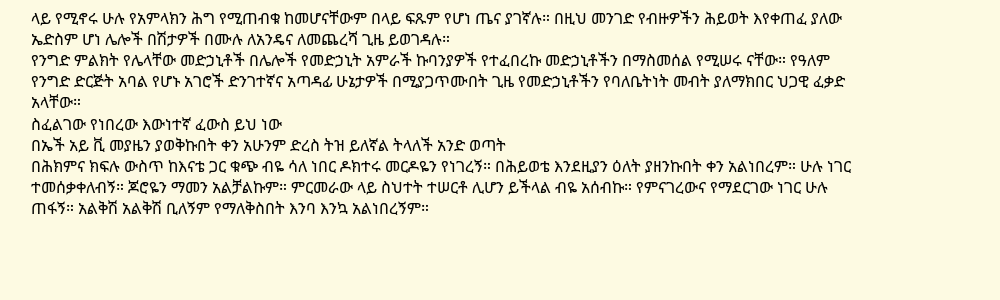ላይ የሚኖሩ ሁሉ የአምላክን ሕግ የሚጠብቁ ከመሆናቸውም በላይ ፍጹም የሆነ ጤና ያገኛሉ። በዚህ መንገድ የብዙዎችን ሕይወት እየቀጠፈ ያለው ኤድስም ሆነ ሌሎች በሽታዎች በሙሉ ለአንዴና ለመጨረሻ ጊዜ ይወገዳሉ።
የንግድ ምልክት የሌላቸው መድኃኒቶች በሌሎች የመድኃኒት አምራች ኩባንያዎች የተፈበረኩ መድኃኒቶችን በማስመሰል የሚሠሩ ናቸው። የዓለም የንግድ ድርጅት አባል የሆኑ አገሮች ድንገተኛና አጣዳፊ ሁኔታዎች በሚያጋጥሙበት ጊዜ የመድኃኒቶችን የባለቤትነት መብት ያለማክበር ህጋዊ ፈቃድ አላቸው።
ስፈልገው የነበረው እውነተኛ ፈውስ ይህ ነው
በኤች አይ ቪ መያዜን ያወቅኩበት ቀን አሁንም ድረስ ትዝ ይለኛል ትላለች አንድ ወጣት
በሕክምና ክፍሉ ውስጥ ከእናቴ ጋር ቁጭ ብዬ ሳለ ነበር ዶክተሩ መርዶዬን የነገረኝ። በሕይወቴ እንደዚያን ዕለት ያዘንኩበት ቀን አልነበረም። ሁሉ ነገር ተመሰቃቀለብኝ። ጆሮዬን ማመን አልቻልኩም። ምርመራው ላይ ስህተት ተሠርቶ ሊሆን ይችላል ብዬ አሰብኩ። የምናገረውና የማደርገው ነገር ሁሉ ጠፋኝ። አልቅሽ አልቅሽ ቢለኝም የማለቅስበት እንባ እንኳ አልነበረኝም።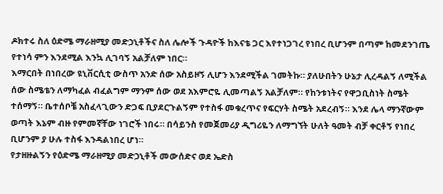ዶክተሩ ስለ ዕድሜ ማራዘሚያ መድኃኒቶችና ስለ ሌሎች ጉዳዮች ከእናቴ ጋር እየተነጋገረ የነበረ ቢሆንም በጣም ከመደንገጤ የተነሳ ምን እንደሚል እንኳ ሊገባኝ አልቻለም ነበር።
እማርበት በነበረው ዩኒቨርሲቲ ውስጥ አንድ ሰው አስይዞኝ ሊሆን እንደሚችል ገመትኩ። ያለሁበትን ሁኔታ ሊረዳልኝ ለሚችል ሰው ስሜቴን ለማካፈል ብፈልግም ማንም ሰው ወደ አእምሮዬ ሊመጣልኝ አልቻለም። የከንቱነትና የዋጋቢስነት ስሜት ተሰማኝ። ቤተሰቦቼ አስፈላጊውን ድጋፍ ቢያደርጉልኝም የተስፋ መቁረጥና የፍርሃት ስሜት አደረብኝ። እንደ ሌላ ማንኛውም ወጣት እኔም ብዙ የምመኛቸው ነገሮች ነበሩ። በሳይንስ የመጀመሪያ ዲግሪዬን ለማግኘት ሁለት ዓመት ብቻ ቀርቶኝ የነበረ ቢሆንም ያ ሁሉ ተስፋ እንዳልነበረ ሆነ።
የታዘዙልኝን የዕድሜ ማራዘሚያ መድኃኒቶች መውሰድና ወደ ኤድስ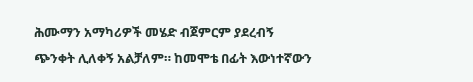ሕሙማን አማካሪዎች መሄድ ብጀምርም ያደረብኝ ጭንቀት ሊለቀኝ አልቻለም። ከመሞቴ በፊት እውነተኛውን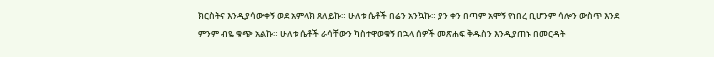ክርስትና እንዲያሳውቀኝ ወደ አምላክ ጸለይኩ። ሁለቱ ሴቶች በሬን አንኳኩ። ያን ቀን በጣም አሞኝ የነበረ ቢሆንም ሳሎን ውስጥ እንደ ምንም ብዬ ቁጭ አልኩ። ሁለቱ ሴቶች ራሳቸውን ካስተዋወቁኝ በኋላ ሰዎች መጽሐፍ ቅዱስን እንዲያጠኑ በመርዳት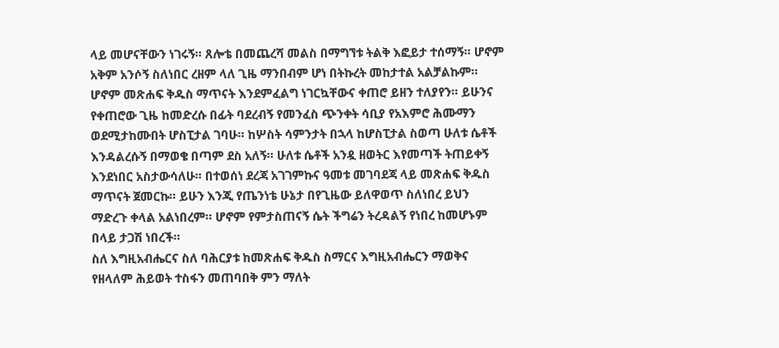ላይ መሆናቸውን ነገሩኝ። ጸሎቴ በመጨረሻ መልስ በማግኘቱ ትልቅ እፎይታ ተሰማኝ። ሆኖም አቅም አንሶኝ ስለነበር ረዘም ላለ ጊዜ ማንበብም ሆነ በትኩረት መከታተል አልቻልኩም። ሆኖም መጽሐፍ ቅዱስ ማጥናት እንደምፈልግ ነገርኳቸውና ቀጠሮ ይዘን ተለያየን። ይሁንና የቀጠሮው ጊዜ ከመድረሱ በፊት ባደረብኝ የመንፈስ ጭንቀት ሳቢያ የአእምሮ ሕሙማን ወደሚታከሙበት ሆስፒታል ገባሁ። ከሦስት ሳምንታት በኋላ ከሆስፒታል ስወጣ ሁለቱ ሴቶች እንዳልረሱኝ በማወቄ በጣም ደስ አለኝ። ሁለቱ ሴቶች አንዷ ዘወትር እየመጣች ትጠይቀኝ እንደነበር አስታውሳለሁ። በተወሰነ ደረጃ አገገምኩና ዓመቱ መገባደጃ ላይ መጽሐፍ ቅዱስ ማጥናት ጀመርኩ። ይሁን እንጂ የጤንነቴ ሁኔታ በየጊዜው ይለዋወጥ ስለነበረ ይህን ማድረጉ ቀላል አልነበረም። ሆኖም የምታስጠናኝ ሴት ችግሬን ትረዳልኝ የነበረ ከመሆኑም በላይ ታጋሽ ነበረች።
ስለ እግዚአብሔርና ስለ ባሕርያቱ ከመጽሐፍ ቅዱስ ስማርና እግዚአብሔርን ማወቅና የዘላለም ሕይወት ተስፋን መጠባበቅ ምን ማለት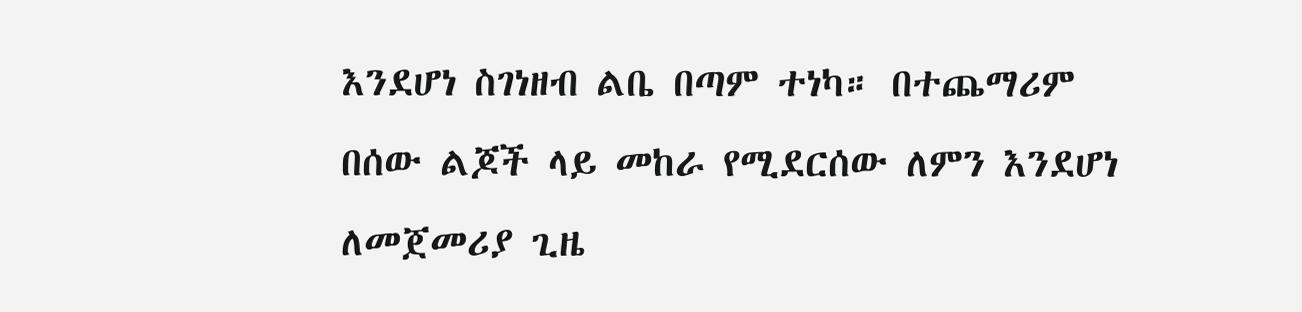እንደሆነ ስገነዘብ ልቤ በጣም ተነካ። በተጨማሪም በሰው ልጆች ላይ መከራ የሚደርሰው ለምን እንደሆነ ለመጀመሪያ ጊዜ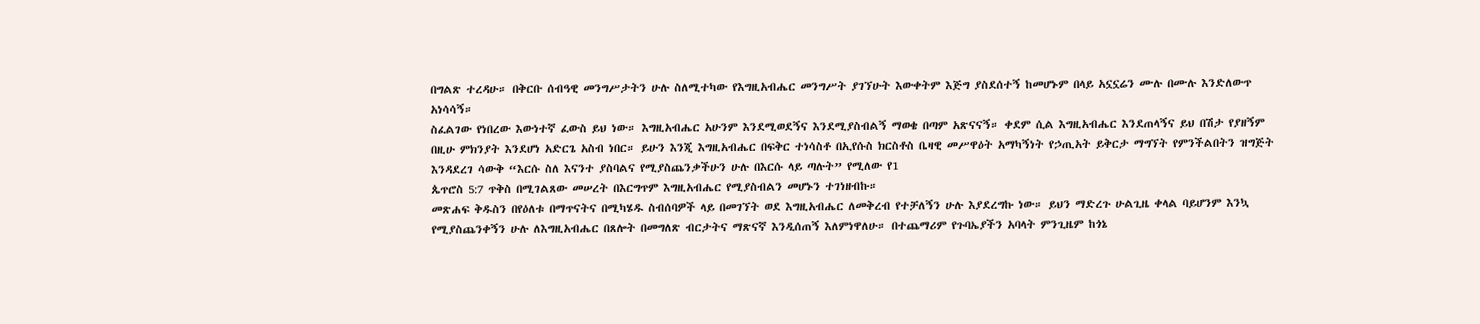በግልጽ ተረዳሁ። በቅርቡ ሰብዓዊ መንግሥታትን ሁሉ ስለሚተካው የእግዚአብሔር መንግሥት ያገኘሁት እውቀትም እጅግ ያስደሰተኝ ከመሆኑም በላይ አኗኗሬን ሙሉ በሙሉ እንድለውጥ አነሳሳኝ።
ስፈልገው የነበረው እውነተኛ ፈውስ ይህ ነው። እግዚአብሔር አሁንም እንደሚወደኝና እንደሚያስብልኝ ማወቄ በጣም አጽናናኝ። ቀደም ሲል እግዚአብሔር እንደጠላኝና ይህ በሽታ የያዘኝም በዚሁ ምክንያት እንደሆነ አድርጌ አስብ ነበር። ይሁን እንጂ እግዚአብሔር በፍቅር ተነሳስቶ በኢየሱስ ክርስቶስ ቤዛዊ መሥዋዕት አማካኝነት የኃጢአት ይቅርታ ማግኘት የምንችልበትን ዝግጅት እንዳደረገ ሳውቅ “እርሱ ስለ እናንተ ያስባልና የሚያስጨንቃችሁን ሁሉ በእርሱ ላይ ጣሉት” የሚለው የ1
ጴጥሮስ 5:7 ጥቅስ በሚገልጸው መሠረት በእርግጥም እግዚአብሔር የሚያስብልን መሆኑን ተገነዘብኩ።
መጽሐፍ ቅዱስን በየዕለቱ በማጥናትና በሚካሄዱ ስብሰባዎች ላይ በመገኘት ወደ እግዚአብሔር ለመቅረብ የተቻለኝን ሁሉ እያደረግኩ ነው። ይህን ማድረጉ ሁልጊዜ ቀላል ባይሆንም እንኳ የሚያስጨንቀኝን ሁሉ ለእግዚአብሔር በጸሎት በመግለጽ ብርታትና ማጽናኛ እንዲሰጠኝ እለምነዋለሁ። በተጨማሪም የጉባኤያችን አባላት ምንጊዜም ከጎኔ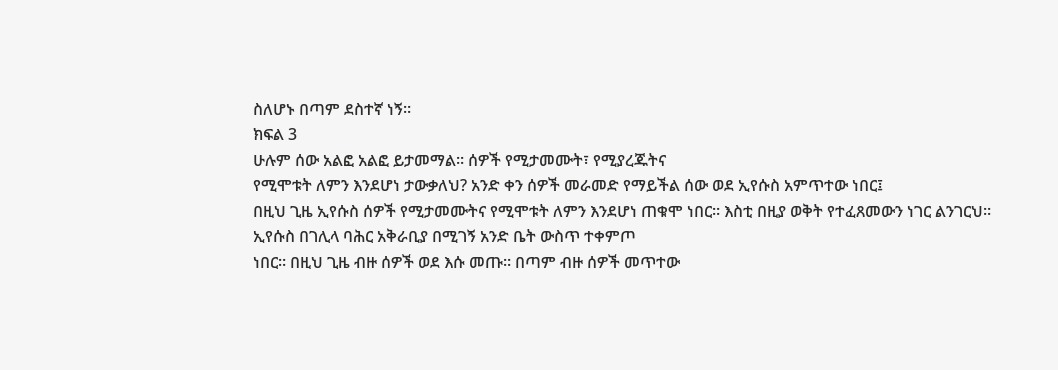ስለሆኑ በጣም ደስተኛ ነኝ።
ክፍል 3
ሁሉም ሰው አልፎ አልፎ ይታመማል። ሰዎች የሚታመሙት፣ የሚያረጁትና
የሚሞቱት ለምን እንደሆነ ታውቃለህ? አንድ ቀን ሰዎች መራመድ የማይችል ሰው ወደ ኢየሱስ አምጥተው ነበር፤
በዚህ ጊዜ ኢየሱስ ሰዎች የሚታመሙትና የሚሞቱት ለምን እንደሆነ ጠቁሞ ነበር። እስቲ በዚያ ወቅት የተፈጸመውን ነገር ልንገርህ።
ኢየሱስ በገሊላ ባሕር አቅራቢያ በሚገኝ አንድ ቤት ውስጥ ተቀምጦ
ነበር። በዚህ ጊዜ ብዙ ሰዎች ወደ እሱ መጡ። በጣም ብዙ ሰዎች መጥተው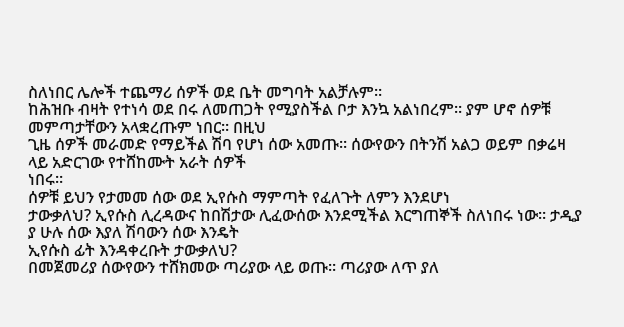ስለነበር ሌሎች ተጨማሪ ሰዎች ወደ ቤት መግባት አልቻሉም።
ከሕዝቡ ብዛት የተነሳ ወደ በሩ ለመጠጋት የሚያስችል ቦታ እንኳ አልነበረም። ያም ሆኖ ሰዎቹ መምጣታቸውን አላቋረጡም ነበር። በዚህ
ጊዜ ሰዎች መራመድ የማይችል ሽባ የሆነ ሰው አመጡ። ሰውየውን በትንሽ አልጋ ወይም በቃሬዛ ላይ አድርገው የተሸከሙት አራት ሰዎች
ነበሩ።
ሰዎቹ ይህን የታመመ ሰው ወደ ኢየሱስ ማምጣት የፈለጉት ለምን እንደሆነ
ታውቃለህ? ኢየሱስ ሊረዳውና ከበሽታው ሊፈውሰው እንደሚችል እርግጠኞች ስለነበሩ ነው። ታዲያ ያ ሁሉ ሰው እያለ ሽባውን ሰው እንዴት
ኢየሱስ ፊት እንዳቀረቡት ታውቃለህ?
በመጀመሪያ ሰውየውን ተሸክመው ጣሪያው ላይ ወጡ። ጣሪያው ለጥ ያለ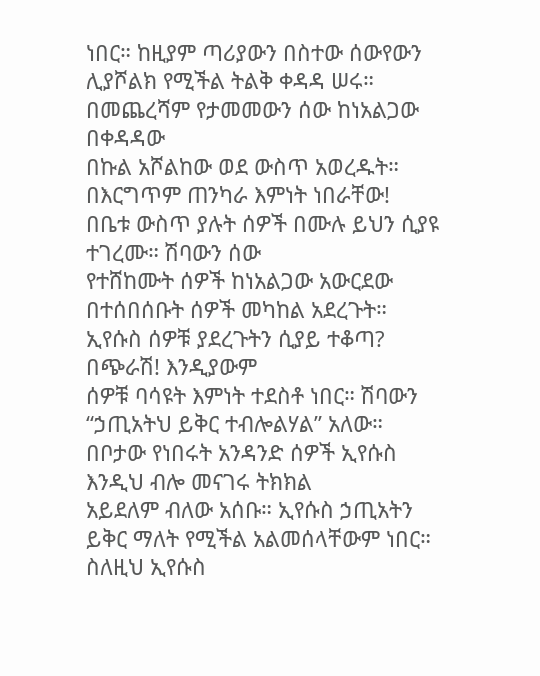ነበር። ከዚያም ጣሪያውን በስተው ሰውየውን ሊያሾልክ የሚችል ትልቅ ቀዳዳ ሠሩ። በመጨረሻም የታመመውን ሰው ከነአልጋው በቀዳዳው
በኩል አሾልከው ወደ ውስጥ አወረዱት። በእርግጥም ጠንካራ እምነት ነበራቸው!
በቤቱ ውስጥ ያሉት ሰዎች በሙሉ ይህን ሲያዩ ተገረሙ። ሽባውን ሰው
የተሸከሙት ሰዎች ከነአልጋው አውርደው በተሰበሰቡት ሰዎች መካከል አደረጉት። ኢየሱስ ሰዎቹ ያደረጉትን ሲያይ ተቆጣ? በጭራሽ! እንዲያውም
ሰዎቹ ባሳዩት እምነት ተደስቶ ነበር። ሽባውን “ኃጢአትህ ይቅር ተብሎልሃል” አለው።
በቦታው የነበሩት አንዳንድ ሰዎች ኢየሱስ እንዲህ ብሎ መናገሩ ትክክል
አይደለም ብለው አሰቡ። ኢየሱስ ኃጢአትን ይቅር ማለት የሚችል አልመሰላቸውም ነበር። ስለዚህ ኢየሱስ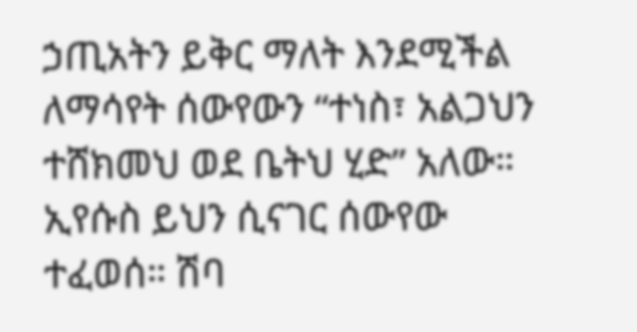ኃጢአትን ይቅር ማለት እንደሚችል
ለማሳየት ሰውየውን “ተነስ፣ አልጋህን ተሸክመህ ወደ ቤትህ ሂድ” አለው።
ኢየሱስ ይህን ሲናገር ሰውየው ተፈወሰ። ሽባ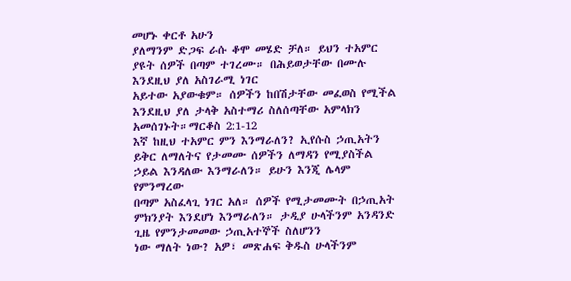መሆኑ ቀርቶ አሁን
ያለማንም ድጋፍ ራሱ ቆሞ መሄድ ቻለ። ይህን ተአምር ያዩት ሰዎች በጣም ተገረሙ። በሕይወታቸው በሙሉ እንደዚህ ያለ አስገራሚ ነገር
አይተው አያውቁም። ሰዎችን ከበሽታቸው መፈወስ የሚችል እንደዚህ ያለ ታላቅ አስተማሪ ስለሰጣቸው አምላክን አመሰገኑት።ማርቆስ 2:1-12
እኛ ከዚህ ተአምር ምን እንማራለን? ኢየሱስ ኃጢአትን ይቅር ለማለትና የታመሙ ሰዎችን ለማዳን የሚያስችል ኃይል እንዳለው እንማራለን። ይሁን እንጂ ሌላም የምንማረው
በጣም አስፈላጊ ነገር አለ። ሰዎች የሚታመሙት በኃጢአት ምክንያት እንደሆነ እንማራለን። ታዲያ ሁላችንም አንዳንድ ጊዜ የምንታመመው ኃጢአተኞች ስለሆንን
ነው ማለት ነው? አዎ፣ መጽሐፍ ቅዱስ ሁላችንም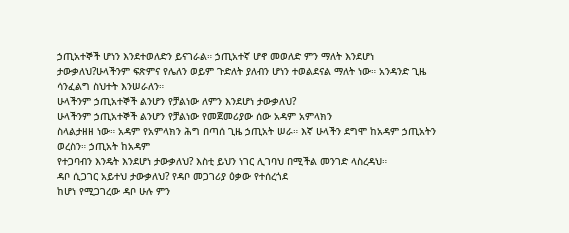ኃጢአተኞች ሆነን እንደተወለድን ይናገራል። ኃጢአተኛ ሆኖ መወለድ ምን ማለት እንደሆነ
ታውቃለህ?ሁላችንም ፍጽምና የሌለን ወይም ጉድለት ያለብን ሆነን ተወልደናል ማለት ነው። አንዳንድ ጊዜ ሳንፈልግ ስህተት እንሠራለን።
ሁላችንም ኃጢአተኞች ልንሆን የቻልነው ለምን እንደሆነ ታውቃለህ?
ሁላችንም ኃጢአተኞች ልንሆን የቻልነው የመጀመሪያው ሰው አዳም አምላክን
ስላልታዘዘ ነው። አዳም የአምላክን ሕግ በጣሰ ጊዜ ኃጢአት ሠራ። እኛ ሁላችን ደግሞ ከአዳም ኃጢአትን ወረስን። ኃጢአት ከአዳም
የተጋባብን እንዴት እንደሆነ ታውቃለህ? እስቲ ይህን ነገር ሊገባህ በሚችል መንገድ ላስረዳህ።
ዳቦ ሲጋገር አይተህ ታውቃለህ? የዳቦ መጋገሪያ ዕቃው የተሰረጎደ
ከሆነ የሚጋገረው ዳቦ ሁሉ ምን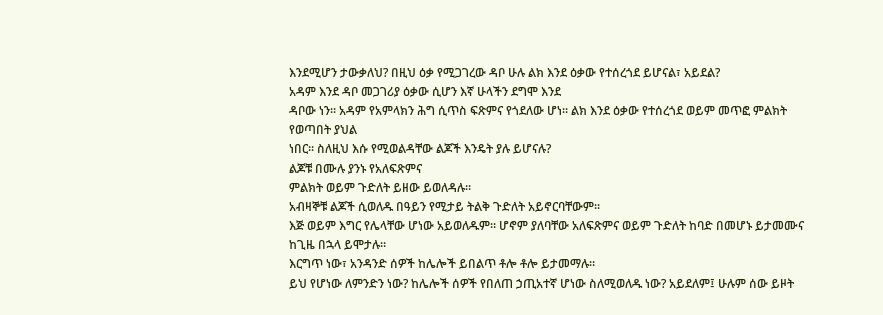እንደሚሆን ታውቃለህ? በዚህ ዕቃ የሚጋገረው ዳቦ ሁሉ ልክ እንደ ዕቃው የተሰረጎደ ይሆናል፣ አይደል?
አዳም እንደ ዳቦ መጋገሪያ ዕቃው ሲሆን እኛ ሁላችን ደግሞ እንደ
ዳቦው ነን። አዳም የአምላክን ሕግ ሲጥስ ፍጽምና የጎደለው ሆነ። ልክ እንደ ዕቃው የተሰረጎደ ወይም መጥፎ ምልክት የወጣበት ያህል
ነበር። ስለዚህ እሱ የሚወልዳቸው ልጆች እንዴት ያሉ ይሆናሉ?
ልጆቹ በሙሉ ያንኑ የአለፍጽምና
ምልክት ወይም ጉድለት ይዘው ይወለዳሉ።
አብዛኞቹ ልጆች ሲወለዱ በዓይን የሚታይ ትልቅ ጉድለት አይኖርባቸውም።
እጅ ወይም እግር የሌላቸው ሆነው አይወለዱም። ሆኖም ያለባቸው አለፍጽምና ወይም ጉድለት ከባድ በመሆኑ ይታመሙና ከጊዜ በኋላ ይሞታሉ።
እርግጥ ነው፣ አንዳንድ ሰዎች ከሌሎች ይበልጥ ቶሎ ቶሎ ይታመማሉ።
ይህ የሆነው ለምንድን ነው? ከሌሎች ሰዎች የበለጠ ኃጢአተኛ ሆነው ስለሚወለዱ ነው? አይደለም፤ ሁሉም ሰው ይዞት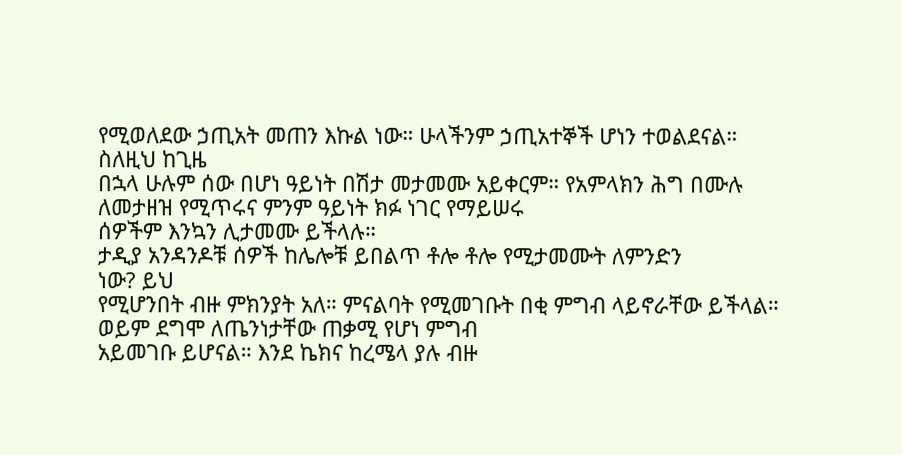የሚወለደው ኃጢአት መጠን እኩል ነው። ሁላችንም ኃጢአተኞች ሆነን ተወልደናል። ስለዚህ ከጊዜ
በኋላ ሁሉም ሰው በሆነ ዓይነት በሽታ መታመሙ አይቀርም። የአምላክን ሕግ በሙሉ ለመታዘዝ የሚጥሩና ምንም ዓይነት ክፉ ነገር የማይሠሩ
ሰዎችም እንኳን ሊታመሙ ይችላሉ።
ታዲያ አንዳንዶቹ ሰዎች ከሌሎቹ ይበልጥ ቶሎ ቶሎ የሚታመሙት ለምንድን
ነው? ይህ
የሚሆንበት ብዙ ምክንያት አለ። ምናልባት የሚመገቡት በቂ ምግብ ላይኖራቸው ይችላል። ወይም ደግሞ ለጤንነታቸው ጠቃሚ የሆነ ምግብ
አይመገቡ ይሆናል። እንደ ኬክና ከረሜላ ያሉ ብዙ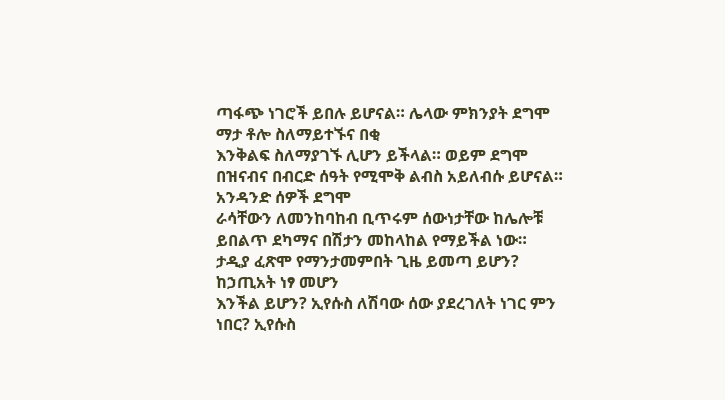ጣፋጭ ነገሮች ይበሉ ይሆናል። ሌላው ምክንያት ደግሞ ማታ ቶሎ ስለማይተኙና በቂ
እንቅልፍ ስለማያገኙ ሊሆን ይችላል። ወይም ደግሞ በዝናብና በብርድ ሰዓት የሚሞቅ ልብስ አይለብሱ ይሆናል። አንዳንድ ሰዎች ደግሞ
ራሳቸውን ለመንከባከብ ቢጥሩም ሰውነታቸው ከሌሎቹ ይበልጥ ደካማና በሽታን መከላከል የማይችል ነው።
ታዲያ ፈጽሞ የማንታመምበት ጊዜ ይመጣ ይሆን? ከኃጢአት ነፃ መሆን
እንችል ይሆን? ኢየሱስ ለሽባው ሰው ያደረገለት ነገር ምን ነበር? ኢየሱስ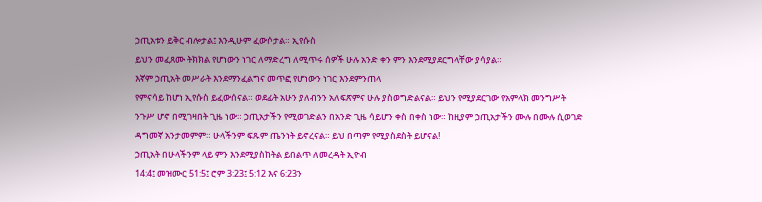ኃጢአቱን ይቅር ብሎታል፤ እንዲሁም ፈውሶታል። ኢየሱስ
ይህን መፈጸሙ ትክክል የሆነውን ነገር ለማድረግ ለሚጥሩ ሰዎች ሁሉ አንድ ቀን ምን እንደሚያደርግላቸው ያሳያል።
እኛም ኃጢአት መሥራት እንደማንፈልግና መጥፎ የሆነውን ነገር እንደምንጠላ
የምናሳይ ከሆነ ኢየሱስ ይፈውሰናል። ወደፊት አሁን ያለብንን አለፍጽምና ሁሉ ያስወግድልናል። ይህን የሚያደርገው የአምላክ መንግሥት
ንጉሥ ሆኖ በሚገዛበት ጊዜ ነው። ኃጢአታችን የሚወገድልን በአንድ ጊዜ ሳይሆን ቀስ በቀስ ነው። ከዚያም ኃጢአታችን ሙሉ በሙሉ ሲወገድ
ዳግመኛ አንታመምም። ሁላችንም ፍጹም ጤንነት ይኖረናል። ይህ በጣም የሚያስደስት ይሆናል!
ኃጢአት በሁላችንም ላይ ምን እንደሚያስከትል ይበልጥ ለመረዳት ኢዮብ
14:4፤ መዝሙር 51:5፤ ሮም 3:23፤ 5:12 እና 6:23ን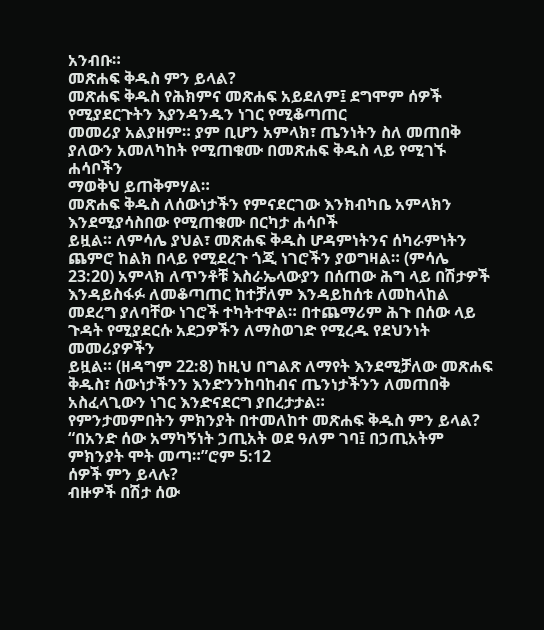አንብቡ።
መጽሐፍ ቅዱስ ምን ይላል?
መጽሐፍ ቅዱስ የሕክምና መጽሐፍ አይደለም፤ ደግሞም ሰዎች የሚያደርጉትን እያንዳንዱን ነገር የሚቆጣጠር
መመሪያ አልያዘም። ያም ቢሆን አምላክ፣ ጤንነትን ስለ መጠበቅ ያለውን አመለካከት የሚጠቁሙ በመጽሐፍ ቅዱስ ላይ የሚገኙ ሐሳቦችን
ማወቅህ ይጠቅምሃል።
መጽሐፍ ቅዱስ ለሰውነታችን የምናደርገው እንክብካቤ አምላክን እንደሚያሳስበው የሚጠቁሙ በርካታ ሐሳቦች
ይዟል። ለምሳሌ ያህል፣ መጽሐፍ ቅዱስ ሆዳምነትንና ሰካራምነትን ጨምሮ ከልክ በላይ የሚደረጉ ጎጂ ነገሮችን ያወግዛል። (ምሳሌ
23:20) አምላክ ለጥንቶቹ እስራኤላውያን በሰጠው ሕግ ላይ በሽታዎች እንዳይስፋፉ ለመቆጣጠር ከተቻለም እንዳይከሰቱ ለመከላከል
መደረግ ያለባቸው ነገሮች ተካትተዋል። በተጨማሪም ሕጉ በሰው ላይ ጉዳት የሚያደርሱ አደጋዎችን ለማስወገድ የሚረዱ የደህንነት መመሪያዎችን
ይዟል። (ዘዳግም 22:8) ከዚህ በግልጽ ለማየት እንደሚቻለው መጽሐፍ ቅዱስ፣ ሰውነታችንን እንድንንከባከብና ጤንነታችንን ለመጠበቅ
አስፈላጊውን ነገር እንድናደርግ ያበረታታል።
የምንታመምበትን ምክንያት በተመለከተ መጽሐፍ ቅዱስ ምን ይላል?
“በአንድ ሰው አማካኝነት ኃጢአት ወደ ዓለም ገባ፤ በኃጢአትም ምክንያት ሞት መጣ።”ሮም 5:12
ሰዎች ምን ይላሉ?
ብዙዎች በሽታ ሰው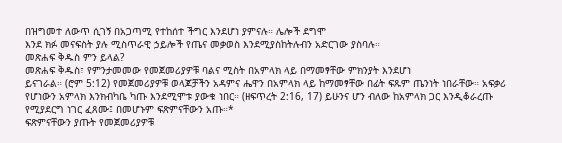በዝግመተ ለውጥ ሲገኝ በአጋጣሚ የተከሰተ ችግር እንደሆነ ያምናሉ። ሌሎች ደግሞ
እንደ ክፉ መናፍስት ያሉ ሚስጥራዊ ኃይሎች የጤና መቃወስ እንደሚያስከትሉብን አድርገው ያስባሉ።
መጽሐፍ ቅዱስ ምን ይላል?
መጽሐፍ ቅዱስ፣ የምንታመመው የመጀመሪያዎቹ ባልና ሚስት በአምላክ ላይ በማመፃቸው ምክንያት እንደሆነ
ይናገራል። (ሮም 5:12) የመጀመሪያዎቹ ወላጆቻችን አዳምና ሔዋን በአምላክ ላይ ከማመፃቸው በፊት ፍጹም ጤንነት ነበራቸው። አፍቃሪ
የሆነውን አምላክ እንክብካቤ ካጡ እንደሚሞቱ ያውቁ ነበር። (ዘፍጥረት 2:16, 17) ይሁንና ሆን ብለው ከአምላክ ጋር እንዲቆራረጡ
የሚያደርግ ነገር ፈጸሙ፤ በመሆኑም ፍጽምናቸውን አጡ።*
ፍጽምናቸውን ያጡት የመጀመሪያዎቹ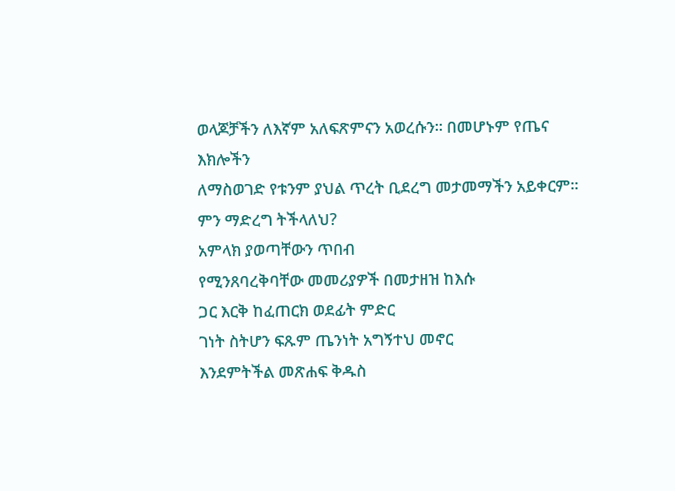ወላጆቻችን ለእኛም አለፍጽምናን አወረሱን። በመሆኑም የጤና እክሎችን
ለማስወገድ የቱንም ያህል ጥረት ቢደረግ መታመማችን አይቀርም።
ምን ማድረግ ትችላለህ?
አምላክ ያወጣቸውን ጥበብ
የሚንጸባረቅባቸው መመሪያዎች በመታዘዝ ከእሱ
ጋር እርቅ ከፈጠርክ ወደፊት ምድር
ገነት ስትሆን ፍጹም ጤንነት አግኝተህ መኖር
እንደምትችል መጽሐፍ ቅዱስ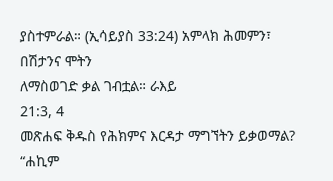ያስተምራል። (ኢሳይያስ 33:24) አምላክ ሕመምን፣ በሽታንና ሞትን
ለማስወገድ ቃል ገብቷል። ራእይ
21:3, 4
መጽሐፍ ቅዱስ የሕክምና እርዳታ ማግኘትን ይቃወማል?
“ሐኪም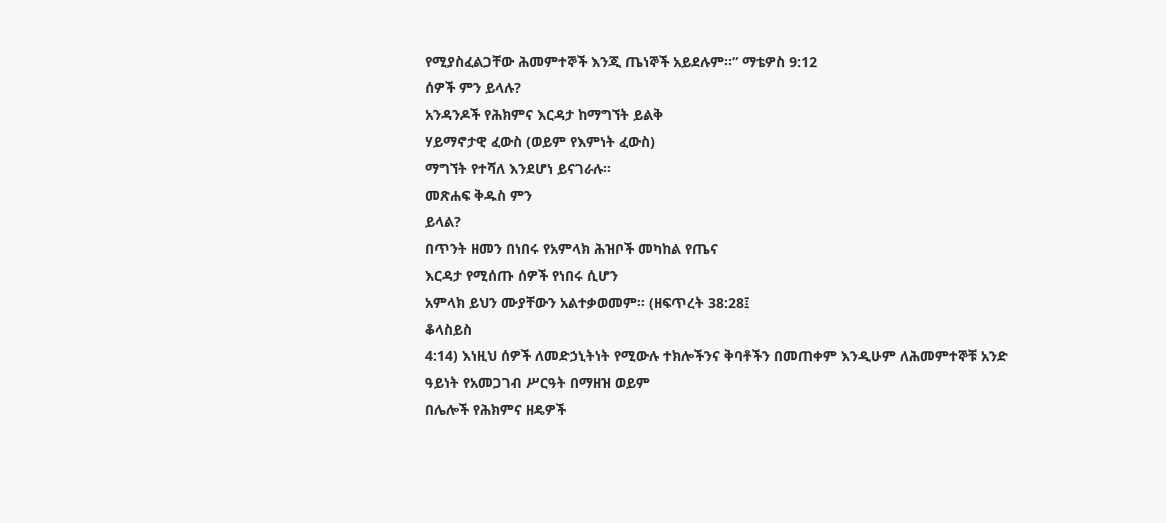የሚያስፈልጋቸው ሕመምተኞች እንጂ ጤነኞች አይደሉም።” ማቴዎስ 9:12
ሰዎች ምን ይላሉ?
አንዳንዶች የሕክምና እርዳታ ከማግኘት ይልቅ
ሃይማኖታዊ ፈውስ (ወይም የእምነት ፈውስ)
ማግኘት የተሻለ እንደሆነ ይናገራሉ።
መጽሐፍ ቅዱስ ምን
ይላል?
በጥንት ዘመን በነበሩ የአምላክ ሕዝቦች መካከል የጤና
እርዳታ የሚሰጡ ሰዎች የነበሩ ሲሆን
አምላክ ይህን ሙያቸውን አልተቃወመም። (ዘፍጥረት 38:28፤
ቆላስይስ
4:14) እነዚህ ሰዎች ለመድኃኒትነት የሚውሉ ተክሎችንና ቅባቶችን በመጠቀም እንዲሁም ለሕመምተኞቹ አንድ
ዓይነት የአመጋገብ ሥርዓት በማዘዝ ወይም
በሌሎች የሕክምና ዘዴዎች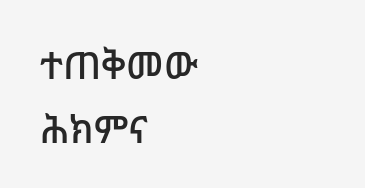ተጠቅመው ሕክምና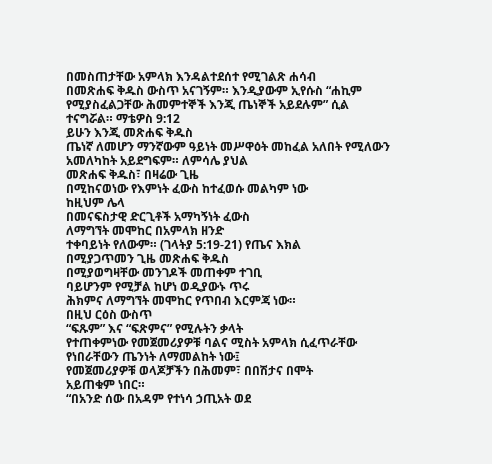በመስጠታቸው አምላክ እንዳልተደሰተ የሚገልጽ ሐሳብ
በመጽሐፍ ቅዱስ ውስጥ አናገኝም። እንዲያውም ኢየሱስ “ሐኪም
የሚያስፈልጋቸው ሕመምተኞች እንጂ ጤነኞች አይደሉም” ሲል
ተናግሯል። ማቴዎስ 9:12
ይሁን እንጂ መጽሐፍ ቅዱስ
ጤነኛ ለመሆን ማንኛውም ዓይነት መሥዋዕት መከፈል አለበት የሚለውን አመለካከት አይደግፍም። ለምሳሌ ያህል
መጽሐፍ ቅዱስ፣ በዛሬው ጊዜ
በሚከናወነው የእምነት ፈውስ ከተፈወሱ መልካም ነው
ከዚህም ሌላ
በመናፍስታዊ ድርጊቶች አማካኝነት ፈውስ
ለማግኘት መሞከር በአምላክ ዘንድ
ተቀባይነት የለውም። (ገላትያ 5:19-21) የጤና እክል
በሚያጋጥመን ጊዜ መጽሐፍ ቅዱስ
በሚያወግዛቸው መንገዶች መጠቀም ተገቢ
ባይሆንም የሚቻል ከሆነ ወዲያውኑ ጥሩ
ሕክምና ለማግኘት መሞከር የጥበብ እርምጃ ነው።
በዚህ ርዕስ ውስጥ
“ፍጹም” እና “ፍጽምና” የሚሉትን ቃላት
የተጠቀምነው የመጀመሪያዎቹ ባልና ሚስት አምላክ ሲፈጥራቸው የነበራቸውን ጤንነት ለማመልከት ነው፤
የመጀመሪያዎቹ ወላጆቻችን በሕመም፣ በበሽታና በሞት
አይጠቁም ነበር።
“በአንድ ሰው በአዳም የተነሳ ኃጢአት ወደ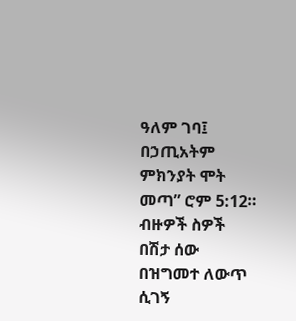ዓለም ገባ፤ በኃጢአትም ምክንያት ሞት መጣ” ሮም 5:12። ብዙዎች ስዎች በሽታ ሰው በዝግመተ ለውጥ ሲገኝ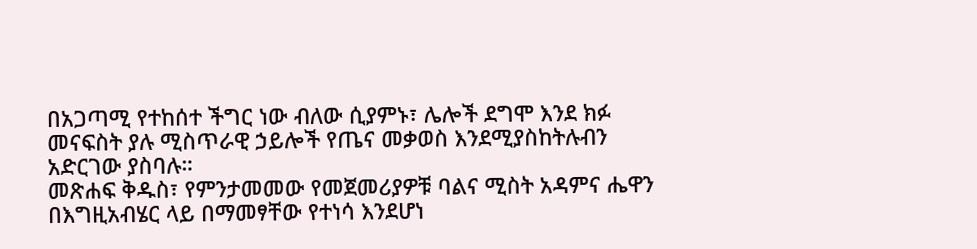በአጋጣሚ የተከሰተ ችግር ነው ብለው ሲያምኑ፣ ሌሎች ደግሞ እንደ ክፉ መናፍስት ያሉ ሚስጥራዊ ኃይሎች የጤና መቃወስ እንደሚያስከትሉብን አድርገው ያስባሉ።
መጽሐፍ ቅዱስ፣ የምንታመመው የመጀመሪያዎቹ ባልና ሚስት አዳምና ሔዋን በእግዚአብሄር ላይ በማመፃቸው የተነሳ እንደሆነ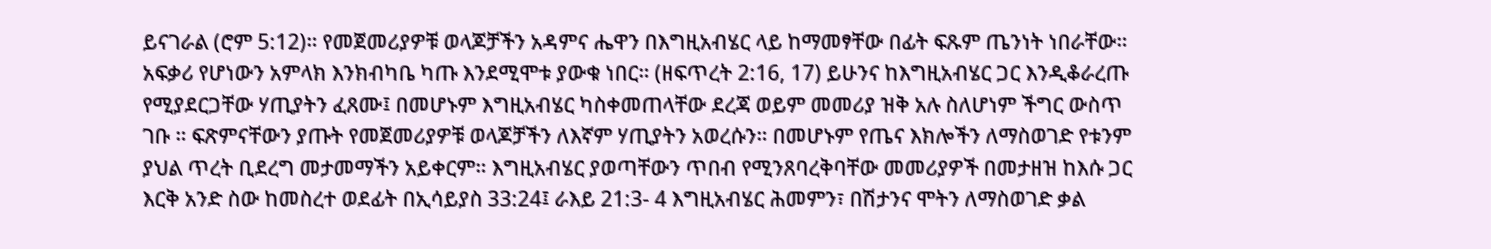ይናገራል (ሮም 5:12)። የመጀመሪያዎቹ ወላጆቻችን አዳምና ሔዋን በእግዚአብሄር ላይ ከማመፃቸው በፊት ፍጹም ጤንነት ነበራቸው። አፍቃሪ የሆነውን አምላክ እንክብካቤ ካጡ እንደሚሞቱ ያውቁ ነበር። (ዘፍጥረት 2:16, 17) ይሁንና ከእግዚአብሄር ጋር እንዲቆራረጡ የሚያደርጋቸው ሃጢያትን ፈጸሙ፤ በመሆኑም እግዚአብሄር ካስቀመጠላቸው ደረጃ ወይም መመሪያ ዝቅ አሉ ስለሆነም ችግር ውስጥ ገቡ ። ፍጽምናቸውን ያጡት የመጀመሪያዎቹ ወላጆቻችን ለእኛም ሃጢያትን አወረሱን። በመሆኑም የጤና እክሎችን ለማስወገድ የቱንም ያህል ጥረት ቢደረግ መታመማችን አይቀርም። እግዚአብሄር ያወጣቸውን ጥበብ የሚንጸባረቅባቸው መመሪያዎች በመታዘዝ ከእሱ ጋር እርቅ አንድ ስው ከመስረተ ወደፊት በኢሳይያስ 33:24፤ ራእይ 21:3- 4 እግዚአብሄር ሕመምን፣ በሽታንና ሞትን ለማስወገድ ቃል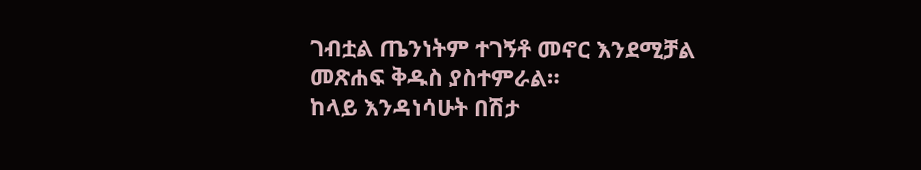ገብቷል ጤንነትም ተገኝቶ መኖር እንደሚቻል መጽሐፍ ቅዱስ ያስተምራል።
ከላይ እንዳነሳሁት በሽታ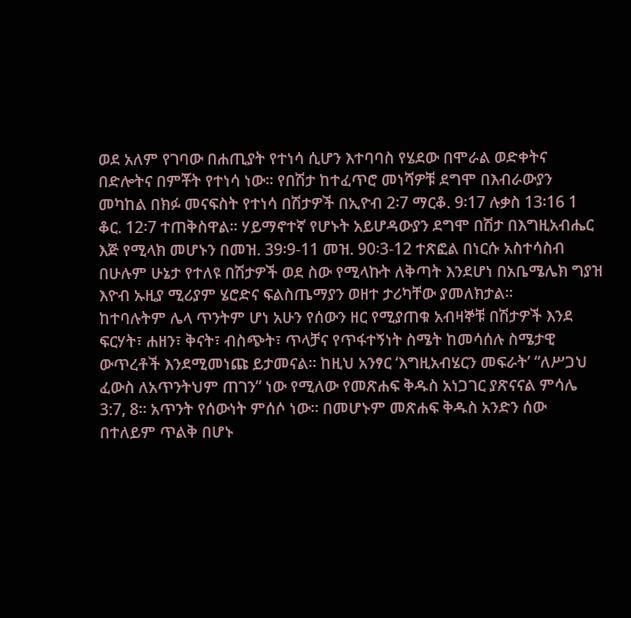ወደ አለም የገባው በሐጢያት የተነሳ ሲሆን እተባባስ የሄደው በሞራል ወድቀትና በድሎትና በምቾት የተነሳ ነው። የበሽታ ከተፈጥሮ መነሻዎቹ ደግሞ በእብራውያን መካከል በክፉ መናፍስት የተነሳ በሽታዎች በኢዮብ 2፡7 ማርቆ. 9፡17 ሉቃስ 13፡16 1 ቆር. 12፡7 ተጠቅስዋል። ሃይማኖተኛ የሆኑት አይሆዳውያን ደግሞ በሽታ በእግዚአብሔር እጅ የሚላክ መሆኑን በመዝ. 39፡9-11 መዝ. 90፡3-12 ተጽፎል በነርሱ አስተሳስብ በሁሉም ሁኔታ የተለዩ በሽታዎች ወደ ስው የሚላኩት ለቅጣት እንደሆነ በአቤሜሌክ ግያዝ እዮብ ኡዚያ ሚሪያም ሄሮድና ፍልስጤማያን ወዘተ ታሪካቸው ያመለክታል።
ከተባሉትም ሌላ ጥንትም ሆነ አሁን የሰውን ዘር የሚያጠቁ አብዛኞቹ በሽታዎች እንደ ፍርሃት፣ ሐዘን፣ ቅናት፣ ብስጭት፣ ጥላቻና የጥፋተኝነት ስሜት ከመሳሰሉ ስሜታዊ ውጥረቶች እንደሚመነጩ ይታመናል። ከዚህ አንፃር ‘እግዚአብሄርን መፍራት’ “ለሥጋህ ፈውስ ለአጥንትህም ጠገን” ነው የሚለው የመጽሐፍ ቅዱስ አነጋገር ያጽናናል ምሳሌ 3:7, 8። አጥንት የሰውነት ምሰሶ ነው። በመሆኑም መጽሐፍ ቅዱስ አንድን ሰው በተለይም ጥልቅ በሆኑ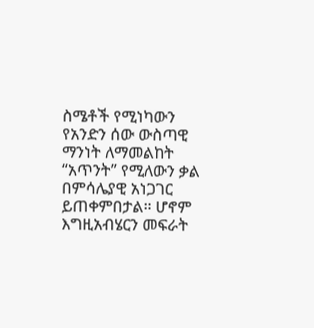ስሜቶች የሚነካውን የአንድን ሰው ውስጣዊ ማንነት ለማመልከት “አጥንት” የሚለውን ቃል በምሳሌያዊ አነጋገር ይጠቀምበታል። ሆኖም እግዚአብሄርን መፍራት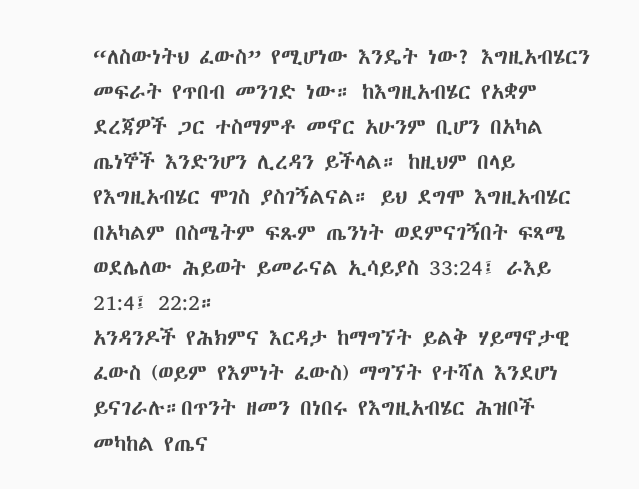“ለስውነትህ ፈውስ” የሚሆነው እንዴት ነው? እግዚአብሄርን መፍራት የጥበብ መንገድ ነው። ከእግዚአብሄር የአቋም ደረጃዎች ጋር ተስማምቶ መኖር አሁንም ቢሆን በአካል ጤነኞች እንድንሆን ሊረዳን ይችላል። ከዚህም በላይ የእግዚአብሄር ሞገስ ያስገኝልናል። ይህ ደግሞ እግዚአብሄር በአካልም በስሜትም ፍጹም ጤንነት ወደምናገኝበት ፍጻሜ ወደሌለው ሕይወት ይመራናል ኢሳይያስ 33:24፤ ራእይ 21:4፤ 22:2።
አንዳንዶች የሕክምና እርዳታ ከማግኘት ይልቅ ሃይማኖታዊ ፈውስ (ወይም የእምነት ፈውስ) ማግኘት የተሻለ እንደሆነ ይናገራሉ።በጥንት ዘመን በነበሩ የእግዚአብሄር ሕዝቦች መካከል የጤና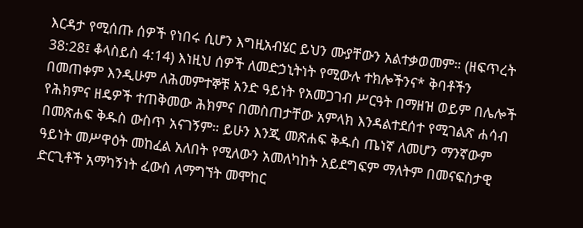እርዳታ የሚሰጡ ሰዎች የነበሩ ሲሆን እግዚአብሄር ይህን ሙያቸውን አልተቃወመም። (ዘፍጥረት 38:28፤ ቆላስይስ 4:14) እነዚህ ሰዎች ለመድኃኒትነት የሚውሉ ተክሎችንና* ቅባቶችን በመጠቀም እንዲሁም ለሕመምተኞቹ አንድ ዓይነት የአመጋገብ ሥርዓት በማዘዝ ወይም በሌሎች የሕክምና ዘዴዎች ተጠቅመው ሕክምና በመስጠታቸው አምላክ እንዳልተደሰተ የሚገልጽ ሐሳብ በመጽሐፍ ቅዱስ ውስጥ አናገኝም። ይሁን እንጂ መጽሐፍ ቅዱስ ጤነኛ ለመሆን ማንኛውም ዓይነት መሥዋዕት መከፈል አለበት የሚለውን አመለካከት አይደግፍም ማለትም በመናፍስታዊ ድርጊቶች አማካኝነት ፈውስ ለማግኘት መሞከር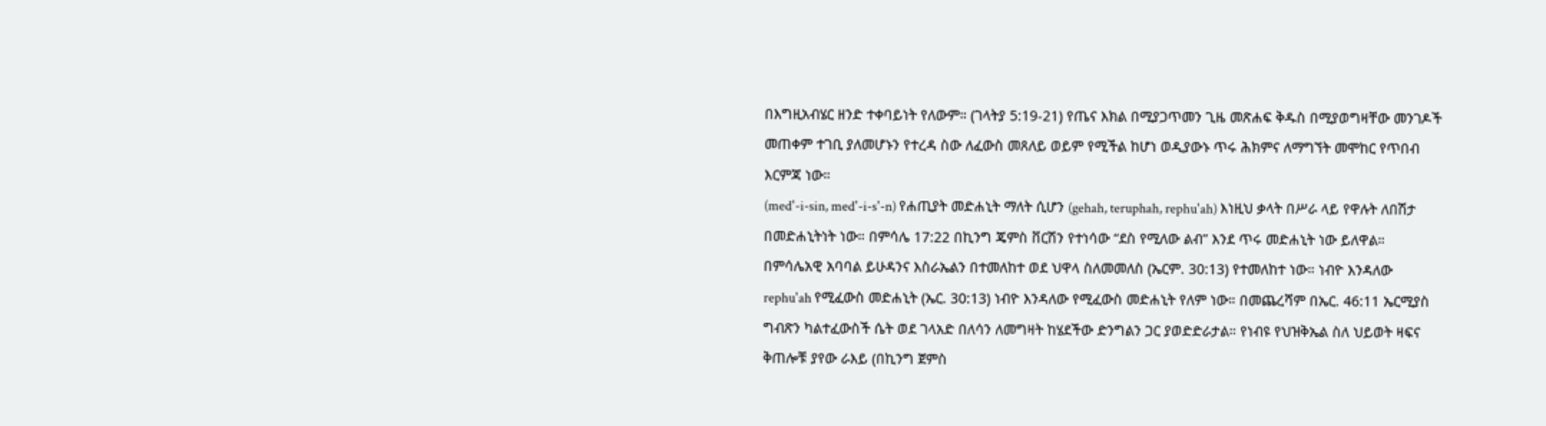በእግዚአብሄር ዘንድ ተቀባይነት የለውም። (ገላትያ 5:19-21) የጤና እክል በሚያጋጥመን ጊዜ መጽሐፍ ቅዱስ በሚያወግዛቸው መንገዶች መጠቀም ተገቢ ያለመሆኑን የተረዳ ስው ለፈውስ መጸለይ ወይም የሚችል ከሆነ ወዲያውኑ ጥሩ ሕክምና ለማግኘት መሞከር የጥበብ እርምጃ ነው።
(med'-i-sin, med'-i-s'-n) የሐጢያት መድሐኒት ማለት ሲሆን (gehah, teruphah, rephu'ah) እነዚህ ቃላት በሥራ ላይ የዋሉት ለበሽታ በመድሐኒትነት ነው። በምሳሌ 17:22 በኪንግ ጄምስ ቨርሽን የተነሳው “ደስ የሚለው ልብ” እንደ ጥሩ መድሐኒት ነው ይለዋል።
በምሳሌአዊ አባባል ይሁዳንና እስራኤልን በተመለከተ ወደ ህዋላ ስለመመለስ (ኤርም. 30:13) የተመለከተ ነው። ነብዮ እንዳለው rephu'ah የሚፈውስ መድሐኒት (ኤር. 30:13) ነብዮ እንዳለው የሚፈውስ መድሐኒት የለም ነው። በመጨረሻም በኤር. 46:11 ኤርሚያስ ግብጽን ካልተፈውስች ሴት ወደ ገላአድ በለሳን ለመግዛት ከሄደችው ድንግልን ጋር ያወድድራታል። የነብዩ የህዝቅኤል ስለ ህይወት ዛፍና ቅጠሎቹ ያየው ራእይ (በኪንግ ጀምስ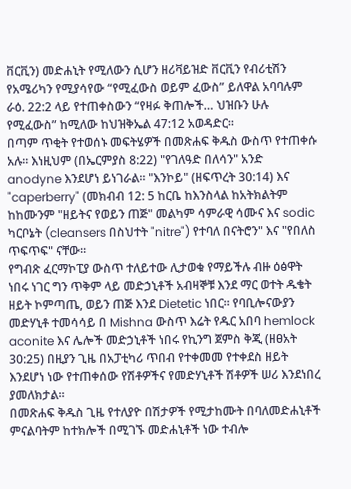ቨርቪን) መድሐኒት የሚለውን ሲሆን ዘሪቫይዝድ ቨርቪን የብሪቲሽን የአሜሪካን የሚያሳየው “የሚፈውስ ወይም ፈውስ” ይለዋል አባባሉም ራዕ. 22:2 ላይ የተጠቀስውን “የዛፉ ቅጠሎች… ህዝቡን ሁሉ የሚፈውስ” ከሚለው ከህዝቅኤል 47:12 አወዳድር።
በጣም ጥቂት የተወሰኑ መፍትሄዎች በመጽሐፍ ቅዱስ ውስጥ የተጠቀሱ አሉ። እነዚህም (በኤርምያስ 8:22) "የገለዓድ በለሳን" አንድ anodyne እንደሆነ ይነገራል። "እንኮይ" (ዘፍጥረት 30:14) እና "caperberry" (መክብብ 12: 5 ከርቤ ከእንስላል ከአትክልትም ከከሙንም "ዘይትና የወይን ጠጅ" መልካም ሳምራዊ ሳሙና እና sodic ካርቦኔት (cleansers በስህተት "nitre") የተባለ በናትሮን" እና "የበለስ ጥፍጥፍ" ናቸው።
የግብጽ ፈርማኮፒያ ውስጥ ተለይተው ሊታወቁ የማይችሉ ብዙ ዕፅዋት ነበሩ ነገር ግን ጥቅም ላይ መድኃኒቶች አብዛኞቹ እንደ ማር ወተት ዱቄት ዘይት ኮምጣጤ, ወይን ጠጅ እንደ Dietetic ነበር። የባቢሎናውያን መድሃኒቶ ተመሳሳይ በ Mishna ውስጥ እሬት የዱር አበባ hemlock aconite እና ሌሎች መድኃኒቶች ነበሩ የኪንግ ጀምስ ቅጂ (ዘፀአት 30:25) በዚያን ጊዜ በአፓቲካሪ ጥበብ የተቀመመ የተቀደስ ዘይት እንደሆነ ነው የተጠቀሰው የሽቶዎችና የመድሃኒቶች ሽቶዎች ሠሪ እንደነበረ ያመለክታል።
በመጽሐፍ ቅዱስ ጊዜ የተለያዮ በሽታዎች የሚታከሙት በባለመድሐኒቶች ምናልባትም ከተክሎች በሚገኙ መድሐኒቶች ነው ተብሎ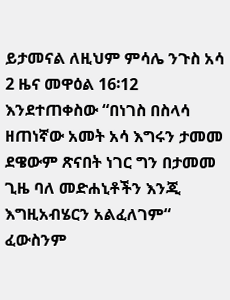ይታመናል ለዚህም ምሳሌ ንጉስ አሳ 2 ዜና መዋዕል 16፡12 እንደተጠቀስው “በነገስ በስላሳ ዘጠነኛው አመት አሳ እግሩን ታመመ ደዌውም ጽናበት ነገር ግን በታመመ ጊዜ ባለ መድሐኒቶችን እንጂ እግዚአብሄርን አልፈለገም“ ፈውስንም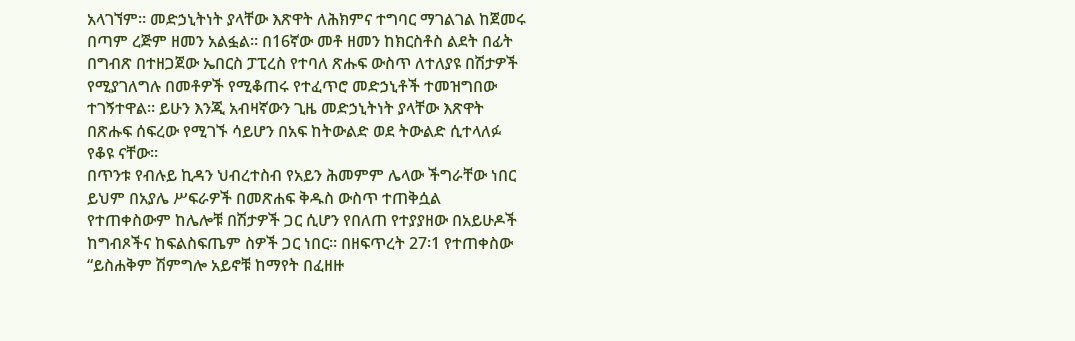አላገኘም። መድኃኒትነት ያላቸው እጽዋት ለሕክምና ተግባር ማገልገል ከጀመሩ በጣም ረጅም ዘመን አልፏል። በ16ኛው መቶ ዘመን ከክርስቶስ ልደት በፊት በግብጽ በተዘጋጀው ኤበርስ ፓፒረስ የተባለ ጽሑፍ ውስጥ ለተለያዩ በሽታዎች የሚያገለግሉ በመቶዎች የሚቆጠሩ የተፈጥሮ መድኃኒቶች ተመዝግበው ተገኝተዋል። ይሁን እንጂ አብዛኛውን ጊዜ መድኃኒትነት ያላቸው እጽዋት በጽሑፍ ሰፍረው የሚገኙ ሳይሆን በአፍ ከትውልድ ወደ ትውልድ ሲተላለፉ የቆዩ ናቸው።
በጥንቱ የብሉይ ኪዳን ህብረተስብ የአይን ሕመምም ሌላው ችግራቸው ነበር ይህም በአያሌ ሥፍራዎች በመጽሐፍ ቅዱስ ውስጥ ተጠቅሷል የተጠቀስውም ከሌሎቹ በሽታዎች ጋር ሲሆን የበለጠ የተያያዘው በአይሁዶች ከግብጾችና ከፍልስፍጤም ስዎች ጋር ነበር። በዘፍጥረት 27፡1 የተጠቀስው “ይስሐቅም ሽምግሎ አይኖቹ ከማየት በፈዘዙ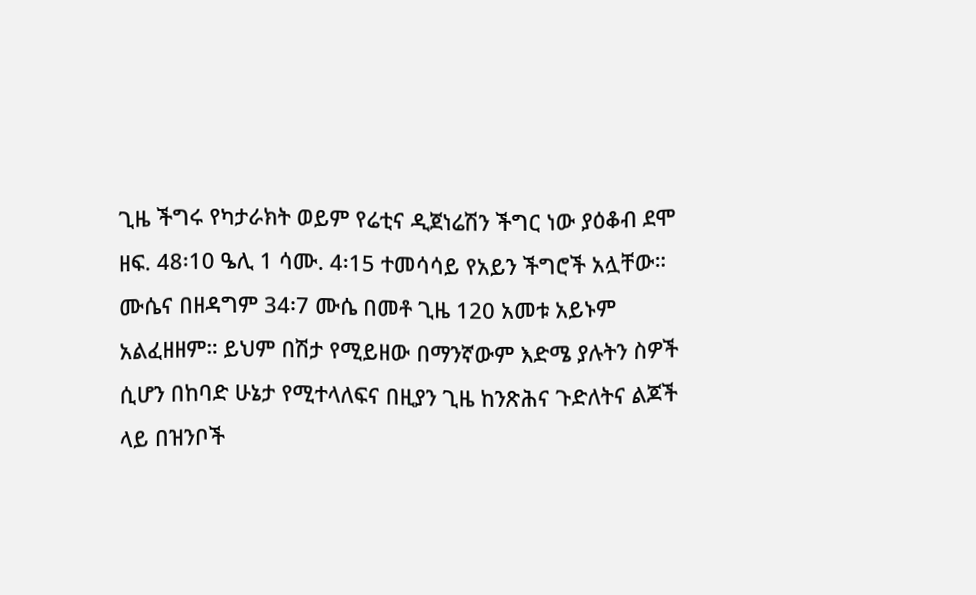ጊዜ ችግሩ የካታራክት ወይም የሬቲና ዲጀነሬሽን ችግር ነው ያዕቆብ ደሞ ዘፍ. 48፡10 ዔሊ 1 ሳሙ. 4፡15 ተመሳሳይ የአይን ችግሮች አሏቸው። ሙሴና በዘዳግም 34፡7 ሙሴ በመቶ ጊዜ 120 አመቱ አይኑም አልፈዘዘም። ይህም በሽታ የሚይዘው በማንኛውም እድሜ ያሉትን ስዎች ሲሆን በከባድ ሁኔታ የሚተላለፍና በዚያን ጊዜ ከንጽሕና ጉድለትና ልጆች ላይ በዝንቦች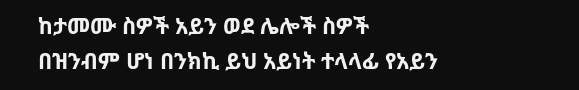ከታመሙ ስዎች አይን ወደ ሌሎች ስዎች በዝንብም ሆነ በንክኪ ይህ አይነት ተላላፊ የአይን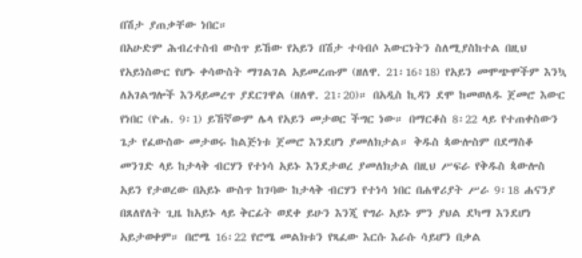በሽታ ያጠቃቸው ነበር።
በአሁድም ሕብረተስብ ውስጥ ይኸው የአይን በሽታ ተባብሶ እውርነትን ስለሚያስከተል በዚህ የአይነስውር የሆኑ ቀሳውስት ማገልገል አይመረጡም (ዘለዋ. 21፡16፥18) የአይን መሞጭሞችም እንኳ ለአገልግሎች እንዳይመረጥ ያደርገዋል (ዘለዋ. 21፡20)። በአዲስ ኪዳን ደሞ ከመወለዱ ጀመሮ እውር የነበር (ዮሐ. 9፡1) ይኸኛውም ሌላ የአይን መታወር ችግር ነው። በማርቆስ 8፡22 ላይ የተጠቀስውን ጌታ የፈውስው መታወሩ ከልጅነቱ ጀመሮ እንደሆነ ያመለክታል። ቅዱስ ጳውሎስም በደማስቆ መንገድ ላይ ከታላቅ ብርሃን የተነሳ አይኑ እንደታወረ ያመለክታል በዚህ ሥፍራ የቅዱስ ጳውሎስ አይን የታወረው በአይኑ ውስጥ ከገባው ከታላቅ ብርሃን የተነሳ ነበር በሐዋሪያት ሥራ 9፡18 ሐናንያ በጸለየለት ጊዜ ከአይኑ ላይ ቅርፊት ወደቀ ይሁን እንጂ የግራ አይኑ ምን ያህል ደካማ እንደሆነ አይታወቀም። በሮሜ 16፡22 የሮሜ መልክቱን የጻፈው እርሱ እራሱ ሳይሆን በቃል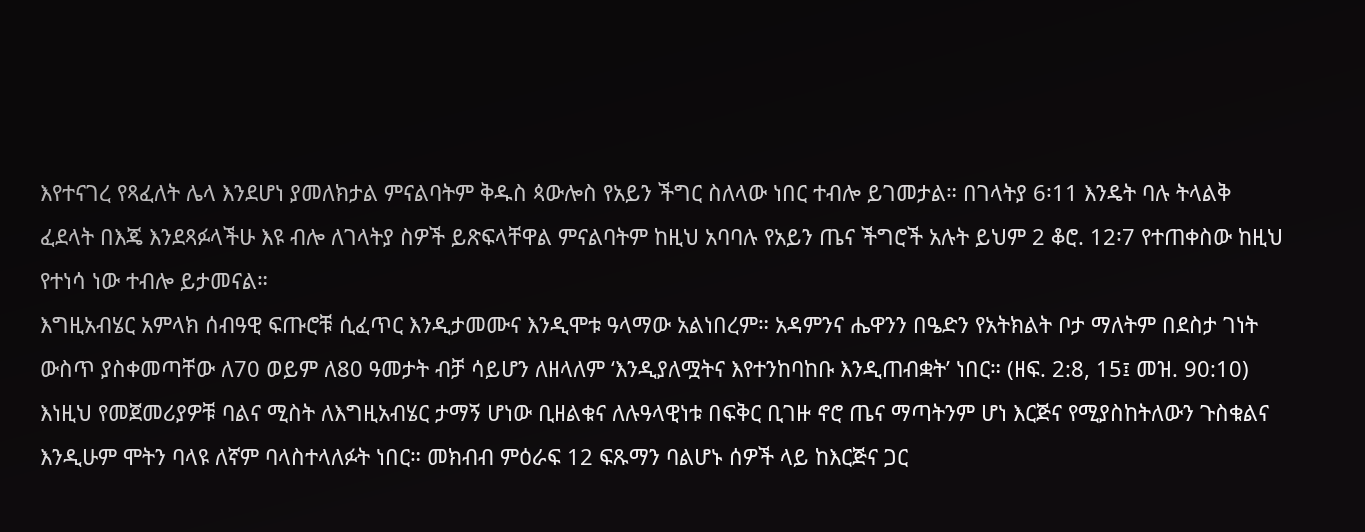እየተናገረ የጻፈለት ሌላ እንደሆነ ያመለክታል ምናልባትም ቅዱስ ጳውሎስ የአይን ችግር ስለላው ነበር ተብሎ ይገመታል። በገላትያ 6፡11 እንዴት ባሉ ትላልቅ ፈደላት በእጄ እንደጻፉላችሁ እዩ ብሎ ለገላትያ ስዎች ይጽፍላቸዋል ምናልባትም ከዚህ አባባሉ የአይን ጤና ችግሮች አሉት ይህም 2 ቆሮ. 12፡7 የተጠቀስው ከዚህ የተነሳ ነው ተብሎ ይታመናል።
እግዚአብሄር አምላክ ሰብዓዊ ፍጡሮቹ ሲፈጥር እንዲታመሙና እንዲሞቱ ዓላማው አልነበረም። አዳምንና ሔዋንን በዔድን የአትክልት ቦታ ማለትም በደስታ ገነት ውስጥ ያስቀመጣቸው ለ70 ወይም ለ80 ዓመታት ብቻ ሳይሆን ለዘላለም ‘እንዲያለሟትና እየተንከባከቡ እንዲጠብቋት’ ነበር። (ዘፍ. 2:8, 15፤ መዝ. 90:10) እነዚህ የመጀመሪያዎቹ ባልና ሚስት ለእግዚአብሄር ታማኝ ሆነው ቢዘልቁና ለሉዓላዊነቱ በፍቅር ቢገዙ ኖሮ ጤና ማጣትንም ሆነ እርጅና የሚያስከትለውን ጉስቁልና እንዲሁም ሞትን ባላዩ ለኛም ባላስተላለፉት ነበር። መክብብ ምዕራፍ 12 ፍጹማን ባልሆኑ ሰዎች ላይ ከእርጅና ጋር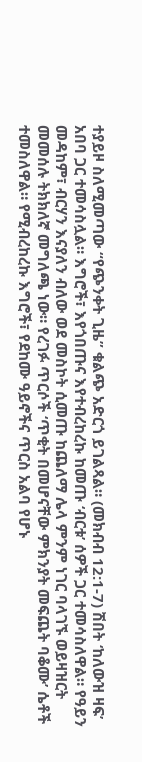ተያይዞ ስለሚመጣው “የጭንቀት ጊዜ” ቁልጭ አድርጎ ይገልጻል። (መክብብ 12:1-7) ሽበት ‘ከለውዝ ዛፍ’ አበባ ጋር ተመሳስሏል። እግሮች፣ እየጎበጡና እየተብረከረኩ ከመጡ ‘ብርቱ’ ሰዎች ጋር ተመሳስለዋል። የዓይን መዳከም፣ ብርሃን እናያለን ብለው ወደ መስኮት ሲመጡ ከጨለማ ሌላ ምንም ነገር ባላገኙ ወይዛዝርት መመሰሉ ትክክለኛ መግለጫ ነው። የረገፉ ጥርሶች ‘ጥቂት በመሆናቸው ምክንያት መፍጨት ባቆሙ’ ሴቶች ተመስለዋል። የሚብረከረኩ እግሮች፣ የደከሙ ዓይኖችና ጥርስ አልባ የሆኑ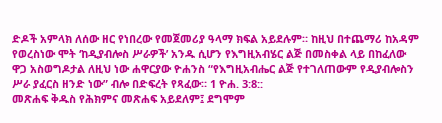ድዶች አምላክ ለሰው ዘር የነበረው የመጀመሪያ ዓላማ ክፍል አይደሉም። ከዚህ በተጨማሪ ከአዳም የወረስነው ሞት ‘ከዲያብሎስ ሥራዎች’ አንዱ ሲሆን የእግዚአብሄር ልጅ በመስቀል ላይ በከፈለው ዋጋ አስወግዶታል ለዚህ ነው ሐዋርያው ዮሐንስ “የእግዚአብሔር ልጅ የተገለጠውም የዲያብሎስን ሥራ ያፈርስ ዘንድ ነው” ብሎ በድፍረት የጻፈው። 1 ዮሐ. 3:8::
መጽሐፍ ቅዱስ የሕክምና መጽሐፍ አይደለም፤ ደግሞም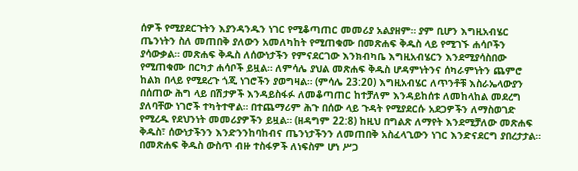ሰዎች የሚያደርጉትን እያንዳንዱን ነገር የሚቆጣጠር መመሪያ አልያዘም። ያም ቢሆን እግዚአብሄር ጤንነትን ስለ መጠበቅ ያለውን አመለካከት የሚጠቁሙ በመጽሐፍ ቅዱስ ላይ የሚገኙ ሐሳቦችን ያሳውቃል። መጽሐፍ ቅዱስ ለሰውነታችን የምናደርገው እንክብካቤ እግዚአብሄርን እንደሚያሳስበው የሚጠቁሙ በርካታ ሐሳቦች ይዟል። ለምሳሌ ያህል መጽሐፍ ቅዱስ ሆዳምነትንና ሰካራምነትን ጨምሮ ከልክ በላይ የሚደረጉ ጎጂ ነገሮችን ያወግዛል። (ምሳሌ 23:20) እግዚአብሄር ለጥንቶቹ እስራኤላውያን በሰጠው ሕግ ላይ በሽታዎች እንዳይስፋፉ ለመቆጣጠር ከተቻለም እንዳይከሰቱ ለመከላከል መደረግ ያለባቸው ነገሮች ተካትተዋል። በተጨማሪም ሕጉ በሰው ላይ ጉዳት የሚያደርሱ አደጋዎችን ለማስወገድ የሚረዱ የደህንነት መመሪያዎችን ይዟል። (ዘዳግም 22:8) ከዚህ በግልጽ ለማየት እንደሚቻለው መጽሐፍ ቅዱስ፣ ሰውነታችንን እንድንንከባከብና ጤንነታችንን ለመጠበቅ አስፈላጊውን ነገር እንድናደርግ ያበረታታል።
በመጽሐፍ ቅዱስ ውስጥ ብዙ ተስፋዎች ለነፍስም ሆነ ሥጋ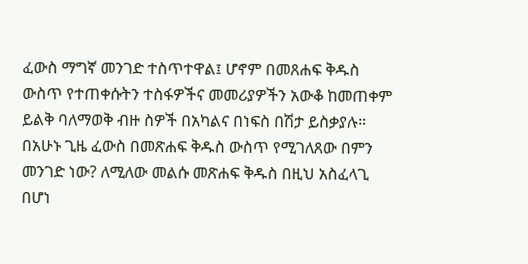ፈውስ ማግኛ መንገድ ተስጥተዋል፤ ሆኖም በመጸሐፍ ቅዱስ ውስጥ የተጠቀሱትን ተስፋዎችና መመሪያዎችን አውቆ ከመጠቀም ይልቅ ባለማወቅ ብዙ ስዎች በአካልና በነፍስ በሽታ ይስቃያሉ። በአሁኑ ጊዜ ፈውስ በመጽሐፍ ቅዱስ ውስጥ የሚገለጸው በምን መንገድ ነው? ለሚለው መልሱ መጽሐፍ ቅዱስ በዚህ አስፈላጊ በሆነ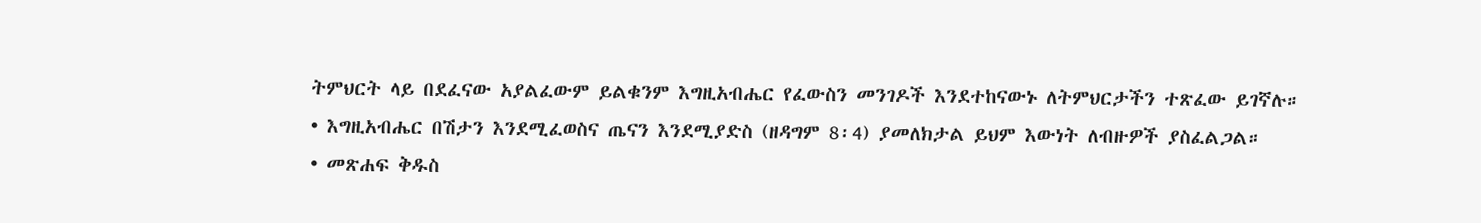ትምህርት ላይ በደፈናው አያልፈውም ይልቁንም እግዚአብሔር የፈውስን መንገዶች እንደተከናውኑ ለትምህርታችን ተጽፈው ይገኛሉ።
• እግዚአብሔር በሽታን እንደሚፈወስና ጤናን እንደሚያድስ (ዘዳግም 8፡4) ያመለክታል ይህም እውነት ለብዙዎች ያስፈልጋል።
• መጽሐፍ ቅዱስ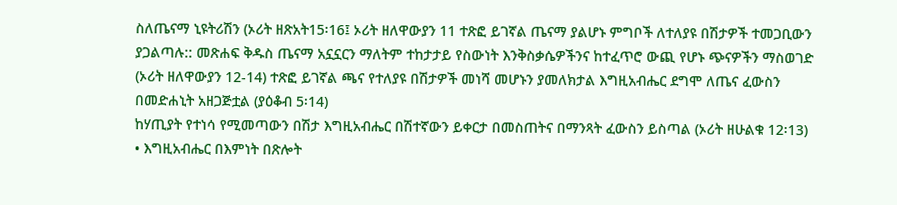ስለጤናማ ኒዩትሪሽን (ኦሪት ዘጽአት15፡16፤ ኦሪት ዘለዋውያን 11 ተጽፎ ይገኛል ጤናማ ያልሆኑ ምግቦች ለተለያዩ በሽታዎች ተመጋቢውን ያጋልጣሉ:: መጽሐፍ ቅዱስ ጤናማ አኗኗርን ማለትም ተከታታይ የስውነት እንቅስቃሴዎችንና ከተፈጥሮ ውጪ የሆኑ ጭናዎችን ማስወገድ (ኦሪት ዘለዋውያን 12-14) ተጽፎ ይገኛል ጫና የተለያዩ በሽታዎች መነሻ መሆኑን ያመለክታል እግዚአብሔር ደግሞ ለጤና ፈውስን በመድሐኒት አዘጋጅቷል (ያዕቆብ 5፡14)
ከሃጢያት የተነሳ የሚመጣውን በሽታ እግዚአብሔር በሽተኛውን ይቀርታ በመስጠትና በማንጻት ፈውስን ይስጣል (ኦሪት ዘሁልቁ 12፡13)
• እግዚአብሔር በእምነት በጽሎት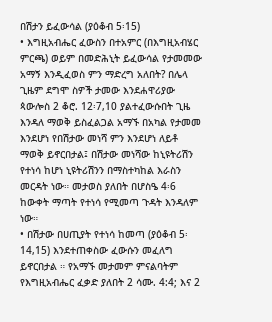በሽታን ይፈውሳል (ያዕቆብ 5፡15)
• እግዚአብሔር ፈውስን በተአምር (በእግዚአብሄር ምርጫ) ወይም በመድሕኒት ይፈውሳል የታመመው አማኝ እንዲፈወስ ምን ማድረግ አለበት? በሌላ ጊዜም ደግሞ ስዎች ታመው እንደሐዋሪያው ጳውሎስ 2 ቆሮ. 12፡7,10 ያልተፈውሱበት ጊዜ እንዳለ ማወቅ ይስፈልጋል አማኙ በአካል የታመመ እንደሆነ የበሽታው መነሻ ምን እንደሆነ ለይቶ ማወቅ ይኖርበታል፤ በሽታው መነሻው ከኒዩትሪሽን የተነሳ ከሆነ ኒዩትሪሽንን በማስተካከል እራስን መርዳት ነው። መታወስ ያለበት በሆስዔ 4፡6 ከውቀት ማጣት የተነሳ የሚመጣ ጉዳት እንዳለም ነው።
• በሽታው በሀጢያት የተነሳ ከመጣ (ያዕቆብ 5፡14,15) እንደተጠቀስው ፈውሱን መፈለግ ይኖርበታል ። የአማኙ መታመም ምናልባትም የእግዚአብሔር ፈቃድ ያለበት 2 ሳሙ. 4:4; እና 2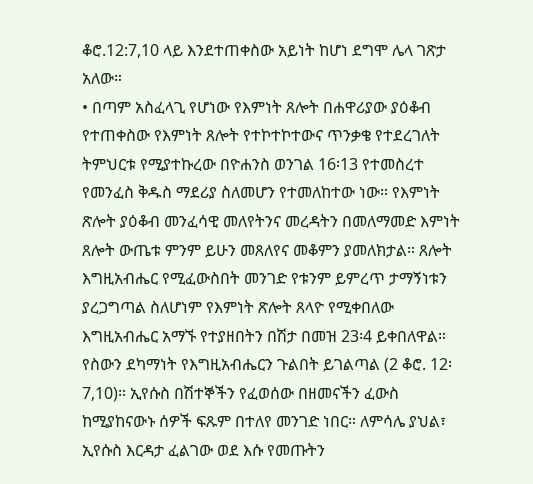ቆሮ.12:7,10 ላይ እንደተጠቀስው አይነት ከሆነ ደግሞ ሌላ ገጽታ አለው።
• በጣም አስፈላጊ የሆነው የእምነት ጸሎት በሐዋሪያው ያዕቆብ የተጠቀስው የእምነት ጸሎት የተኮተኮተውና ጥንቃቄ የተደረገለት ትምህርቱ የሚያተኩረው በዮሐንስ ወንገል 16፡13 የተመስረተ የመንፈስ ቅዱስ ማደሪያ ስለመሆን የተመለከተው ነው። የእምነት ጽሎት ያዕቆብ መንፈሳዊ መለየትንና መረዳትን በመለማመድ እምነት ጸሎት ውጤቱ ምንም ይሁን መጸለየና መቆምን ያመለክታል። ጸሎት እግዚአብሔር የሚፈውስበት መንገድ የቱንም ይምረጥ ታማኝነቱን ያረጋግጣል ስለሆነም የእምነት ጽሎት ጸላዮ የሚቀበለው እግዚአብሔር አማኙ የተያዘበትን በሽታ በመዝ 23፡4 ይቀበለዋል። የስውን ደካማነት የእግዚአብሔርን ጉልበት ይገልጣል (2 ቆሮ. 12፡7,10)። ኢየሱስ በሽተኞችን የፈወሰው በዘመናችን ፈውስ ከሚያከናውኑ ሰዎች ፍጹም በተለየ መንገድ ነበር። ለምሳሌ ያህል፣ ኢየሱስ እርዳታ ፈልገው ወደ እሱ የመጡትን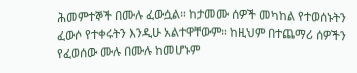ሕመምተኞች በሙሉ ፈውሷል። ከታመሙ ሰዎች መካከል የተወሰኑትን ፈውሶ የተቀሩትን እንዲሁ አልተዋቸውም። ከዚህም በተጨማሪ ሰዎችን የፈወሰው ሙሉ በሙሉ ከመሆኑም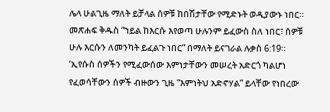ሌላ ሁልጊዜ ማለት ይቻላል ሰዎቹ ከበሽታቸው የሚድኑት ወዲያውኑ ነበር። መጽሐፍ ቅዱስ “ኀይል ከእርሱ እየወጣ ሁሉንም ይፈውስ ስለ ነበር፣ ሰዎቹ ሁሉ እርሱን ለመንካት ይፈልጉ ነበር” በማለት ይናገራል ሉቃስ 6:19። ‘ኢየሱስ ሰዎችን የሚፈውሰው እምነታቸውን መሠረት አድርጎ ካልሆነ የፈወሳቸውን ሰዎች ብዙውን ጊዜ “እምነትህ አድኖሃል” ይላቸው የነበረው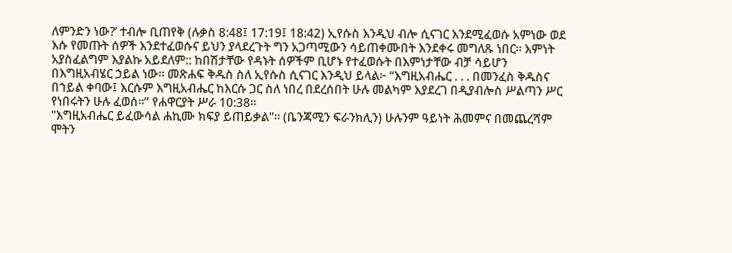ለምንድን ነው?’ ተብሎ ቢጠየቅ (ሉቃስ 8:48፤ 17:19፤ 18:42) ኢየሱስ እንዲህ ብሎ ሲናገር እንደሚፈወሱ አምነው ወደ እሱ የመጡት ሰዎች እንደተፈወሱና ይህን ያላደረጉት ግን አጋጣሚውን ሳይጠቀሙበት እንደቀሩ መግለጹ ነበር። እምነት አያስፈልግም እያልኩ አይደለም:: ከበሽታቸው የዳኑት ሰዎችም ቢሆኑ የተፈወሱት በእምነታቸው ብቻ ሳይሆን በእግዚአብሄር ኃይል ነው። መጽሐፍ ቅዱስ ስለ ኢየሱስ ሲናገር እንዲህ ይላል፦ “እግዚአብሔር . . . በመንፈስ ቅዱስና በኀይል ቀባው፤ እርሱም እግዚአብሔር ከእርሱ ጋር ስለ ነበረ በደረሰበት ሁሉ መልካም እያደረገ በዲያብሎስ ሥልጣን ሥር የነበሩትን ሁሉ ፈወሰ።” የሐዋርያት ሥራ 10:38።
"እግዚአብሔር ይፈውሳል ሐኪሙ ክፍያ ይጠይቃል"። (ቤንጃሚን ፍራንክሊን) ሁሉንም ዓይነት ሕመምና በመጨረሻም ሞትን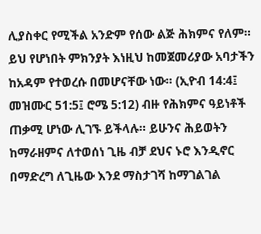ሊያስቀር የሚችል አንድም የሰው ልጅ ሕክምና የለም። ይህ የሆነበት ምክንያት እነዚህ ከመጀመሪያው አባታችን ከአዳም የተወረሱ በመሆናቸው ነው። (ኢዮብ 14:4፤ መዝሙር 51:5፤ ሮሜ 5:12) ብዙ የሕክምና ዓይነቶች ጠቃሚ ሆነው ሊገኙ ይችላሉ። ይሁንና ሕይወትን ከማራዘምና ለተወሰነ ጊዜ ብቻ ደህና ኑሮ እንዲኖር በማድረግ ለጊዜው እንደ ማስታገሻ ከማገልገል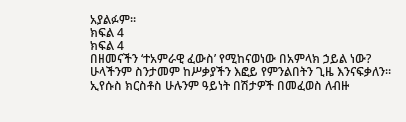አያልፉም።
ክፍል 4
ክፍል 4
በዘመናችን ‘ተአምራዊ ፈውስ’ የሚከናወነው በአምላክ ኃይል ነው?
ሁላችንም ስንታመም ከሥቃያችን እፎይ የምንልበትን ጊዜ እንናፍቃለን። ኢየሱስ ክርስቶስ ሁሉንም ዓይነት በሽታዎች በመፈወስ ለብዙ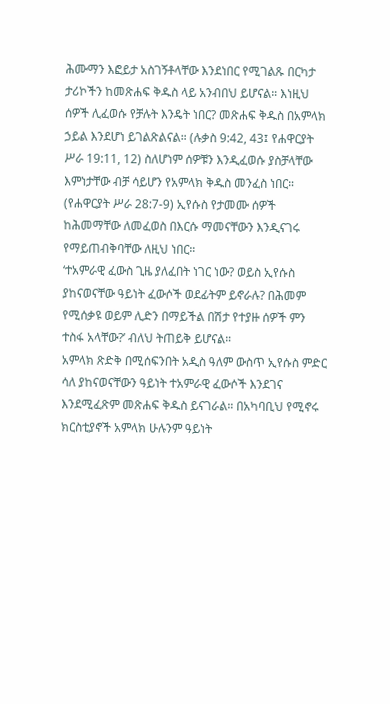ሕሙማን እፎይታ አስገኝቶላቸው እንደነበር የሚገልጹ በርካታ ታሪኮችን ከመጽሐፍ ቅዱስ ላይ አንብበህ ይሆናል። እነዚህ ሰዎች ሊፈወሱ የቻሉት እንዴት ነበር? መጽሐፍ ቅዱስ በአምላክ ኃይል እንደሆነ ይገልጽልናል። (ሉቃስ 9:42, 43፤ የሐዋርያት ሥራ 19:11, 12) ስለሆነም ሰዎቹን እንዲፈወሱ ያስቻላቸው እምነታቸው ብቻ ሳይሆን የአምላክ ቅዱስ መንፈስ ነበር። (የሐዋርያት ሥራ 28:7-9) ኢየሱስ የታመሙ ሰዎች ከሕመማቸው ለመፈወስ በእርሱ ማመናቸውን እንዲናገሩ የማይጠብቅባቸው ለዚህ ነበር።
‘ተአምራዊ ፈውስ ጊዜ ያለፈበት ነገር ነው? ወይስ ኢየሱስ ያከናወናቸው ዓይነት ፈውሶች ወደፊትም ይኖራሉ? በሕመም የሚሰቃዩ ወይም ሊድን በማይችል በሽታ የተያዙ ሰዎች ምን ተስፋ አላቸው?’ ብለህ ትጠይቅ ይሆናል።
አምላክ ጽድቅ በሚሰፍንበት አዲስ ዓለም ውስጥ ኢየሱስ ምድር ሳለ ያከናወናቸውን ዓይነት ተአምራዊ ፈውሶች እንደገና እንደሚፈጽም መጽሐፍ ቅዱስ ይናገራል። በአካባቢህ የሚኖሩ ክርስቲያኖች አምላክ ሁሉንም ዓይነት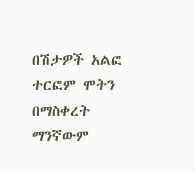በሽታዎች አልፎ ተርፎም ሞትን በማስቀረት ማንኛውም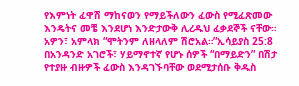የእምነት ፈዋሽ ማከናወን የማይችለውን ፈውስ የሚፈጽመው እንዴትና መቼ እንደሆነ እንድታውቅ ሊረዱህ ፈቃደኞች ናቸው። አዎን፣ አምላክ “ሞትንም ለዘላለም ሽሮአል።”ኢሳይያስ 25:8
በአንዳንድ አገሮች፣ ሃይማኖተኛ የሆኑ ሰዎች “በማይድን” በሽታ የተያዙ ብዙዎች ፈውስ እንዳገኙባቸው ወደሚታሰቡ ቅዱስ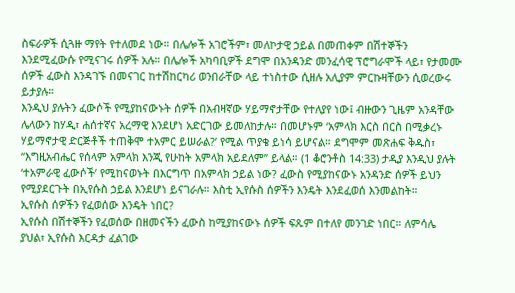ስፍራዎች ሲጓዙ ማየት የተለመደ ነው። በሌሎች አገሮችም፣ መለኮታዊ ኃይል በመጠቀም በሽተኞችን እንደሚፈውሱ የሚናገሩ ሰዎች አሉ። በሌሎች አካባቢዎች ደግሞ በአንዳንድ መንፈሳዊ ፕሮግራሞች ላይ፣ የታመሙ ሰዎች ፈውስ እንዳገኙ በመናገር ከተሽከርካሪ ወንበራቸው ላይ ተነስተው ሲዘሉ አሊያም ምርኩዛቸውን ሲወረውሩ ይታያሉ።
እንዲህ ያሉትን ፈውሶች የሚያከናውኑት ሰዎች በአብዛኛው ሃይማኖታቸው የተለያየ ነው፤ ብዙውን ጊዜም አንዳቸው ሌላውን ከሃዲ፣ ሐሰተኛና አረማዊ እንደሆነ አድርገው ይመለከታሉ። በመሆኑም ‘አምላክ እርስ በርስ በሚቃረኑ ሃይማኖታዊ ድርጅቶች ተጠቅሞ ተአምር ይሠራል?’ የሚል ጥያቄ ይነሳ ይሆናል። ደግሞም መጽሐፍ ቅዱስ፣ “እግዚአብሔር የሰላም አምላክ እንጂ የሁከት አምላክ አይደለም” ይላል። (1 ቆሮንቶስ 14:33) ታዲያ እንዲህ ያሉት ‘ተአምራዊ ፈውሶች’ የሚከናወኑት በእርግጥ በአምላክ ኃይል ነው? ፈውስ የሚያከናውኑ አንዳንድ ሰዎች ይህን የሚያደርጉት በኢየሱስ ኃይል እንደሆነ ይናገራሉ። እስቲ ኢየሱስ ሰዎችን እንዴት እንደፈወሰ እንመልከት።
ኢየሱስ ሰዎችን የፈወሰው እንዴት ነበር?
ኢየሱስ በሽተኞችን የፈወሰው በዘመናችን ፈውስ ከሚያከናውኑ ሰዎች ፍጹም በተለየ መንገድ ነበር። ለምሳሌ ያህል፣ ኢየሱስ እርዳታ ፈልገው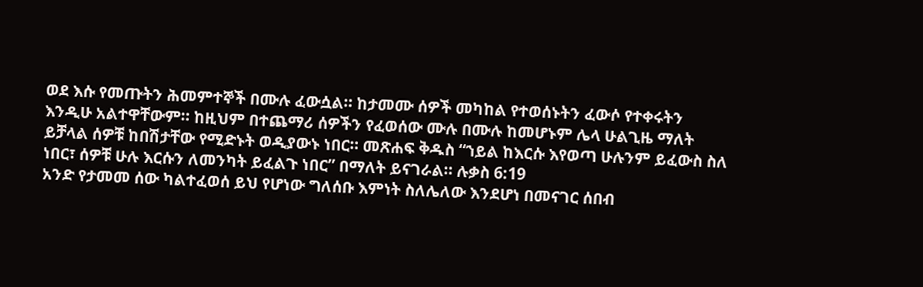ወደ እሱ የመጡትን ሕመምተኞች በሙሉ ፈውሷል። ከታመሙ ሰዎች መካከል የተወሰኑትን ፈውሶ የተቀሩትን እንዲሁ አልተዋቸውም። ከዚህም በተጨማሪ ሰዎችን የፈወሰው ሙሉ በሙሉ ከመሆኑም ሌላ ሁልጊዜ ማለት ይቻላል ሰዎቹ ከበሽታቸው የሚድኑት ወዲያውኑ ነበር። መጽሐፍ ቅዱስ “ኀይል ከእርሱ እየወጣ ሁሉንም ይፈውስ ስለ ነበር፣ ሰዎቹ ሁሉ እርሱን ለመንካት ይፈልጉ ነበር” በማለት ይናገራል። ሉቃስ 6:19
አንድ የታመመ ሰው ካልተፈወሰ ይህ የሆነው ግለሰቡ እምነት ስለሌለው እንደሆነ በመናገር ሰበብ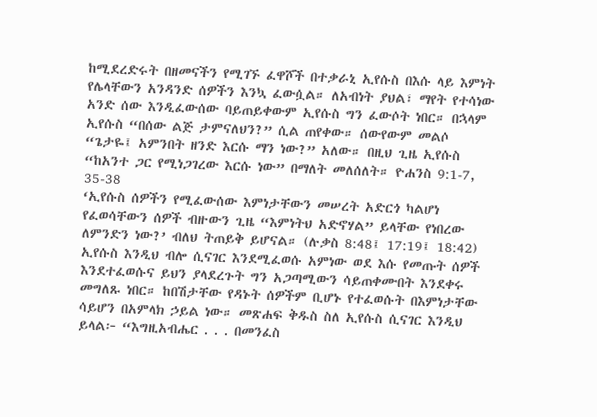ከሚደረድሩት በዘመናችን የሚገኙ ፈዋሾች በተቃራኒ ኢየሱስ በእሱ ላይ እምነት የሌላቸውን አንዳንድ ሰዎችን እንኳ ፈውሷል። ለአብነት ያህል፣ ማየት የተሳነው አንድ ሰው እንዲፈውሰው ባይጠይቀውም ኢየሱስ ግን ፈውሶት ነበር። በኋላም ኢየሱስ “በሰው ልጅ ታምናለህን?” ሲል ጠየቀው። ሰውየውም መልሶ “ጌታዬ፤ አምንበት ዘንድ እርሱ ማን ነው?” አለው። በዚህ ጊዜ ኢየሱስ “ከአንተ ጋር የሚነጋገረው እርሱ ነው” በማለት መለሰለት። ዮሐንስ 9:1-7, 35-38
‘ኢየሱስ ሰዎችን የሚፈውሰው እምነታቸውን መሠረት አድርጎ ካልሆነ የፈወሳቸውን ሰዎች ብዙውን ጊዜ “እምነትህ አድኖሃል” ይላቸው የነበረው ለምንድን ነው?’ ብለህ ትጠይቅ ይሆናል። (ሉቃስ 8:48፤ 17:19፤ 18:42) ኢየሱስ እንዲህ ብሎ ሲናገር እንደሚፈወሱ አምነው ወደ እሱ የመጡት ሰዎች እንደተፈወሱና ይህን ያላደረጉት ግን አጋጣሚውን ሳይጠቀሙበት እንደቀሩ መግለጹ ነበር። ከበሽታቸው የዳኑት ሰዎችም ቢሆኑ የተፈወሱት በእምነታቸው ሳይሆን በአምላክ ኃይል ነው። መጽሐፍ ቅዱስ ስለ ኢየሱስ ሲናገር እንዲህ ይላል፦ “እግዚአብሔር . . . በመንፈስ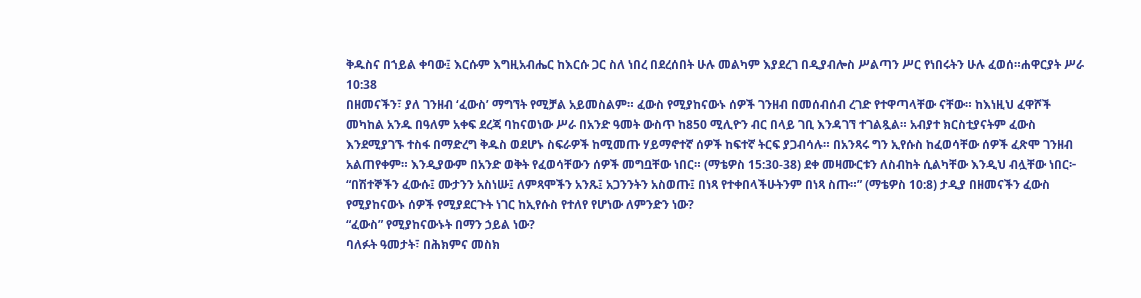ቅዱስና በኀይል ቀባው፤ እርሱም እግዚአብሔር ከእርሱ ጋር ስለ ነበረ በደረሰበት ሁሉ መልካም እያደረገ በዲያብሎስ ሥልጣን ሥር የነበሩትን ሁሉ ፈወሰ።ሐዋርያት ሥራ 10:38
በዘመናችን፣ ያለ ገንዘብ ‘ፈውስ’ ማግኘት የሚቻል አይመስልም። ፈውስ የሚያከናውኑ ሰዎች ገንዘብ በመሰብሰብ ረገድ የተዋጣላቸው ናቸው። ከእነዚህ ፈዋሾች መካከል አንዱ በዓለም አቀፍ ደረጃ ባከናወነው ሥራ በአንድ ዓመት ውስጥ ከ850 ሚሊዮን ብር በላይ ገቢ እንዳገኘ ተገልጿል። አብያተ ክርስቲያናትም ፈውስ እንደሚያገኙ ተስፋ በማድረግ ቅዱስ ወደሆኑ ስፍራዎች ከሚመጡ ሃይማኖተኛ ሰዎች ከፍተኛ ትርፍ ያጋብሳሉ። በአንጻሩ ግን ኢየሱስ ከፈወሳቸው ሰዎች ፈጽሞ ገንዘብ አልጠየቀም። እንዲያውም በአንድ ወቅት የፈወሳቸውን ሰዎች መግቧቸው ነበር። (ማቴዎስ 15:30-38) ደቀ መዛሙርቱን ለስብከት ሲልካቸው እንዲህ ብሏቸው ነበር፦ “በሽተኞችን ፈውሱ፤ ሙታንን አስነሡ፤ ለምጻሞችን አንጹ፤ አጋንንትን አስወጡ፤ በነጻ የተቀበላችሁትንም በነጻ ስጡ።” (ማቴዎስ 10:8) ታዲያ በዘመናችን ፈውስ የሚያከናውኑ ሰዎች የሚያደርጉት ነገር ከኢየሱስ የተለየ የሆነው ለምንድን ነው?
“ፈውስ” የሚያከናውኑት በማን ኃይል ነው?
ባለፉት ዓመታት፣ በሕክምና መስክ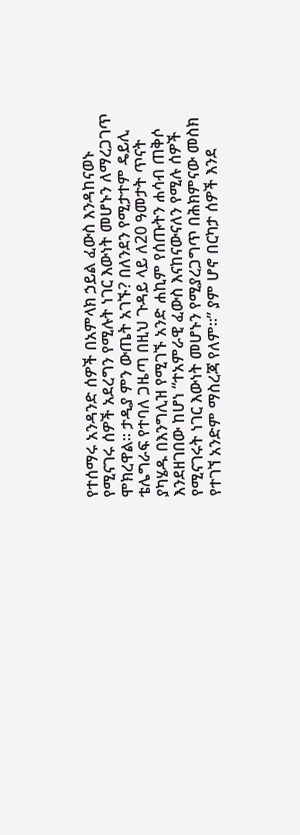የተሰማሩ አንዳንድ ሰዎች በአምላክ ኃይል ፈውስ እንዳከናወኑ የሚናገሩ ሰዎች አደረግን የሚሉት ነገር እውነት መሆኑን ለማረጋገጥ ሞክረዋል። ታዲያ ምን ውጤት አገኙ? በለንደን የሚታተም ዴይሊ ቴሌግራፍ የተባለ ጋዜጣ በዚህ ጉዳይ ላይ ለ20 ዓመታት ጥናት ያካሄዱ በእንግሊዝ የሚገኙ አንድ ሐኪም የሰጡትን ሐሳብ ጠቅሶ እንደዘገበው ከሆነ “ተአምራዊ ፈውስ እናከናውናለን የሚሉ ሰዎች የሚናገሩት ነገር እውነት መሆኑን የሚያረጋግጥ በሕክምናው መስክ የተገኘ አንድም ማስረጃ የለም።” ያም ሆኖ በርካታ ሰዎች እንደ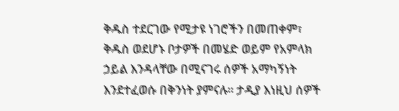ቅዱስ ተደርገው የሚታዩ ነገሮችን በመጠቀም፣ ቅዱስ ወደሆኑ ቦታዎች በመሄድ ወይም የአምላክ ኃይል እንዳላቸው በሚናገሩ ሰዎች አማካኝነት እንደተፈወሱ በቅንነት ያምናሉ። ታዲያ እነዚህ ሰዎች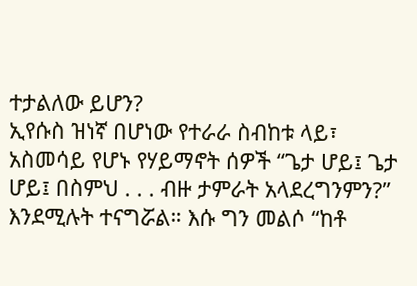ተታልለው ይሆን?
ኢየሱስ ዝነኛ በሆነው የተራራ ስብከቱ ላይ፣ አስመሳይ የሆኑ የሃይማኖት ሰዎች “ጌታ ሆይ፤ ጌታ ሆይ፤ በስምህ . . . ብዙ ታምራት አላደረግንምን?” እንደሚሉት ተናግሯል። እሱ ግን መልሶ “ከቶ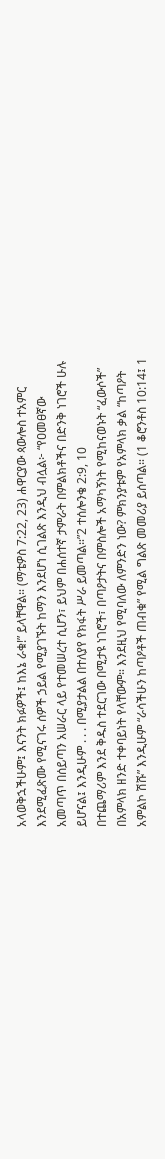አላወቅኋችሁም፤ እናንት ክፉዎች፤ ከእኔ ራቁ!” ይላቸዋል። (ማቴዎስ 7:22, 23) ሐዋርያው ጳውሎስ ተአምር እንደሚፈጽሙ የሚናገሩ ሰዎች ኃይል የሚያገኙት ከማን እንደሆነ ሲገልጽ እንዲህ ብሏል፦ “የዐመፀኛው አመጣጥ በሰይጣን አሠራር ላይ የተመሠረተ ሲሆን፣ ይህም በሐሰተኛ ታምራት በምልክቶችና በድንቅ ነገሮች ሁሉ ይሆናል፤ እንዲሁም . . . በሚያታልል በተለያየ የክፋት ሥራ ይመጣል።”2 ተሰሎንቄ 2:9, 10
በተጨማሪም እንደ ቅዱስ ተደርገው በሚታዩ ነገሮች፣ በጣዖታትና በምስሎች አማካኝነት የሚከናወኑት “ፈውሶች” በአምላክ ዘንድ ተቀባይነት የላቸውም። እንደዚህ የሚባለው ለምንድን ነው? ምክንያቱም የአምላክ ቃል “ከጣዖት አምልኮ ሽሹ” እንዲሁም “ራሳችሁን ከጣዖቶች ጠብቁ” የሚል ግልጽ መመሪያ ይሰጣል። (1 ቆሮንቶስ 10:14፤ 1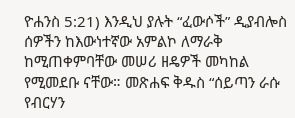ዮሐንስ 5:21) እንዲህ ያሉት “ፈውሶች” ዲያብሎስ ሰዎችን ከእውነተኛው አምልኮ ለማራቅ ከሚጠቀምባቸው መሠሪ ዘዴዎች መካከል የሚመደቡ ናቸው። መጽሐፍ ቅዱስ “ሰይጣን ራሱ የብርሃን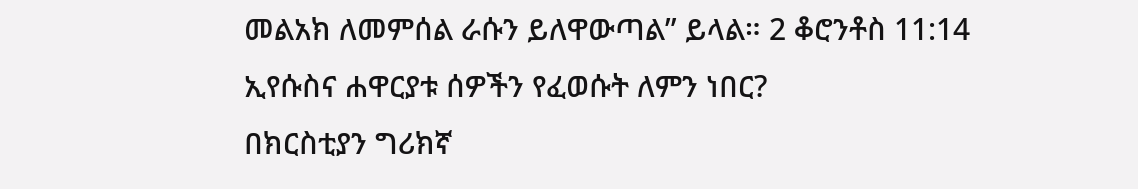መልአክ ለመምሰል ራሱን ይለዋውጣል” ይላል። 2 ቆሮንቶስ 11:14
ኢየሱስና ሐዋርያቱ ሰዎችን የፈወሱት ለምን ነበር?
በክርስቲያን ግሪክኛ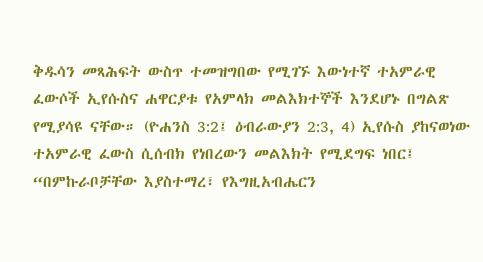ቅዱሳን መጻሕፍት ውስጥ ተመዝግበው የሚገኙ እውነተኛ ተአምራዊ ፈውሶች ኢየሱስና ሐዋርያቱ የአምላክ መልእክተኞች እንደሆኑ በግልጽ የሚያሳዩ ናቸው። (ዮሐንስ 3:2፤ ዕብራውያን 2:3, 4) ኢየሱስ ያከናወነው ተአምራዊ ፈውስ ሲሰብክ የነበረውን መልእክት የሚደግፍ ነበር፤ “በምኩራቦቻቸው እያስተማረ፣ የእግዚአብሔርን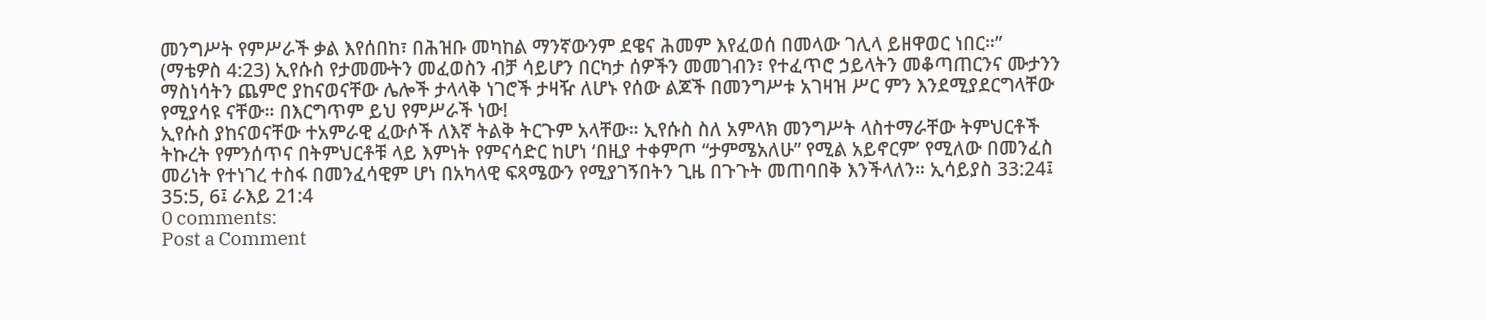መንግሥት የምሥራች ቃል እየሰበከ፣ በሕዝቡ መካከል ማንኛውንም ደዌና ሕመም እየፈወሰ በመላው ገሊላ ይዘዋወር ነበር።” (ማቴዎስ 4:23) ኢየሱስ የታመሙትን መፈወስን ብቻ ሳይሆን በርካታ ሰዎችን መመገብን፣ የተፈጥሮ ኃይላትን መቆጣጠርንና ሙታንን ማስነሳትን ጨምሮ ያከናወናቸው ሌሎች ታላላቅ ነገሮች ታዛዥ ለሆኑ የሰው ልጆች በመንግሥቱ አገዛዝ ሥር ምን እንደሚያደርግላቸው የሚያሳዩ ናቸው። በእርግጥም ይህ የምሥራች ነው!
ኢየሱስ ያከናወናቸው ተአምራዊ ፈውሶች ለእኛ ትልቅ ትርጉም አላቸው። ኢየሱስ ስለ አምላክ መንግሥት ላስተማራቸው ትምህርቶች ትኩረት የምንሰጥና በትምህርቶቹ ላይ እምነት የምናሳድር ከሆነ ‘በዚያ ተቀምጦ “ታምሜአለሁ” የሚል አይኖርም’ የሚለው በመንፈስ መሪነት የተነገረ ተስፋ በመንፈሳዊም ሆነ በአካላዊ ፍጻሜውን የሚያገኝበትን ጊዜ በጉጉት መጠባበቅ እንችላለን። ኢሳይያስ 33:24፤ 35:5, 6፤ ራእይ 21:4
0 comments:
Post a Comment